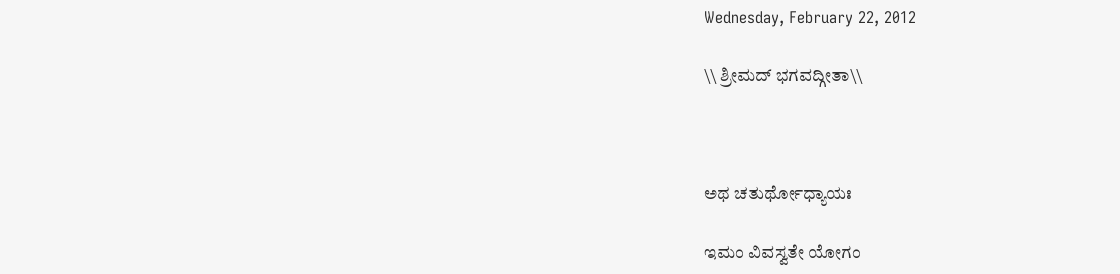Wednesday, February 22, 2012

\\ ಶ್ರೀಮದ್ ಭಗವದ್ಗೀತಾ\\



ಅಥ ಚತುರ್ಥೋಧ್ಯಾಯಃ

ಇಮಂ ವಿವಸ್ವತೇ ಯೋಗಂ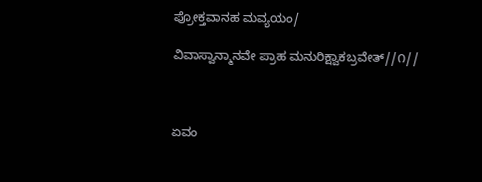ಪ್ರೋಕ್ತವಾನಹ ಮವ್ಯಯಂ/

ವಿವಾಸ್ವಾನ್ಮಾನವೇ ಪ್ರಾಹ ಮನುರಿಕ್ಷ್ವಾಕಬ್ರವೇತ್//೧//



ಏವಂ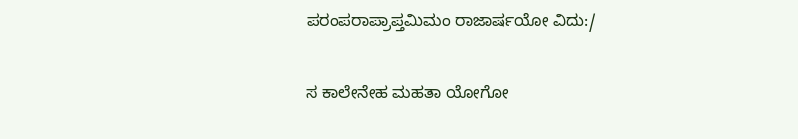ಪರಂಪರಾಪ್ರಾಪ್ತಮಿಮಂ ರಾಜಾರ್ಷಯೋ ವಿದು:/

ಸ ಕಾಲೇನೇಹ ಮಹತಾ ಯೋಗೋ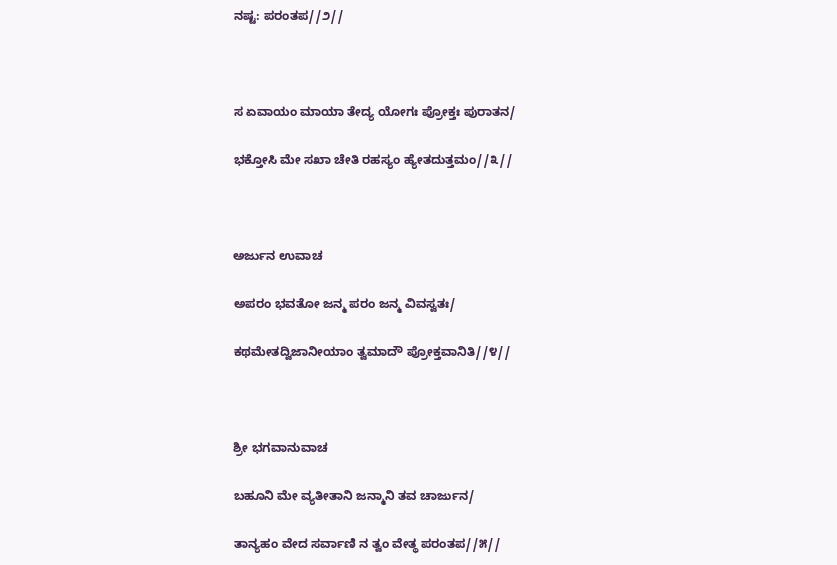ನಷ್ಟ: ಪರಂತಪ//೨//



ಸ ಏವಾಯಂ ಮಾಯಾ ತೇದ್ಯ ಯೋಗಃ ಪ್ರೋಕ್ತಃ ಪುರಾತನ/

ಭಕ್ತೋಸಿ ಮೇ ಸಖಾ ಚೇತಿ ರಹಸ್ಯಂ ಹ್ಯೇತದುತ್ತಮಂ//೩//



ಅರ್ಜುನ ಉವಾಚ

ಅಪರಂ ಭವತೋ ಜನ್ಮ ಪರಂ ಜನ್ಮ ವಿವಸ್ವತಃ/

ಕಥಮೇತದ್ವಿಜಾನೀಯಾಂ ತ್ವಮಾದೌ ಪ್ರೋಕ್ತವಾನಿತಿ//೪//



ಶ್ರೀ ಭಗವಾನುವಾಚ

ಬಹೂನಿ ಮೇ ವ್ಯತೀತಾನಿ ಜನ್ಮಾನಿ ತವ ಚಾರ್ಜುನ/

ತಾನ್ಯಹಂ ವೇದ ಸರ್ವಾಣಿ ನ ತ್ವಂ ವೇತ್ಥ ಪರಂತಪ//೫//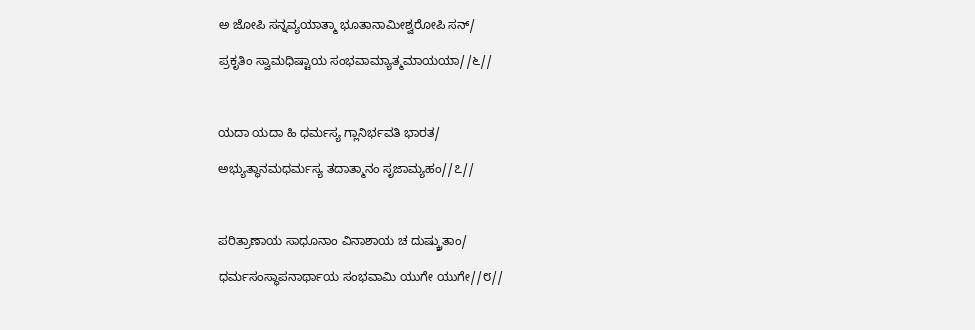ಅ ಜೋಪಿ ಸನ್ನವ್ಯಯಾತ್ಮಾ ಭೂತಾನಾಮೀಶ್ವರೋಪಿ ಸನ್/

ಪ್ರಕೃತಿಂ ಸ್ವಾಮಧಿಷ್ಟಾಯ ಸಂಭವಾಮ್ಯಾತ್ಮಮಾಯಯಾ//೬//



ಯದಾ ಯದಾ ಹಿ ಧರ್ಮಸ್ಯ ಗ್ಲಾನಿರ್ಭವತಿ ಭಾರತ/

ಅಭ್ಯುತ್ಥಾನಮಧರ್ಮಸ್ಯ ತದಾತ್ಮಾನಂ ಸೃಜಾಮ್ಯಹಂ//೭//



ಪರಿತ್ರಾಣಾಯ ಸಾಧೂನಾಂ ವಿನಾಶಾಯ ಚ ದುಷ್ಕ್ರುತಾಂ/

ಧರ್ಮಸಂಸ್ಥಾಪನಾರ್ಥಾಯ ಸಂಭವಾಮಿ ಯುಗೇ ಯುಗೇ//೮//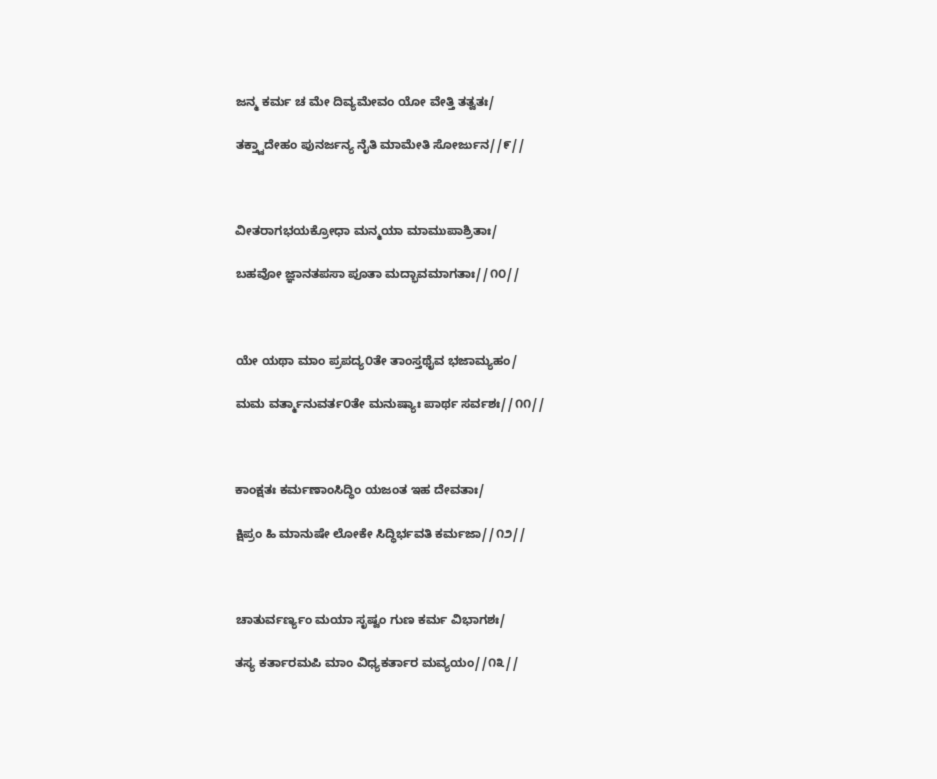ಜನ್ಮ ಕರ್ಮ ಚ ಮೇ ದಿವ್ಯಮೇವಂ ಯೋ ವೇತ್ತಿ ತತ್ವತಃ/

ತಕ್ತ್ವಾದೇಹಂ ಪುನರ್ಜನ್ಯ ನೈತಿ ಮಾಮೇತಿ ಸೋರ್ಜುನ//೯//



ವೀತರಾಗಭಯಕ್ರೋಧಾ ಮನ್ಮಯಾ ಮಾಮುಪಾಶ್ರಿತಾಃ/

ಬಹವೋ ಜ್ಞಾನತಪಸಾ ಪೂತಾ ಮದ್ಭಾವಮಾಗತಾಃ//೧೦//



ಯೇ ಯಥಾ ಮಾಂ ಪ್ರಪದ್ಯ೦ತೇ ತಾಂಸ್ತಥೈವ ಭಜಾಮ್ಯಹಂ/

ಮಮ ವರ್ತ್ಮಾನುವರ್ತ೦ತೇ ಮನುಷ್ಯಾಃ ಪಾರ್ಥ ಸರ್ವಶಃ//೧೧//



ಕಾಂಕ್ಷತಃ ಕರ್ಮಣಾಂಸಿದ್ಧಿಂ ಯಜಂತ ಇಹ ದೇವತಾಃ/

ಕ್ಷಿಪ್ರಂ ಹಿ ಮಾನುಷೇ ಲೋಕೇ ಸಿದ್ಧಿರ್ಭವತಿ ಕರ್ಮಜಾ//೧೨//



ಚಾತುರ್ವರ್ಣ್ಯಂ ಮಯಾ ಸೃಷ್ವಂ ಗುಣ ಕರ್ಮ ವಿಭಾಗಶಃ/

ತಸ್ಯ ಕರ್ತಾರಮಪಿ ಮಾಂ ವಿಧ್ಯಕರ್ತಾರ ಮವ್ಯಯಂ//೧೩//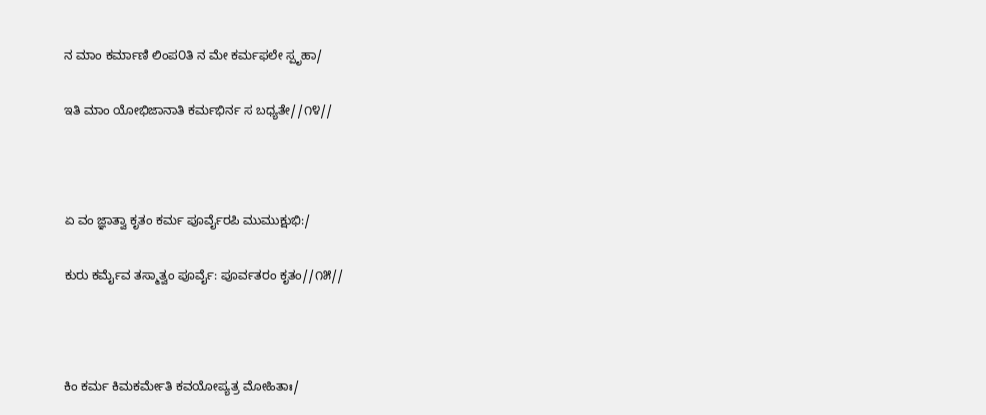ನ ಮಾಂ ಕರ್ಮಾಣಿ ಲಿಂಪ೦ತಿ ನ ಮೇ ಕರ್ಮಫಲೇ ಸ್ಪೃಹಾ/

ಇತಿ ಮಾಂ ಯೋಭಿಜಾನಾತಿ ಕರ್ಮಭಿರ್ನ ಸ ಬಧ್ಯತೇ//೧೪//



ಏ ವಂ ಜ್ಞಾತ್ವಾ ಕೃತಂ ಕರ್ಮ ಪೂರ್ವೈರಪಿ ಮುಮುಕ್ಷುಭಿ:/

ಕುರು ಕರ್ಮೈವ ತಸ್ಮಾತ್ವಂ ಪೂರ್ವೈ: ಪೂರ್ವತರಂ ಕೃತಂ//೧೫//



ಕಿಂ ಕರ್ಮ ಕಿಮಕರ್ಮೇತಿ ಕವಯೋಪ್ಯತ್ರ ಮೋಹಿತಾಃ/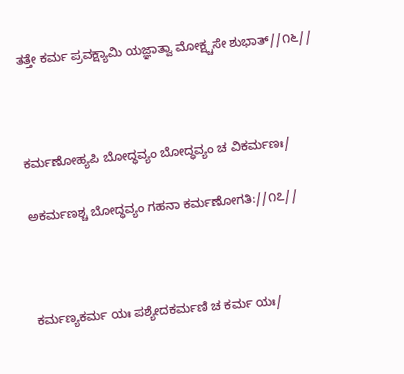ತತ್ತೇ ಕರ್ಮ ಪ್ರವಕ್ಷ್ಯಾಮಿ ಯಜ್ಞಾತ್ವಾ ಮೋಕ್ಷ್ಚಸೇ ಶುಭಾತ್//೧೬//



ಕರ್ಮಣೋಹ್ಯಪಿ ಬೋದ್ಧವ್ಯಂ ಬೋದ್ಧವ್ಯಂ ಚ ವಿಕರ್ಮಣಃ/

ಅಕರ್ಮಣಶ್ಚ ಬೋದ್ಧವ್ಯಂ ಗಹನಾ ಕರ್ಮಣೋಗತಿ://೧೭//



ಕರ್ಮಣ್ಯಕರ್ಮ ಯಃ ಪಶ್ಯೇದಕರ್ಮಣಿ ಚ ಕರ್ಮ ಯಃ/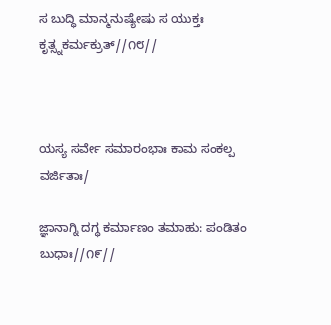ಸ ಬುದ್ಧಿ ಮಾನ್ಮನುಷ್ಯೇಷು ಸ ಯುಕ್ತಃ ಕೃತ್ಸ್ನಕರ್ಮಕ್ರುತ್//೧೮//



ಯಸ್ಯ ಸರ್ವೇ ಸಮಾರಂಭಾಃ ಕಾಮ ಸಂಕಲ್ಪ ವರ್ಜಿತಾಃ/

ಜ್ಞಾನಾಗ್ನಿ ದಗ್ಧ ಕರ್ಮಾಣಂ ತಮಾಹು: ಪಂಡಿತಂ ಬುಧಾಃ//೧೯//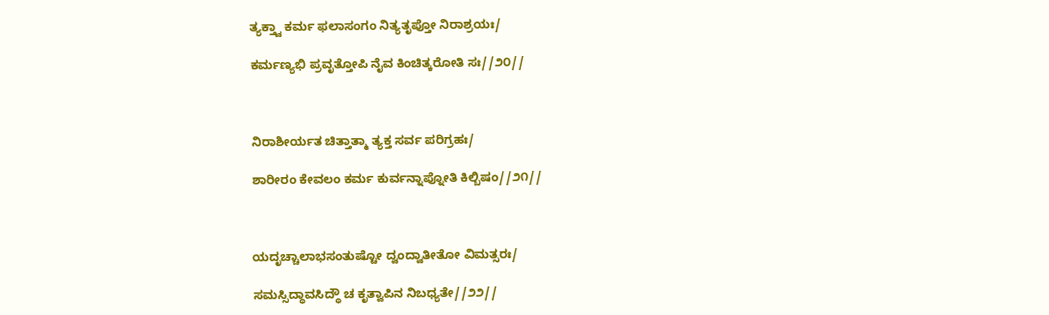ತ್ಯಕ್ತ್ವಾ ಕರ್ಮ ಫಲಾಸಂಗಂ ನಿತ್ಯತೃಪ್ತೋ ನಿರಾಶ್ರಯಃ/

ಕರ್ಮಣ್ಯಭಿ ಪ್ರವೃತ್ತೋಪಿ ನೈವ ಕಿಂಚಿತ್ಕರೋತಿ ಸಃ//೨೦//



ನಿರಾಶೀರ್ಯತ ಚಿತ್ತಾತ್ಮಾ ತ್ಯಕ್ತ ಸರ್ವ ಪರಿಗ್ರಹಃ/

ಶಾರೀರಂ ಕೇವಲಂ ಕರ್ಮ ಕುರ್ವನ್ನಾಪ್ನೋತಿ ಕಿಲ್ಬಿಷಂ//೨೧//



ಯದೃಚ್ಚಾಲಾಭಸಂತುಷ್ಟೋ ದ್ವಂದ್ವಾತೀತೋ ವಿಮತ್ಸರಃ/

ಸಮಸ್ಸಿದ್ಧಾವಸಿದ್ಧೌ ಚ ಕೃತ್ವಾಪಿನ ನಿಬಧ್ಯತೇ//೨೨//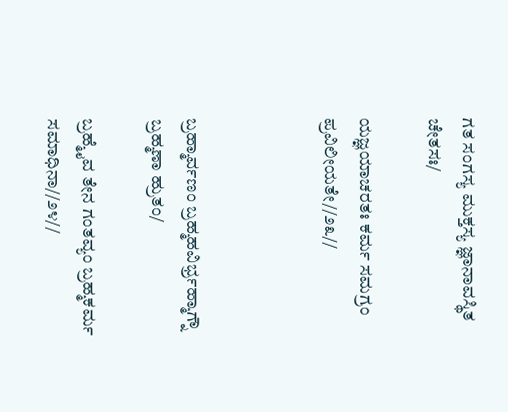ಗತ ಸಂಗಸ್ಯ ಮುಕ್ತಸ್ಯ ಜ್ಞಾನಾವಸ್ಥಿತ ಚೇತಸಃ/

ಯಜ್ಞಯಾಚರತಃ ಕರ್ಮ ಸಮಗ್ರಂ ಪ್ರವಿಲೀಯತೇ//೨೩//



ಬ್ರಹ್ಮಾರ್ವಣಂ ಬ್ರಹ್ಮಹವಿರ್ಭ್ರಹ್ಮಾಗ್ನೌ ಬ್ರಹ್ಮಣಾ ಹ್ರುತಂ/

ಬ್ರಹ್ಮೈವ ತೇನ ಗಂತವ್ಯಂ ಬ್ರಹ್ಮಕರ್ಮ ಸಮಾಧಿನಾ//೨೪//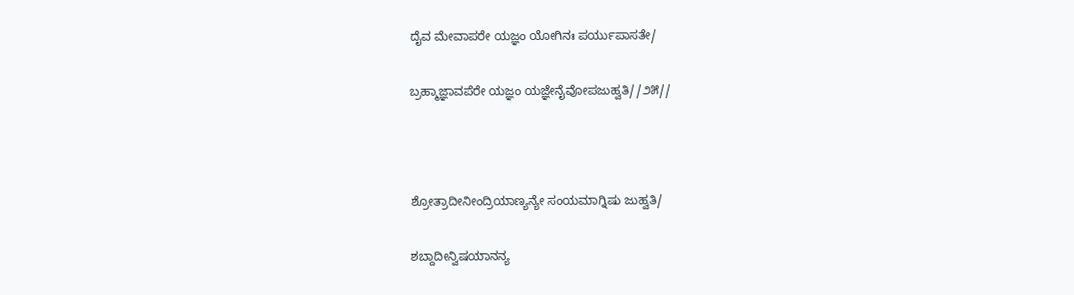ದೈವ ಮೇವಾಪರೇ ಯಜ್ಞಂ ಯೋಗಿನಃ ಪರ್ಯುಪಾಸತೇ/

ಬ್ರಹ್ಮಾಜ್ಞಾವಪೆರೇ ಯಜ್ಞಂ ಯಜ್ಞೇನೈವೋಪಜುಹ್ವತಿ//೨೫//



ಶ್ರೋತ್ರಾದೀನೀಂದ್ರಿಯಾಣ್ಯನ್ಯೇ ಸಂಯಮಾಗ್ನಿಷು ಜುಹ್ವತಿ/

ಶಬ್ದಾದೀನ್ವಿಷಯಾನನ್ಯ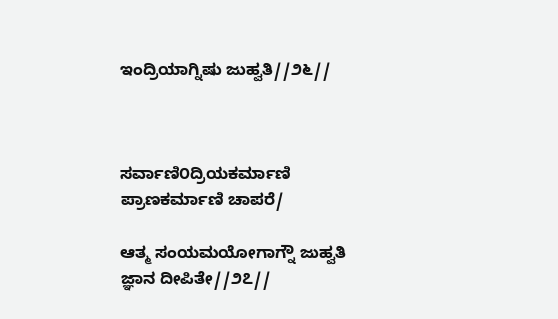ಇಂದ್ರಿಯಾಗ್ನಿಷು ಜುಹ್ವತಿ//೨೬//



ಸರ್ವಾಣಿ೦ದ್ರಿಯಕರ್ಮಾಣಿ ಪ್ರಾಣಕರ್ಮಾಣಿ ಚಾಪರೆ/

ಆತ್ಮ ಸಂಯಮಯೋಗಾಗ್ನೌ ಜುಹ್ವತಿ ಜ್ಞಾನ ದೀಪಿತೇ//೨೭//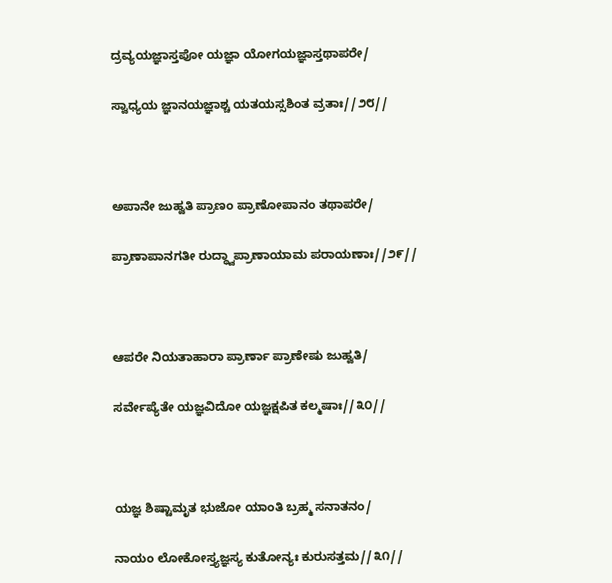ದ್ರವ್ಯಯಜ್ಞಾಸ್ತಪೋ ಯಜ್ಞಾ ಯೋಗಯಜ್ಞಾಸ್ತಥಾಪರೇ/

ಸ್ವಾಧ್ಯಯ ಜ್ಞಾನಯಜ್ಞಾಶ್ಚ ಯತಯಸ್ಸಶಿಂತ ವ್ರತಾಃ//೨೮//



ಅಪಾನೇ ಜುಹ್ವತಿ ಪ್ರಾಣಂ ಪ್ರಾಣೋಪಾನಂ ತಥಾಪರೇ/

ಪ್ರಾಣಾಪಾನಗತೀ ರುದ್ಧ್ವಾಪ್ರಾಣಾಯಾಮ ಪರಾಯಣಾಃ//೨೯//



ಆಪರೇ ನಿಯತಾಹಾರಾ ಪ್ರಾರ್ಣಾ ಪ್ರಾಣೇಷು ಜುಹ್ವತಿ/

ಸರ್ವೇಪ್ಯೆತೇ ಯಜ್ಞವಿದೋ ಯಜ್ಞಕ್ಷಪಿತ ಕಲ್ಮಷಾಃ//೩೦//



ಯಜ್ಞ ಶಿಷ್ಟಾಮೃತ ಭುಜೋ ಯಾಂತಿ ಬ್ರಹ್ಮ ಸನಾತನಂ/

ನಾಯಂ ಲೋಕೋಸ್ತ್ಯಜ್ಞಸ್ಯ ಕುತೋನ್ಯಃ ಕುರುಸತ್ತಮ//೩೧//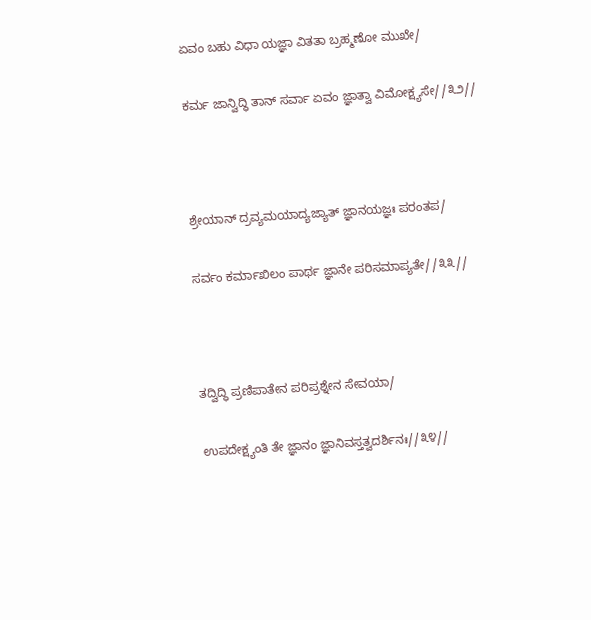ಏವಂ ಬಹು ವಿಧಾ ಯಜ್ಞಾ ವಿತತಾ ಬ್ರಹ್ಮಣೋ ಮುಖೇ/

ಕರ್ಮ ಜಾನ್ವಿದ್ಧಿ ತಾನ್ ಸರ್ವಾ ಏವಂ ಜ್ಞಾತ್ವಾ ವಿಮೋಕ್ಷ್ಯಸೇ//೩೨//



ಶ್ರೇಯಾನ್ ದ್ರವ್ಯಮಯಾದ್ಯಜ್ಯಾತ್ ಜ್ಞಾನಯಜ್ಞಃ ಪರಂತಪ/

ಸರ್ವಂ ಕರ್ಮಾಖಿಲಂ ಪಾರ್ಥ ಜ್ಞಾನೇ ಪರಿಸಮಾಪ್ಯತೇ//೩೩//



ತದ್ವಿದ್ಧಿ ಪ್ರಣಿಪಾತೇನ ಪರಿಪ್ರಶ್ನೇನ ಸೇವಯಾ/

ಉಪದೇಕ್ಷ್ಯಂತಿ ತೇ ಜ್ಞಾನಂ ಜ್ಞಾನಿವಸ್ತತ್ವದರ್ಶಿನಃ//೩೪//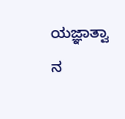ಯಜ್ಞಾತ್ವಾ ನ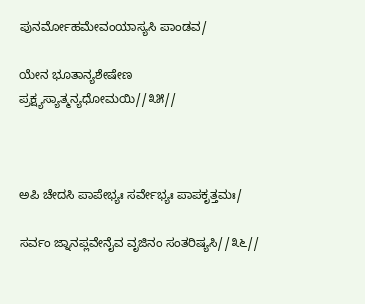ಪುನರ್ಮೋಹಮೇವಂಯಾಸ್ಯಸಿ ಪಾಂಡವ/

ಯೇನ ಭೂತಾನ್ಯಶೇಷೇಣ ಪ್ರಕ್ಷ್ಯಸ್ಯಾತ್ಮನ್ಯಧೋಮಯಿ//೩೫//



ಅಪಿ ಚೇದಸಿ ಪಾಪೇಭ್ಯಃ ಸರ್ವೇಭ್ಯಃ ಪಾಪಕೃತ್ತಮಃ/

ಸರ್ವಂ ಜ್ನಾನಪ್ಲವೇನೈವ ವೃಜಿನಂ ಸಂತರಿಷ್ಯಸಿ//೩೬//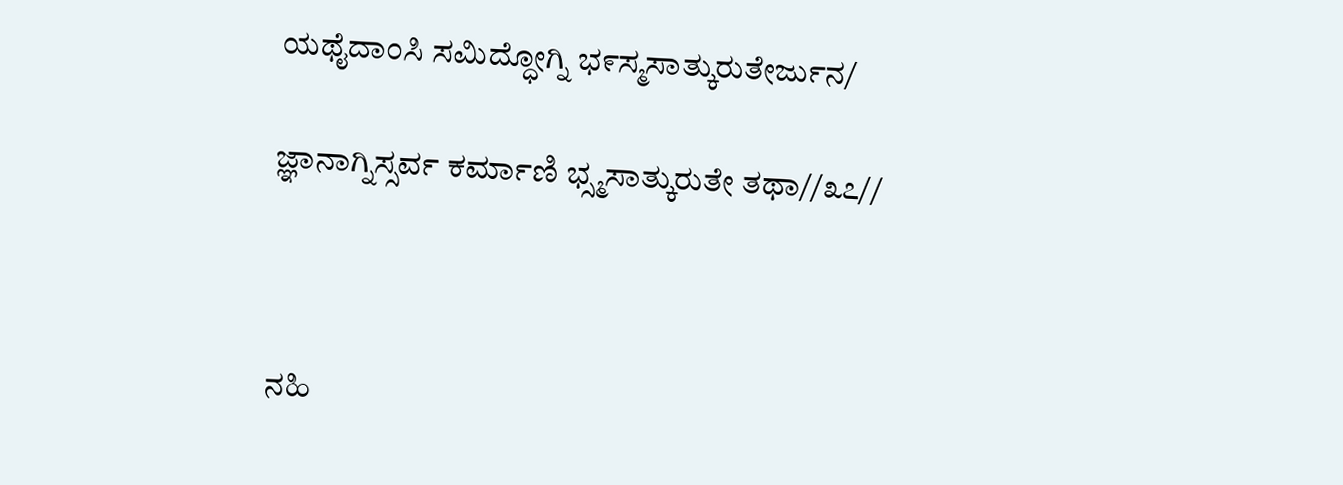ಯಥೈದಾಂಸಿ ಸಮಿದ್ಧೋಗ್ನಿ ಭ೯ಸ್ಮಸಾತ್ಕುರುತೇರ್ಜುನ/

ಜ್ಞಾನಾಗ್ನಿಸ್ಸರ್ವ ಕರ್ಮಾಣಿ ಭ್ಸ್ಮಸಾತ್ಕುರುತೇ ತಥಾ//೩೭//



ನಹಿ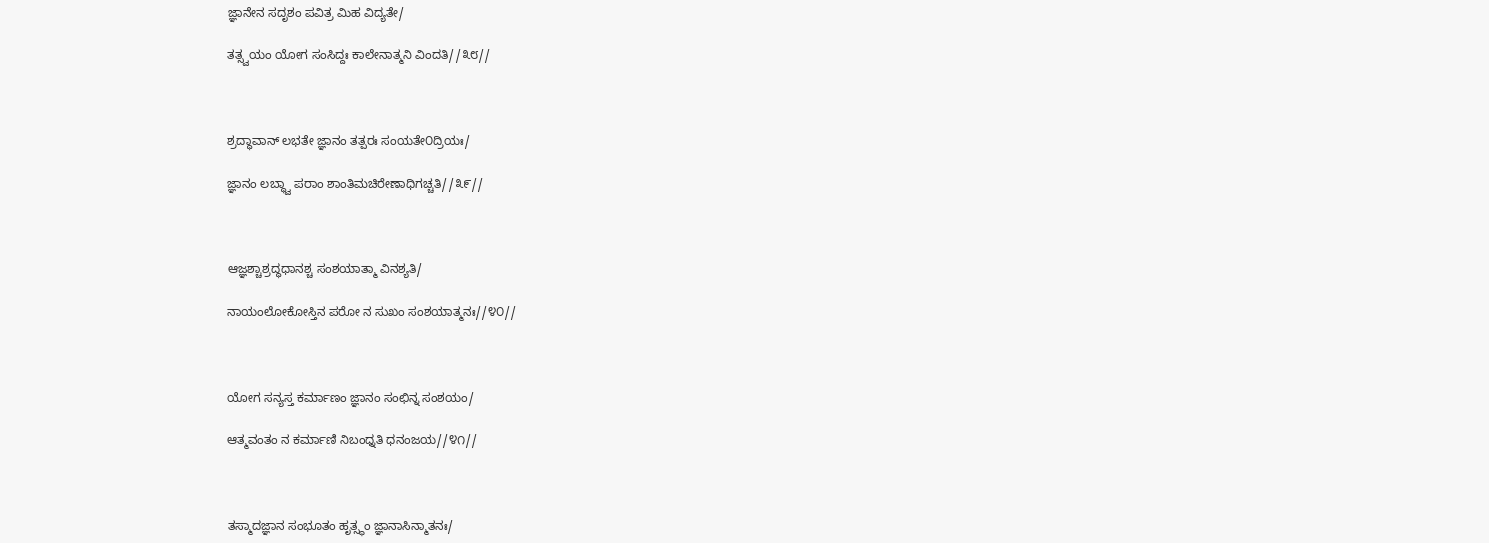ಜ್ಞಾನೇನ ಸದೃಶಂ ಪವಿತ್ರ ಮಿಹ ವಿದ್ಯತೇ/

ತತ್ಸ್ವಯಂ ಯೋಗ ಸಂಸಿದ್ದಃ ಕಾಲೇನಾತ್ಮನಿ ವಿಂದತಿ//೩೮//



ಶ್ರದ್ಧಾವಾನ್ ಲಭತೇ ಜ್ಞಾನಂ ತತ್ಪರಃ ಸಂಯತೇ೦ದ್ರಿಯಃ/

ಜ್ಞಾನಂ ಲಬ್ಧ್ವಾ ಪರಾಂ ಶಾಂತಿಮಚಿರೇಣಾಧಿಗಚ್ಚತಿ//೩೯//



ಆಜ್ಞಶ್ಚಾಶ್ರದ್ಧಧಾನಶ್ಚ ಸಂಶಯಾತ್ಮಾ ವಿನಶ್ಯತಿ/

ನಾಯಂಲೋಕೋಸ್ತಿನ ಪರೋ ನ ಸುಖಂ ಸಂಶಯಾತ್ಮನಃ//೪೦//



ಯೋಗ ಸನ್ಯಸ್ತ ಕರ್ಮಾಣಂ ಜ್ಞಾನಂ ಸಂಛಿನ್ನ ಸಂಶಯಂ/

ಆತ್ಮವಂತಂ ನ ಕರ್ಮಾಣಿ ನಿಬಂಧ್ನತಿ ಧನಂಜಯ//೪೧//



ತಸ್ಮಾದಜ್ಞಾನ ಸಂಭೂತಂ ಹೃತ್ಸ್ಥಂ ಜ್ಞಾನಾಸಿನ್ಮಾತನಃ/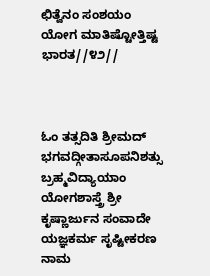ಛಿತ್ವೆನಂ ಸಂಶಯಂ ಯೋಗ ಮಾತಿಷ್ಟೋತ್ತಿಷ್ಟ ಭಾರತ//೪೨//



ಓಂ ತತ್ಸದಿತಿ ಶ್ರೀಮದ್ ಭಗವದ್ಗೀತಾಸೂಪನಿಶತ್ಸು ಬ್ರಹ್ಮವಿದ್ಯಾಯಾಂ ಯೋಗಶಾಸ್ತ್ರೆ ಶ್ರೀ ಕೃಷ್ಣಾರ್ಜುನ ಸಂವಾದೇ ಯಜ್ಞಕರ್ಮ ಸೃಷ್ಟೀಕರಣ ನಾಮ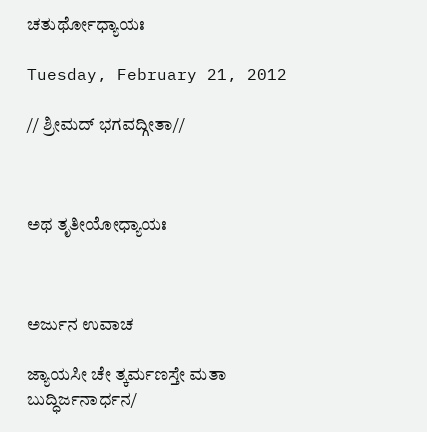ಚತುರ್ಥೋಧ್ಯಾಯಃ

Tuesday, February 21, 2012

// ಶ್ರೀಮದ್ ಭಗವದ್ಗೀತಾ//



ಅಥ ತೃತೀಯೋಧ್ಯಾಯಃ



ಅರ್ಜುನ ಉವಾಚ

ಜ್ಯಾಯಸೀ ಚೇ ತ್ಕರ್ಮಣಸ್ತೇ ಮತಾ ಬುದ್ಧಿರ್ಜನಾರ್ಧನ/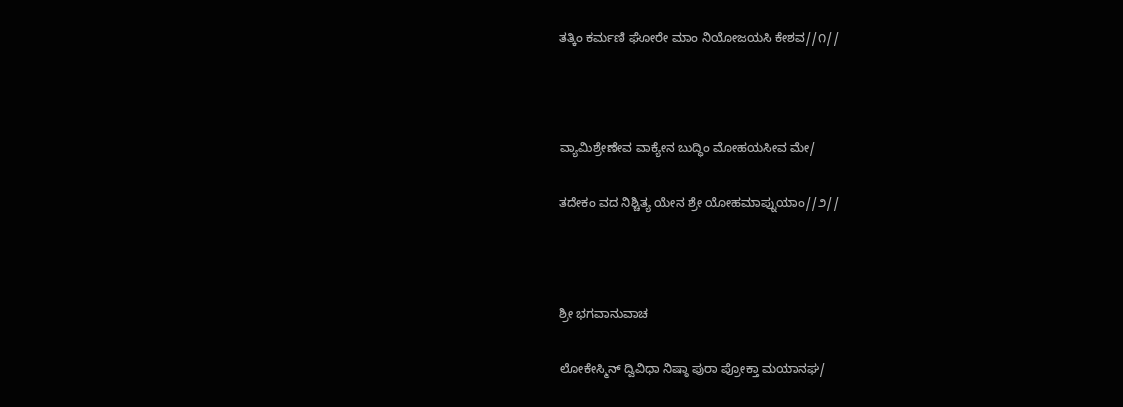ತತ್ಕಿಂ ಕರ್ಮಣಿ ಘೋರೇ ಮಾಂ ನಿಯೋಜಯಸಿ ಕೇಶವ//೧//



ವ್ಯಾಮಿಶ್ರೇಣೇವ ವಾಕ್ಯೇನ ಬುದ್ಧಿಂ ಮೋಹಯಸೀವ ಮೇ/

ತದೇಕಂ ವದ ನಿಶ್ಚಿತ್ಯ ಯೇನ ಶ್ರೇ ಯೋಹಮಾಪ್ನುಯಾಂ//೨//



ಶ್ರೀ ಭಗವಾನುವಾಚ

ಲೋಕೇಸ್ಮಿನ್ ದ್ವಿವಿಧಾ ನಿಷ್ಠಾ ಪುರಾ ಪ್ರೋಕ್ತಾ ಮಯಾನಘ/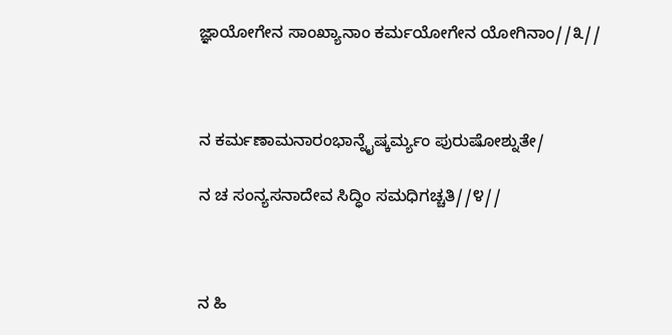ಜ್ಞಾಯೋಗೇನ ಸಾಂಖ್ಯಾನಾಂ ಕರ್ಮಯೋಗೇನ ಯೋಗಿನಾಂ//೩//



ನ ಕರ್ಮಣಾಮನಾರಂಭಾನ್ನೈಷ್ಕರ್ಮ್ಯಂ ಪುರುಷೋಶ್ನುತೇ/

ನ ಚ ಸಂನ್ಯಸನಾದೇವ ಸಿದ್ಧಿಂ ಸಮಧಿಗಚ್ಚತಿ//೪//



ನ ಹಿ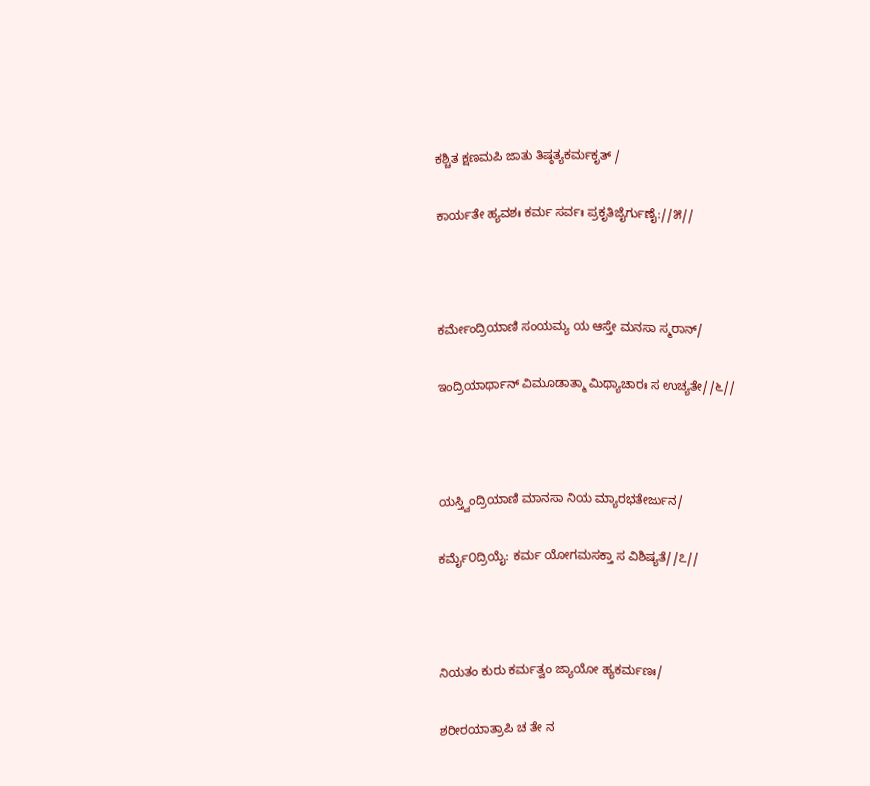ಕಶ್ಚಿತ ಕ್ಷಣಮಪಿ ಜಾತು ತಿಷ್ಠತ್ಯಕರ್ಮಕೃತ್ /

ಕಾರ್ಯತೇ ಹ್ಯವಶಃ ಕರ್ಮ ಸರ್ವಃ ಪ್ರಕೃತಿಜೈರ್ಗುಣೈ://೫//



ಕರ್ಮೇಂದ್ರಿಯಾಣಿ ಸಂಯಮ್ಯ ಯ ಆಸ್ತೇ ಮನಸಾ ಸ್ಮರಾನ್/

ಇಂದ್ರಿಯಾರ್ಥಾನ್ ವಿಮೂಡಾತ್ಮಾ ಮಿಥ್ಯಾಚಾರಃ ಸ ಉಚ್ಯತೇ//೬//



ಯಸ್ತ್ವಿಂದ್ರಿಯಾಣಿ ಮಾನಸಾ ನಿಯ ಮ್ಯಾರಭತೇರ್ಜುನ/

ಕರ್ಮೈ೦ದ್ರಿಯೈ: ಕರ್ಮ ಯೋಗಮಸಕ್ತಾ ಸ ವಿಶಿಷ್ಯತೆ//೭//



ನಿಯತಂ ಕುರು ಕರ್ಮತ್ವಂ ಜ್ಯಾಯೋ ಹ್ಯಕರ್ಮಣಃ/

ಶರೀರಯಾತ್ರಾಪಿ ಚ ತೇ ನ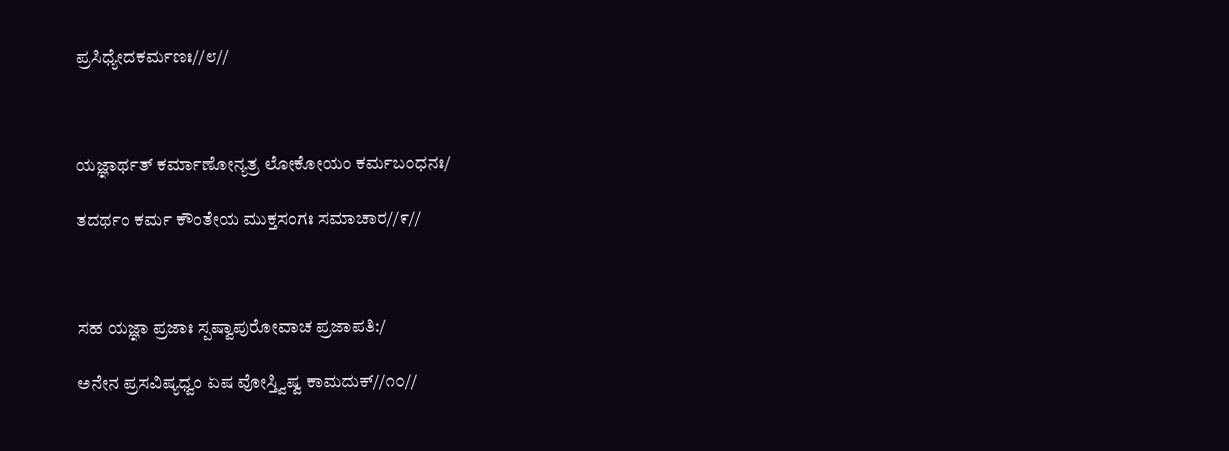ಪ್ರಸಿಧ್ಯೇದಕರ್ಮಣಃ//೮//



ಯಜ್ಞಾರ್ಥತ್ ಕರ್ಮಾಣೋನ್ಯತ್ರ ಲೋಕೋಯಂ ಕರ್ಮಬಂಧನಃ/

ತದರ್ಥಂ ಕರ್ಮ ಕೌಂತೇಯ ಮುಕ್ತಸಂಗಃ ಸಮಾಚಾರ//೯//



ಸಹ ಯಜ್ಞಾ ಪ್ರಜಾಃ ಸ್ಪಷ್ವಾಪುರೋವಾಚ ಪ್ರಜಾಪತಿ:/

ಅನೇನ ಪ್ರಸವಿಷ್ಯಧ್ವಂ ಏಷ ವೋಸ್ತ್ವಿಷ್ವ ಕಾಮದುಕ್//೧೦//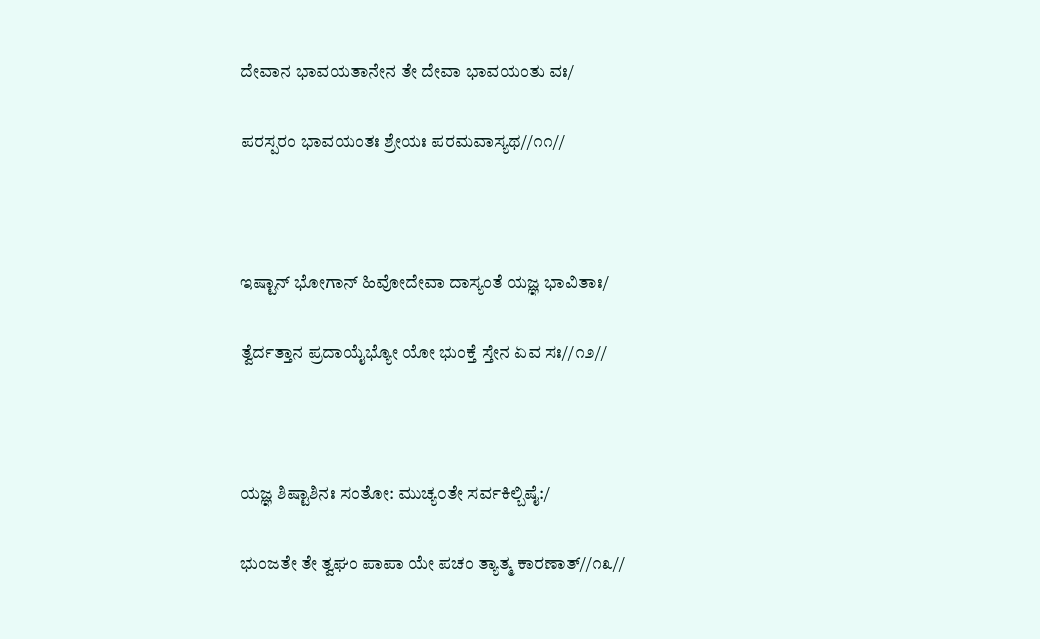ದೇವಾನ ಭಾವಯತಾನೇನ ತೇ ದೇವಾ ಭಾವಯಂತು ವಃ/

ಪರಸ್ಪರಂ ಭಾವಯಂತಃ ಶ್ರೇಯಃ ಪರಮವಾಸ್ಯಥ//೧೧//



ಇಷ್ಟಾನ್ ಭೋಗಾನ್ ಹಿವೋದೇವಾ ದಾಸ್ಯಂತೆ ಯಜ್ಞ ಭಾವಿತಾಃ/

ತ್ವೆರ್ದತ್ತಾನ ಪ್ರದಾಯೈಭ್ಯೋ ಯೋ ಭುಂಕ್ತೆ ಸ್ತೇನ ಏವ ಸಃ//೧೨//



ಯಜ್ಞ ಶಿಷ್ಟಾಶಿನಃ ಸಂತೋ: ಮುಚ್ಯ೦ತೇ ಸರ್ವಕಿಲ್ಬಿಷೈ:/

ಭುಂಜತೇ ತೇ ತ್ವಘಂ ಪಾಪಾ ಯೇ ಪಚಂ ತ್ಯಾತ್ಮ ಕಾರಣಾತ್//೧೩//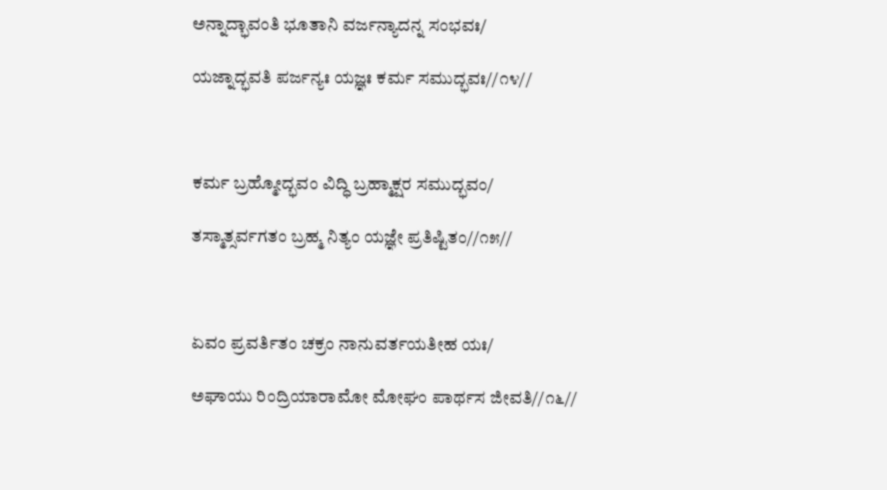ಅನ್ನಾದ್ಭಾವಂತಿ ಭೂತಾನಿ ವರ್ಜನ್ಯಾದನ್ನ ಸಂಭವಃ/

ಯಜ್ನಾದ್ಭವತಿ ಪರ್ಜನ್ಯಃ ಯಜ್ಞಃ ಕರ್ಮ ಸಮುದ್ಭವಃ//೧೪//



ಕರ್ಮ ಬ್ರಹ್ಮೋದ್ಭವಂ ವಿದ್ಧಿ ಬ್ರಹ್ಮಾಕ್ಷರ ಸಮುದ್ಭವಂ/

ತಸ್ಮಾತ್ಸರ್ವಗತಂ ಬ್ರಹ್ಮ ನಿತ್ಯಂ ಯಜ್ಞೇ ಪ್ರತಿಷ್ಟಿತಂ//೧೫//



ಏವಂ ಪ್ರವರ್ತಿತಂ ಚಕ್ರಂ ನಾನುವರ್ತಯತೀಹ ಯಃ/

ಅಘಾಯು ರಿಂದ್ರಿಯಾರಾಮೋ ಮೋಘಂ ಪಾರ್ಥಸ ಜೀವತಿ//೧೬//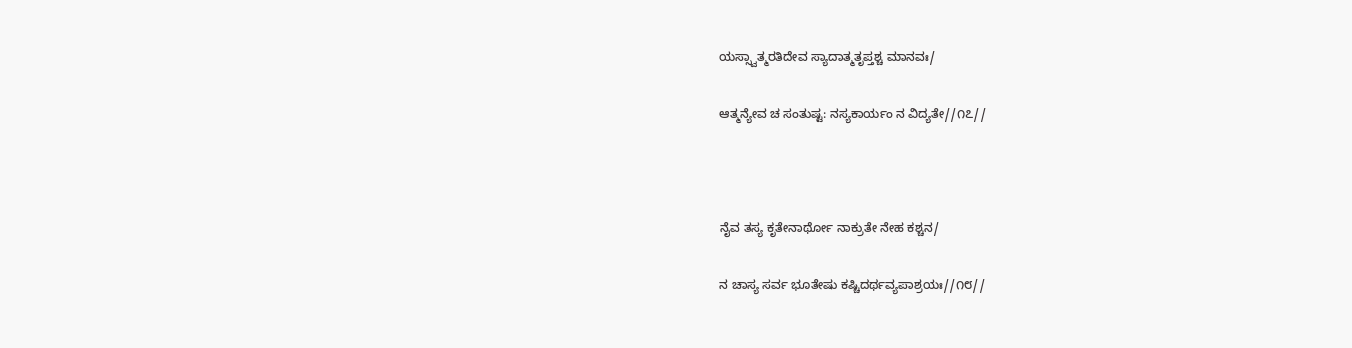ಯಸ್ಸ್ವಾತ್ಮರತಿದೇವ ಸ್ಯಾದಾತ್ಮತೃಪ್ತಶ್ಚ ಮಾನವಃ/

ಆತ್ಮನ್ಯೇವ ಚ ಸಂತುಷ್ಟ: ನಸ್ಯಕಾರ್ಯಂ ನ ವಿದ್ಯತೇ//೧೭//



ನೈವ ತಸ್ಯ ಕೃತೇನಾರ್ಥೋ ನಾಕ್ರುತೇ ನೇಹ ಕಶ್ಚನ/

ನ ಚಾಸ್ಯ ಸರ್ವ ಭೂತೇಷು ಕಷ್ಚಿದರ್ಥವ್ಯಪಾಶ್ರಯಃ//೧೮//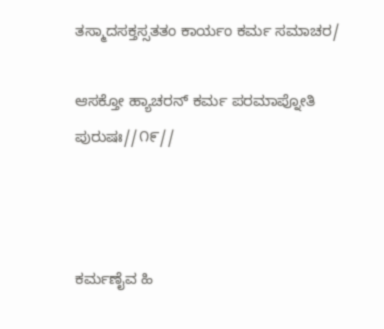ತಸ್ಮಾದಸಕ್ತಸ್ಸತತಂ ಕಾರ್ಯಂ ಕರ್ಮ ಸಮಾಚರ/

ಆಸಕ್ತೋ ಹ್ಯಾಚರನ್ ಕರ್ಮ ಪರಮಾಪ್ನೋತಿ ಪುರುಷಃ//೧೯//



ಕರ್ಮಣೈವ ಹಿ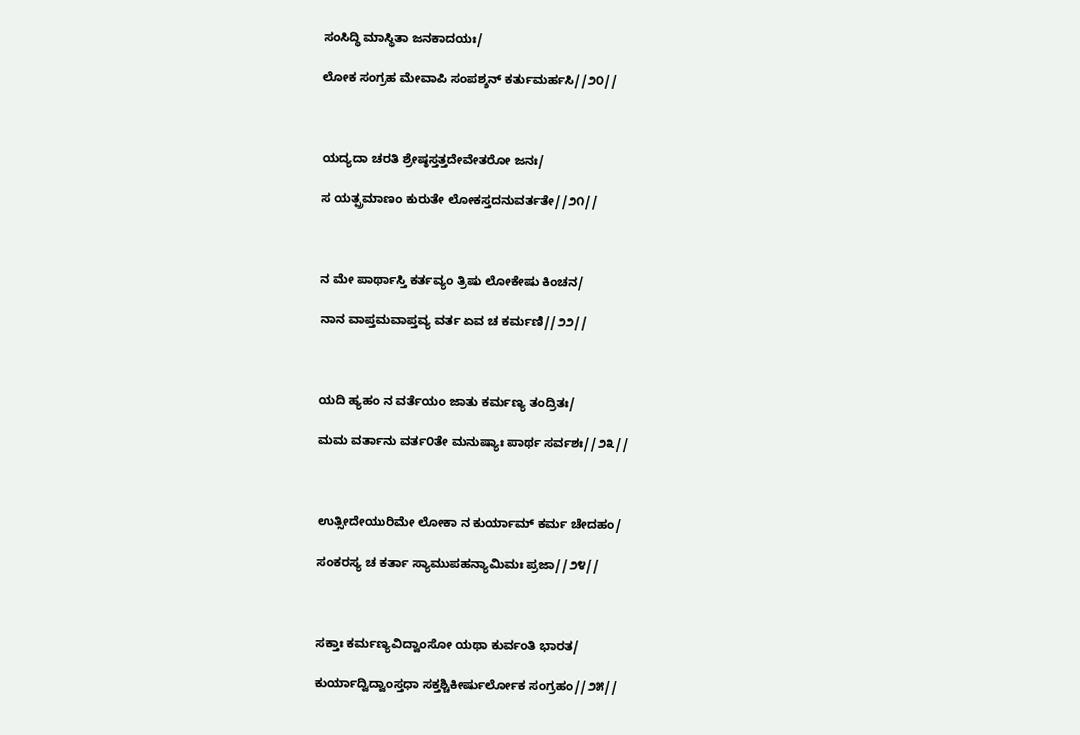ಸಂಸಿದ್ಧಿ ಮಾಸ್ಥಿತಾ ಜನಕಾದಯಃ/

ಲೋಕ ಸಂಗ್ರಹ ಮೇವಾಪಿ ಸಂಪಶ್ಶನ್ ಕರ್ತುಮರ್ಹಸಿ//೨೦//



ಯದ್ಯದಾ ಚರತಿ ಶ್ರೇಷ್ಠಸ್ತತ್ತದೇವೇತರೋ ಜನಃ/

ಸ ಯತ್ಪ್ರಮಾಣಂ ಕುರುತೇ ಲೋಕಸ್ತದನುವರ್ತತೇ//೨೧//



ನ ಮೇ ಪಾರ್ಥಾಸ್ತಿ ಕರ್ತವ್ಯಂ ತ್ರಿಷು ಲೋಕೇಷು ಕಿಂಚನ/

ನಾನ ವಾಪ್ತಮವಾಪ್ತವ್ಯ ವರ್ತ ಏವ ಚ ಕರ್ಮಣಿ//೨೨//



ಯದಿ ಹ್ಯಹಂ ನ ವರ್ತೆಯಂ ಜಾತು ಕರ್ಮಣ್ಯ ತಂದ್ರಿತಃ/

ಮಮ ವರ್ತಾನು ವರ್ತ೦ತೇ ಮನುಷ್ಯಾಃ ಪಾರ್ಥ ಸರ್ವಶಃ//೨೩//



ಉತ್ಸೀದೇಯುರಿಮೇ ಲೋಕಾ ನ ಕುರ್ಯಾಮ್ ಕರ್ಮ ಚೇದಹಂ/

ಸಂಕರಸ್ಯ ಚ ಕರ್ತಾ ಸ್ಯಾಮುಪಹನ್ಯಾಮಿಮಃ ಪ್ರಜಾ//೨೪//



ಸಕ್ತಾಃ ಕರ್ಮಣ್ಯವಿದ್ವಾಂಸೋ ಯಥಾ ಕುರ್ವಂತಿ ಭಾರತ/

ಕುರ್ಯಾದ್ವಿದ್ವಾಂಸ್ತಧಾ ಸಕ್ತಶ್ಚಿಕೀರ್ಷುರ್ಲೋಕ ಸಂಗ್ರಹಂ//೨೫//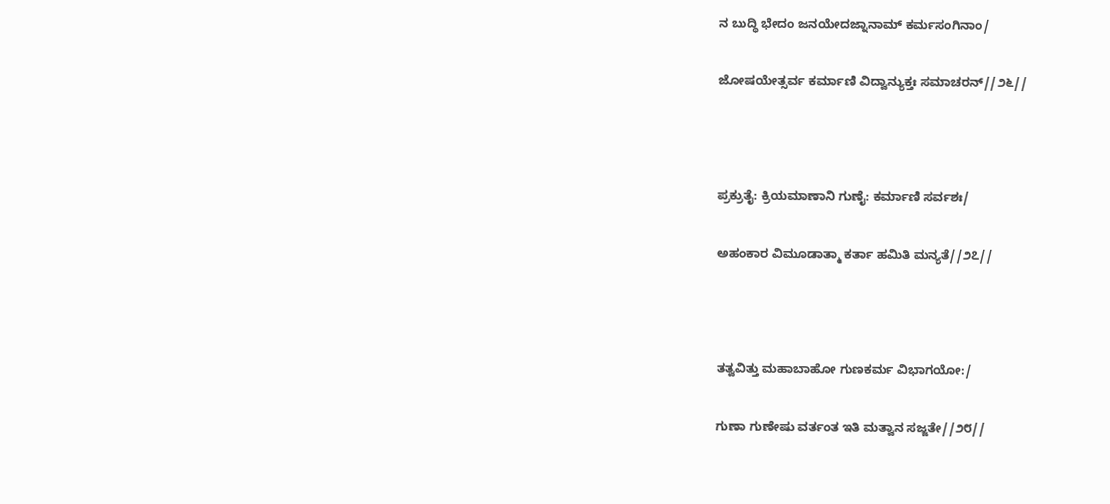ನ ಬುದ್ಧಿ ಭೇದಂ ಜನಯೇದಜ್ನಾನಾಮ್ ಕರ್ಮಸಂಗಿನಾಂ/

ಜೋಷಯೇತ್ಸರ್ವ ಕರ್ಮಾಣಿ ವಿದ್ವಾನ್ಯುಕ್ತಃ ಸಮಾಚರನ್//೨೬//



ಪ್ರಕ್ರುತೈ: ಕ್ರಿಯಮಾಣಾನಿ ಗುಣೈ: ಕರ್ಮಾಣಿ ಸರ್ವಶಃ/

ಅಹಂಕಾರ ವಿಮೂಡಾತ್ಮಾ ಕರ್ತಾ ಹಮಿತಿ ಮನ್ಯತೆ//೨೭//



ತತ್ವವಿತ್ತು ಮಹಾಬಾಹೋ ಗುಣಕರ್ಮ ವಿಭಾಗಯೋ:/

ಗುಣಾ ಗುಣೇಷು ವರ್ತಂತ ಇತಿ ಮತ್ವಾನ ಸಜ್ಜತೇ//೨೮//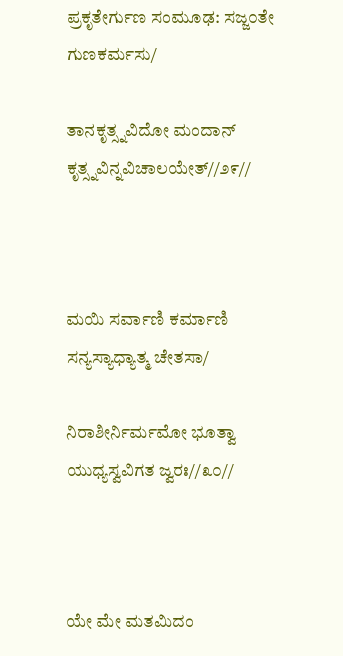ಪ್ರಕೃತೇರ್ಗುಣ ಸಂಮೂಢ: ಸಜ್ಜ೦ತೇ ಗುಣಕರ್ಮಸು/

ತಾನಕೃತ್ಸ್ನವಿದೋ ಮಂದಾನ್ ಕೃತ್ಸ್ನವಿನ್ನವಿಚಾಲಯೇತ್//೨೯//



ಮಯಿ ಸರ್ವಾಣಿ ಕರ್ಮಾಣಿ ಸನ್ಯಸ್ಯಾಧ್ಯಾತ್ಮ ಚೇತಸಾ/

ನಿರಾಶೀರ್ನಿರ್ಮಮೋ ಭೂತ್ವಾ ಯುಧ್ಯಸ್ವವಿಗತ ಜ್ವರಃ//೩೦//



ಯೇ ಮೇ ಮತಮಿದಂ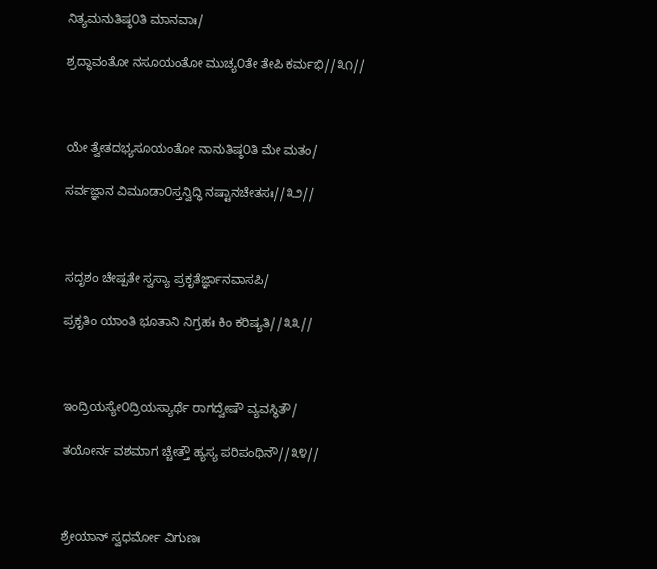ನಿತ್ಯಮನುತಿಷ್ಠ೦ತಿ ಮಾನವಾಃ/

ಶ್ರದ್ಧಾವಂತೋ ನಸೂಯಂತೋ ಮುಚ್ಯ೦ತೇ ತೇಪಿ ಕರ್ಮಭಿ//೩೧//



ಯೇ ತ್ವೇತದಭ್ಯಸೂಯಂತೋ ನಾನುತಿಷ್ಠ೦ತಿ ಮೇ ಮತಂ/

ಸರ್ವಜ್ಞಾನ ವಿಮೂಡಾ೦ಸ್ತನ್ವಿದ್ಧಿ ನಷ್ಟಾನಚೇತಸಃ//೩೨//



ಸದೃಶಂ ಚೇಷ್ಪತೇ ಸ್ವಸ್ಯಾ ಪ್ರಕೃತೆರ್ಜ್ಞಾನವಾಸಪಿ/

ಪ್ರಕೃತಿಂ ಯಾಂತಿ ಭೂತಾನಿ ನಿಗ್ರಹಃ ಕಿಂ ಕರಿಷ್ಯತಿ//೩೩//



ಇಂದ್ರಿಯಸ್ಯೇ೦ದ್ರಿಯಸ್ಯಾರ್ಥೆ ರಾಗದ್ವೇಷೌ ವ್ಯವಸ್ಥಿತೌ/

ತಯೋರ್ನ ವಶಮಾಗ ಚ್ಚೇತ್ತೌ ಹ್ಯಸ್ಯ ಪರಿಪಂಥಿನೌ//೩೪//



ಶ್ರೇಯಾನ್ ಸ್ವಧರ್ಮೋ ವಿಗುಣಃ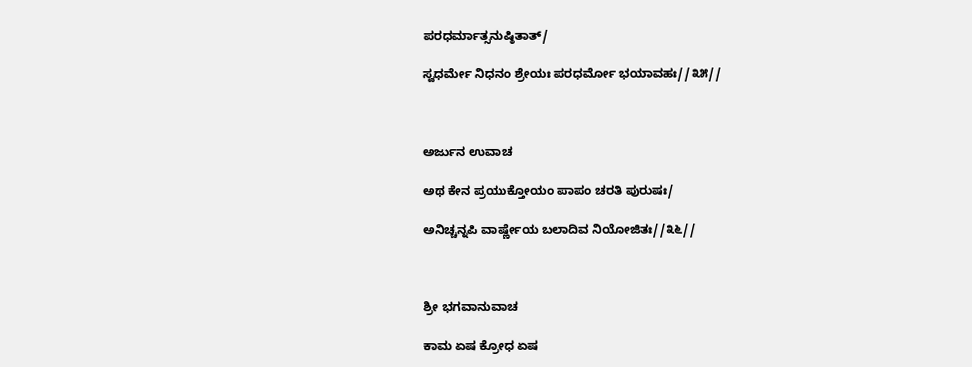ಪರಧರ್ಮಾತ್ಸನುಷ್ಠಿತಾತ್/

ಸ್ವಧರ್ಮೇ ನಿಧನಂ ಶ್ರೇಯಃ ಪರಧರ್ಮೋ ಭಯಾವಹಃ//೩೫//



ಅರ್ಜುನ ಉವಾಚ

ಅಥ ಕೇನ ಪ್ರಯುಕ್ತೋಯಂ ಪಾಪಂ ಚರತಿ ಪುರುಷಃ/

ಅನಿಚ್ಚನ್ನಪಿ ವಾರ್ಷ್ಣೇಯ ಬಲಾದಿವ ನಿಯೋಜಿತಃ//೩೬//



ಶ್ರೀ ಭಗವಾನುವಾಚ

ಕಾಮ ಏಷ ಕ್ರೋಧ ಏಷ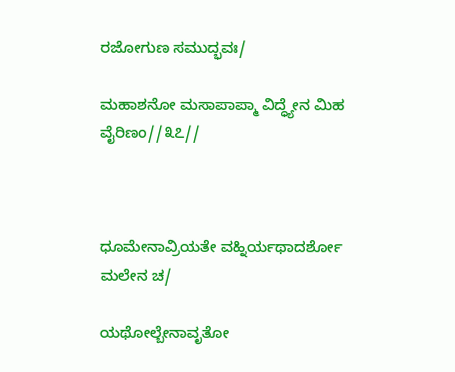ರಜೋಗುಣ ಸಮುದ್ಭವಃ/

ಮಹಾಶನೋ ಮಸಾಪಾಪ್ಮಾ ವಿದ್ಧ್ಯೇನ ಮಿಹ ವೈರಿಣಂ//೩೭//



ಧೂಮೇನಾವ್ರಿಯತೇ ವಹ್ನಿರ್ಯಥಾದರ್ಶೋ ಮಲೇನ ಚ/

ಯಥೋಲ್ಬೇನಾವೃತೋ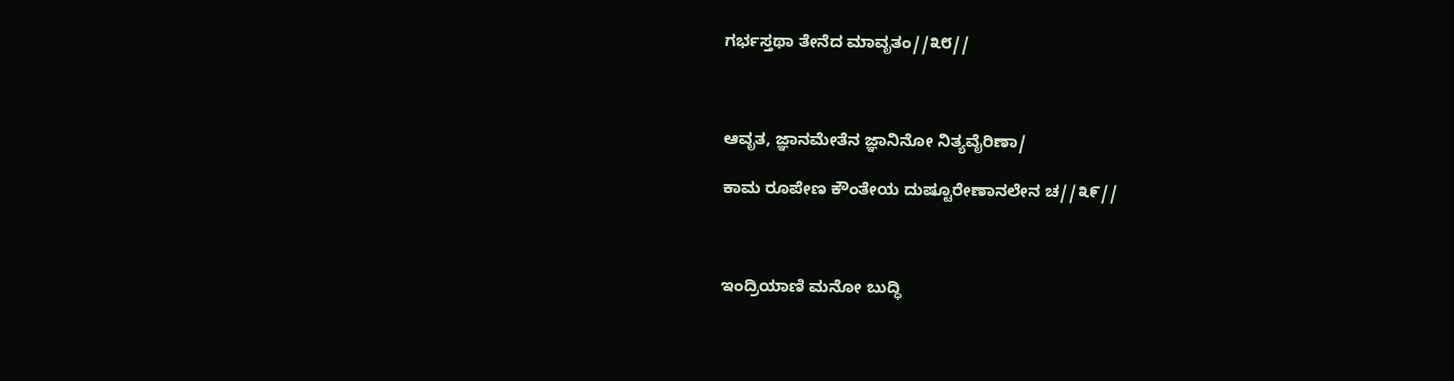ಗರ್ಭಸ್ತಥಾ ತೇನೆದ ಮಾವೃತಂ//೩೮//



ಆವೃತ, ಜ್ಞಾನಮೇತೆನ ಜ್ಞಾನಿನೋ ನಿತ್ಯವೈರಿಣಾ/

ಕಾಮ ರೂಪೇಣ ಕೌಂತೇಯ ದುಷ್ಟೂರೇಣಾನಲೇನ ಚ//೩೯//



ಇಂದ್ರಿಯಾಣಿ ಮನೋ ಬುದ್ಧಿ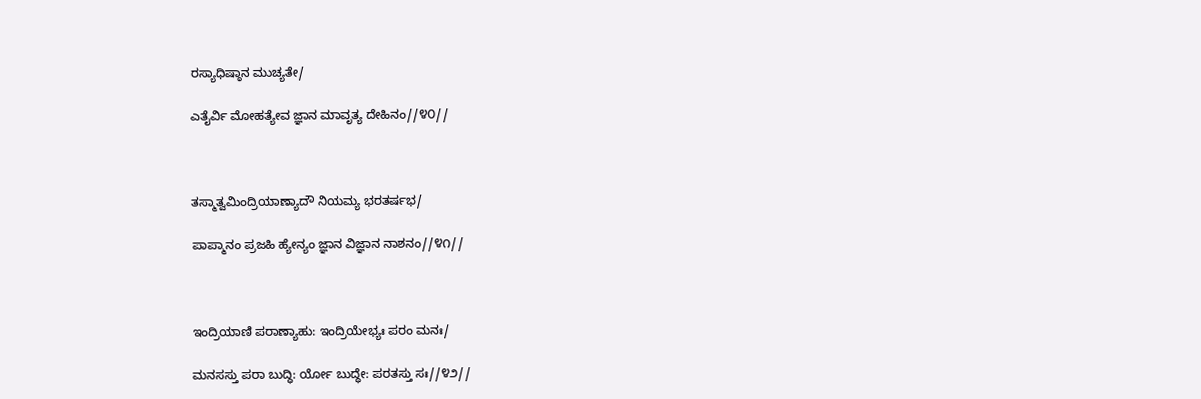ರಸ್ಯಾಧಿಷ್ಠಾನ ಮುಚ್ಯತೇ/

ಎತೈರ್ವಿ ಮೋಹತ್ಯೇವ ಜ್ಞಾನ ಮಾವೃತ್ಯ ದೇಹಿನಂ//೪೦//



ತಸ್ಮಾತ್ವಮಿಂದ್ರಿಯಾಣ್ಯಾದೌ ನಿಯಮ್ಯ ಭರತರ್ಷಭ/

ಪಾಪ್ಮಾನಂ ಪ್ರಜಹಿ ಹ್ಯೇನ್ಯಂ ಜ್ಞಾನ ವಿಜ್ಞಾನ ನಾಶನಂ//೪೧//



ಇಂದ್ರಿಯಾಣಿ ಪರಾಣ್ಯಾಹು: ಇಂದ್ರಿಯೇಭ್ಯಃ ಪರಂ ಮನಃ/

ಮನಸಸ್ತು ಪರಾ ಬುದ್ಧಿ: ರ್ಯೋ ಬುದ್ಧೇ: ಪರತಸ್ತು ಸಃ//೪೨//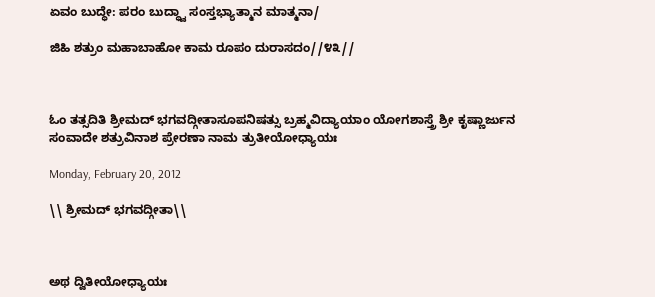ಏವಂ ಬುದ್ಧೇ: ಪರಂ ಬುದ್ಧ್ವಾ ಸಂಸ್ತಭ್ಯಾತ್ಮಾನ ಮಾತ್ಮನಾ/

ಜಿಹಿ ಶತ್ರುಂ ಮಹಾಬಾಹೋ ಕಾಮ ರೂಪಂ ದುರಾಸದಂ//೪೩//



ಓಂ ತತ್ಸದಿತಿ ಶ್ರೀಮದ್ ಭಗವದ್ಗೀತಾಸೂಪನಿಷತ್ಸು ಬ್ರಹ್ಮವಿದ್ಯಾಯಾಂ ಯೋಗಶಾಸ್ತ್ರೆ ಶ್ರೀ ಕೃಷ್ಣಾರ್ಜುನ ಸಂವಾದೇ ಶತ್ರುವಿನಾಶ ಪ್ರೇರಣಾ ನಾಮ ತ್ರುತೀಯೋಧ್ಯಾಯಃ

Monday, February 20, 2012

\\ ಶ್ರೀಮದ್ ಭಗವದ್ಗೀತಾ\\



ಅಥ ದ್ವಿತೀಯೋಧ್ಯಾಯಃ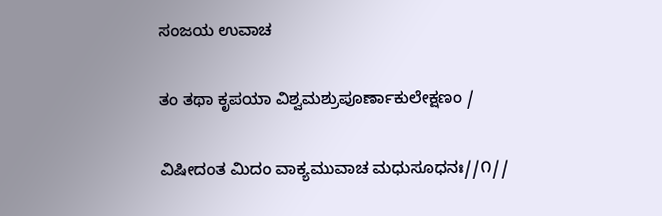ಸಂಜಯ ಉವಾಚ

ತಂ ತಥಾ ಕೃಪಯಾ ವಿಶ್ವಮಶ್ರುಪೂರ್ಣಾಕುಲೇಕ್ಷಣಂ /

ವಿಷೀದಂತ ಮಿದಂ ವಾಕ್ಯಮುವಾಚ ಮಧುಸೂಧನಃ//೧//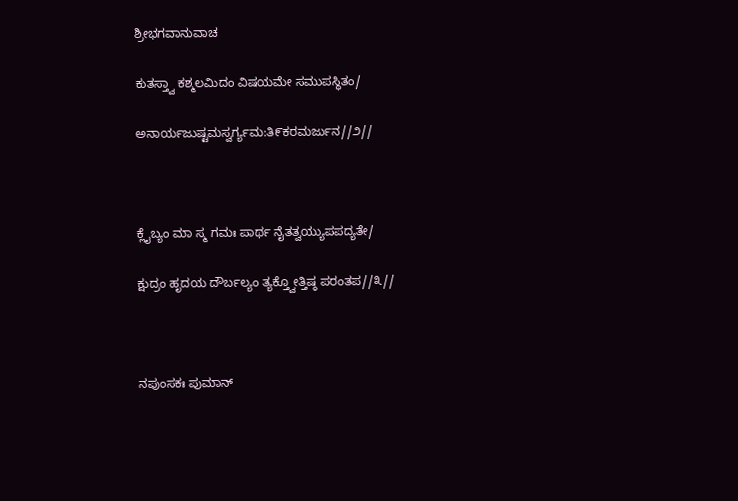ಶ್ರೀಭಗವಾನುವಾಚ

ಕುತಸ್ತ್ವಾ ಕಶ್ಮಲಮಿದಂ ವಿಷಯಮೇ ಸಮುಪಸ್ಥಿತಂ/

ಅನಾರ್ಯಜುಷ್ಟಮಸ್ವರ್ಗ್ಯಮ:ತಿ೯ಕರಮರ್ಜುನ//೨//



ಕ್ಲೈಬ್ಯಂ ಮಾ ಸ್ಮ ಗಮಃ ಪಾರ್ಥ ನೈತತ್ವಯ್ಯುಪಪದ್ಯತೇ/

ಕ್ಷುದ್ರಂ ಹೃದಯ ದೌರ್ಬಲ್ಯಂ ತ್ಯಕ್ತ್ವೋತ್ತಿಷ್ಠ ಪರಂತಪ//೩//



ನಪುಂಸಕಃ ಪುಮಾನ್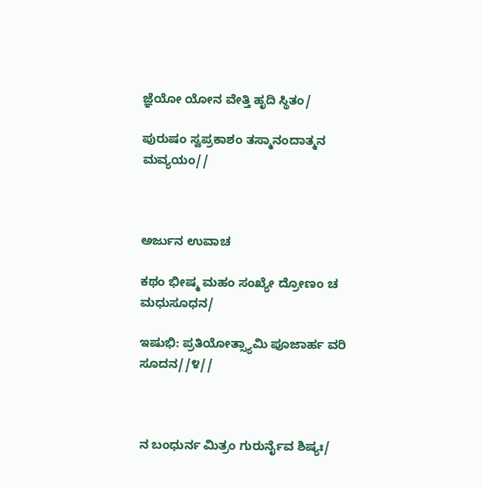ಜ್ಞೆಯೋ ಯೋನ ವೇತ್ತಿ ಹೃದಿ ಸ್ಥಿತಂ/

ಪುರುಷಂ ಸ್ವಪ್ರಕಾಶಂ ತಸ್ಮಾನಂದಾತ್ಮನ ಮವ್ಯಯಂ//



ಅರ್ಜುನ ಉವಾಚ

ಕಥಂ ಭೀಷ್ಮ ಮಹಂ ಸಂಖ್ಯೇ ದ್ರೋಣಂ ಚ ಮಧುಸೂಧನ/

ಇಷುಭಿ: ಪ್ರತಿಯೋತ್ಸ್ಯಾಮಿ ಪೂಜಾರ್ಹ ವರಿ ಸೂದನ//೪//



ನ ಬಂಧುರ್ನ ಮಿತ್ರಂ ಗುರುರ್ನೈವ ಶಿಷ್ಯಃ/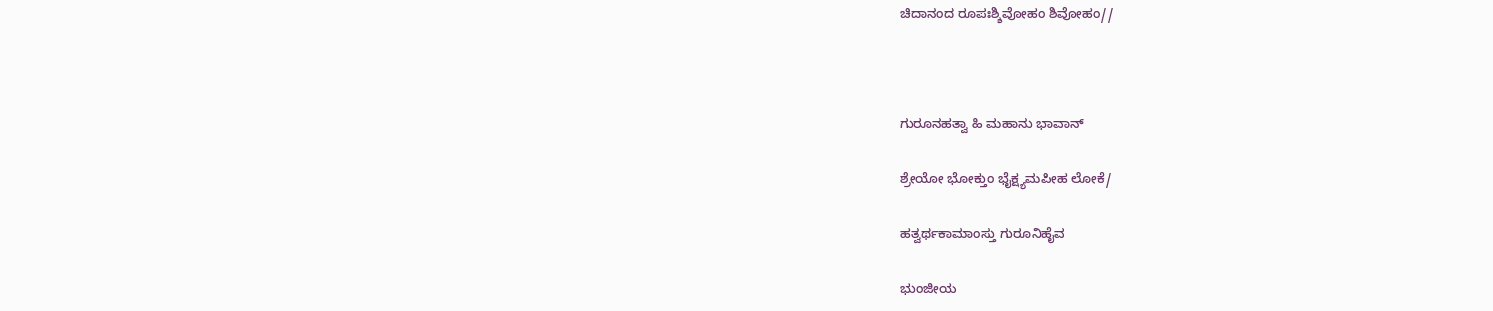ಚಿದಾನಂದ ರೂಪಃಶ್ಶಿವೋಹಂ ಶಿವೋಹಂ//



ಗುರೂನಹತ್ವಾ ಹಿ ಮಹಾನು ಭಾವಾನ್

ಶ್ರೇಯೋ ಭೋಕ್ತುಂ ಭೈಕ್ಷ್ಯಮಪೀಹ ಲೋಕೆ/

ಹತ್ವರ್ಥಕಾಮಾಂಸ್ತು ಗುರೂನಿಹೈವ

ಭುಂಜೀಯ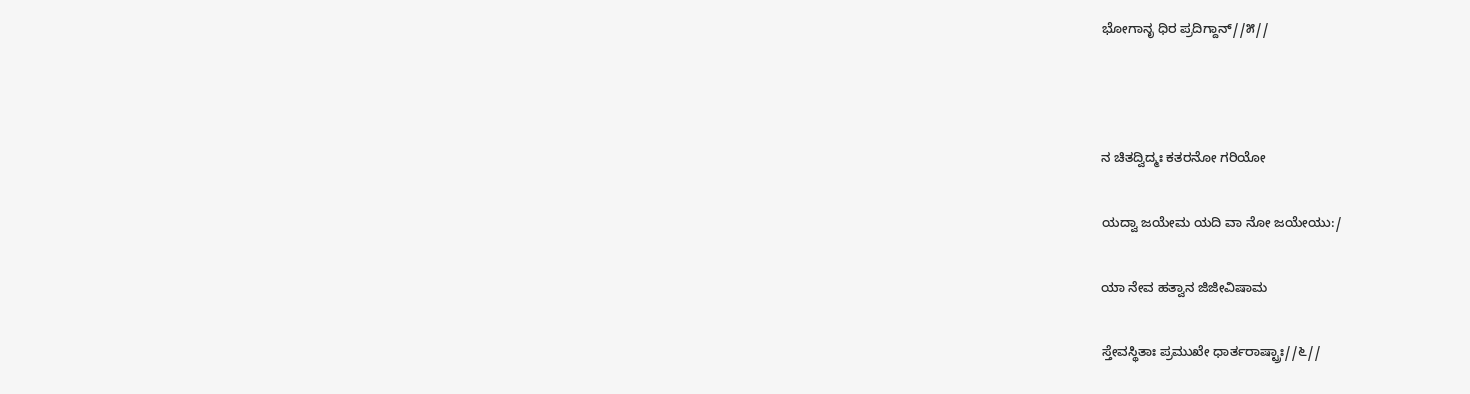ಭೋಗಾನೃ ಧಿರ ಪ್ರದಿಗ್ದಾನ್//೫//



ನ ಚಿತದ್ವಿದ್ಮಃ ಕತರನೋ ಗರಿಯೋ

ಯದ್ವಾ ಜಯೇಮ ಯದಿ ವಾ ನೋ ಜಯೇಯು:/

ಯಾ ನೇವ ಹತ್ವಾನ ಜಿಜೀವಿಷಾಮ

ಸ್ತೇವಸ್ಥಿತಾಃ ಪ್ರಮುಖೇ ಧಾರ್ತರಾಷ್ಟ್ರಾಃ//೬//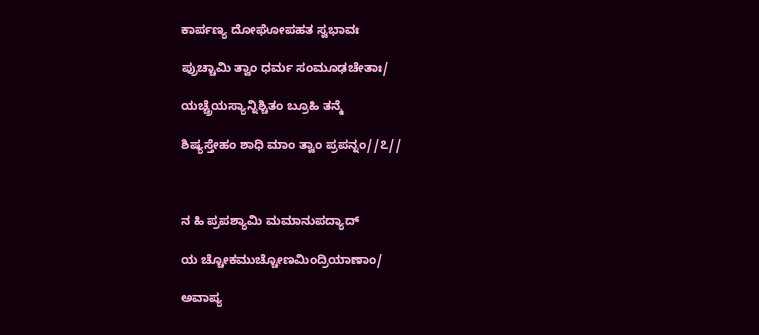ಕಾರ್ಪಣ್ಯ ದೋಘೋಪಹತ ಸ್ವಭಾವಃ

ಪ್ರುಚ್ಚಾಮಿ ತ್ವಾಂ ಧರ್ಮ ಸಂಮೂಢಚೇತಾಃ/

ಯಚ್ಚ್ರೆಯಸ್ಯಾನ್ನಿಶ್ಚಿತಂ ಬ್ರೂಹಿ ತನ್ಮೆ

ಶಿಷ್ಯಸ್ತೇಹಂ ಶಾಧಿ ಮಾಂ ತ್ವಾಂ ಪ್ರಪನ್ನಂ//೭//



ನ ಹಿ ಪ್ರಪಶ್ಯಾಮಿ ಮಮಾನುಪದ್ಯಾದ್

ಯ ಚ್ಚೋಕಮುಚ್ಚೋಣಮಿಂದ್ರಿಯಾಣಾಂ/

ಅವಾಪ್ಯ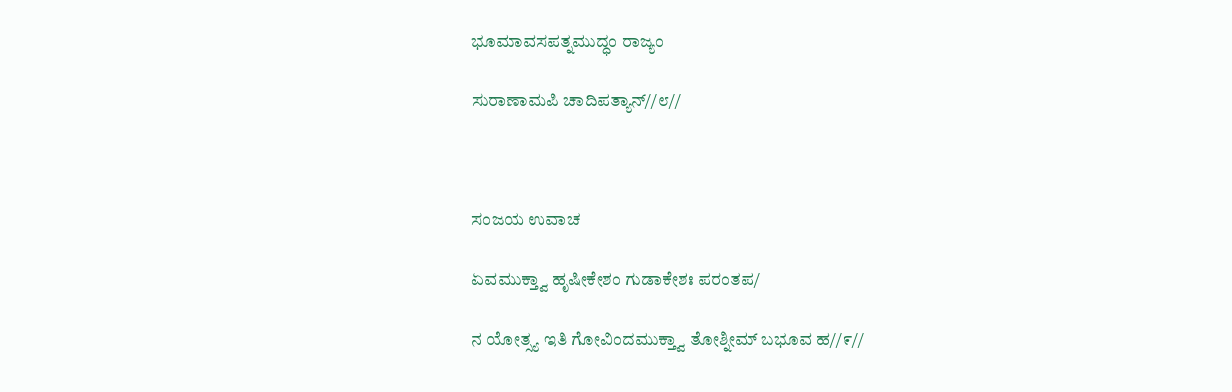ಭೂಮಾವಸಪತ್ನಮುದ್ಧಂ ರಾಜ್ಯಂ

ಸುರಾಣಾಮಪಿ ಚಾದಿಪತ್ಯಾನ್//೮//



ಸಂಜಯ ಉವಾಚ

ಏವಮುಕ್ತ್ವಾ ಹೃಷೀಕೇಶಂ ಗುಡಾಕೇಶಃ ಪರಂತಪ/

ನ ಯೋತ್ಸ್ಯ ಇತಿ ಗೋವಿಂದಮುಕ್ತ್ವಾ ತೋಶ್ನೀಮ್ ಬಭೂವ ಹ//೯//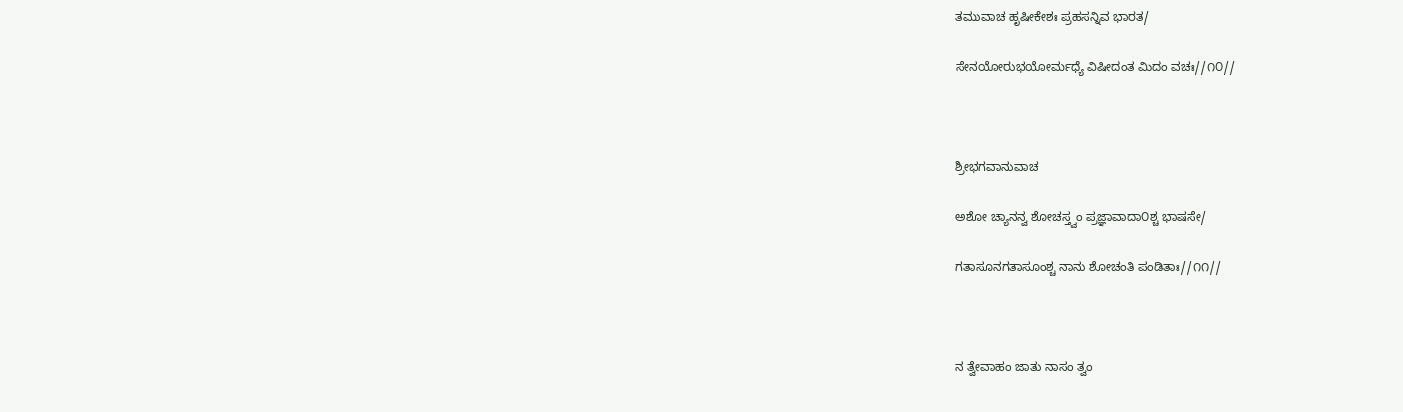ತಮುವಾಚ ಹೃಷೀಕೇಶಃ ಪ್ರಹಸನ್ನಿವ ಭಾರತ/

ಸೇನಯೋರುಭಯೋರ್ಮಧ್ಯೆ ವಿಷೀದಂತ ಮಿದಂ ವಚಃ//೧೦//



ಶ್ರೀಭಗವಾನುವಾಚ

ಅಶೋ ಚ್ಯಾನನ್ವ ಶೋಚಸ್ತ್ವಂ ಪ್ರಜ್ಞಾವಾದಾ೦ಶ್ಚ ಭಾಷಸೇ/

ಗತಾಸೂನಗತಾಸೂಂಶ್ಚ ನಾನು ಶೋಚಂತಿ ಪಂಡಿತಾಃ//೧೧//



ನ ತ್ವೇವಾಹಂ ಜಾತು ನಾಸಂ ತ್ವಂ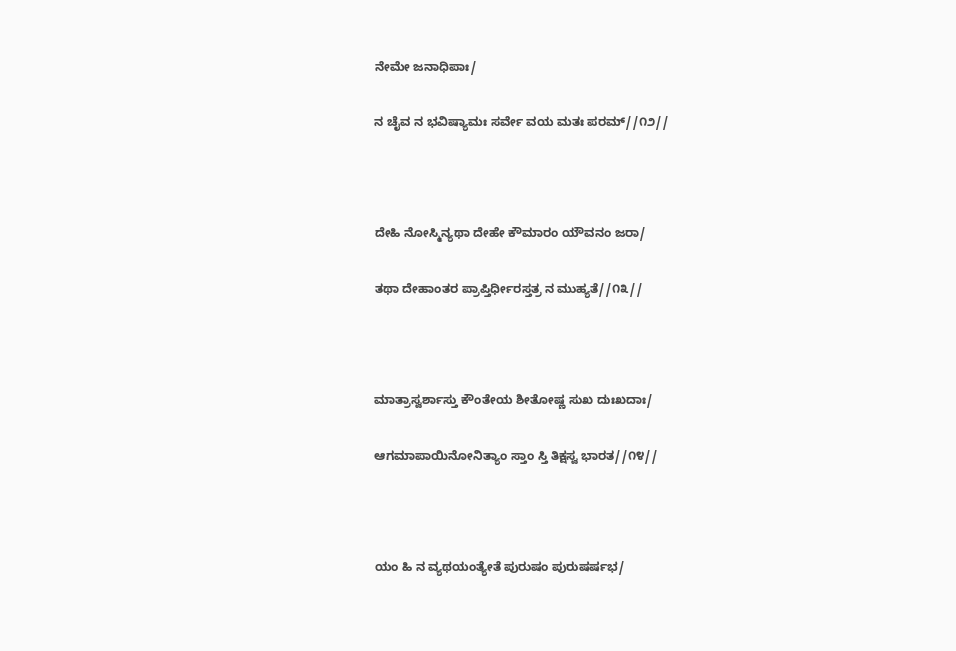ನೇಮೇ ಜನಾಧಿಪಾಃ/

ನ ಚೈವ ನ ಭವಿಷ್ಯಾಮಃ ಸರ್ವೇ ವಯ ಮತಃ ಪರಮ್//೧೨//



ದೇಹಿ ನೋಸ್ಮಿನ್ಯಥಾ ದೇಹೇ ಕೌಮಾರಂ ಯೌವನಂ ಜರಾ/

ತಥಾ ದೇಹಾಂತರ ಪ್ರಾಪ್ತಿರ್ಧೀರಸ್ತತ್ರ ನ ಮುಹ್ಯತೆ//೧೩//



ಮಾತ್ರಾಸ್ವರ್ಶಾಸ್ತು ಕೌಂತೇಯ ಶೀತೋಷ್ಣ ಸುಖ ದುಃಖದಾಃ/

ಆಗಮಾಪಾಯಿನೋನಿತ್ಯಾಂ ಸ್ತಾಂ ಸ್ತಿ ತಿಕ್ಷಸ್ವ ಭಾರತ//೧೪//



ಯಂ ಹಿ ನ ವ್ಯಥಯಂತ್ಯೇತೆ ಪುರುಷಂ ಪುರುಷರ್ಷಭ/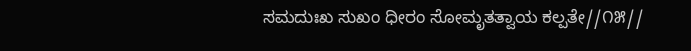ಸಮದುಃಖ ಸುಖಂ ಧೀರಂ ಸೋಮೃತತ್ವಾಯ ಕಲ್ಪತೇ//೧೫//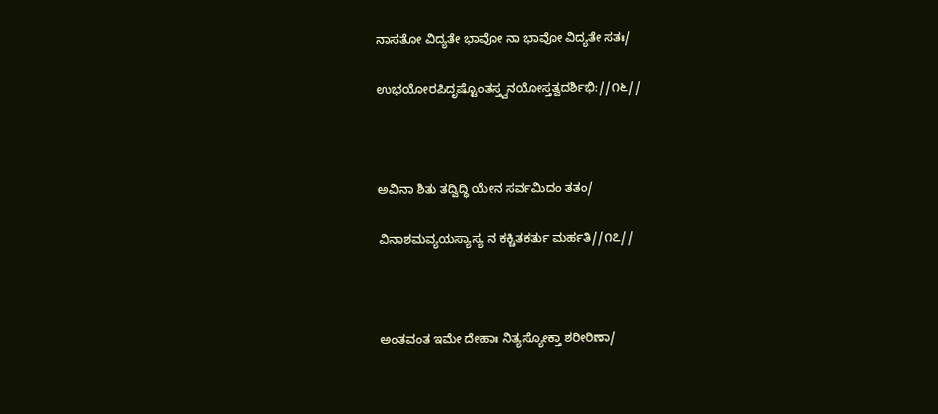ನಾಸತೋ ವಿದ್ಯತೇ ಭಾವೋ ನಾ ಭಾವೋ ವಿದ್ಯತೇ ಸತಃ/

ಉಭಯೋರಪಿದೃಷ್ಟೊಂತಸ್ತ್ವನಯೋಸ್ತತ್ವದರ್ಶಿಭಿ://೧೬//



ಅವಿನಾ ಶಿತು ತದ್ವಿದ್ಧಿ ಯೇನ ಸರ್ವಮಿದಂ ತತಂ/

ವಿನಾಶಮವ್ಯಯಸ್ಯಾಸ್ಯ ನ ಕಕ್ಚಿತಕರ್ತು ಮರ್ಹತಿ//೧೭//



ಅಂತವಂತ ಇಮೇ ದೇಹಾಃ ನಿತ್ಯಸ್ಯೋಕ್ತಾ ಶರೀರಿಣಾ/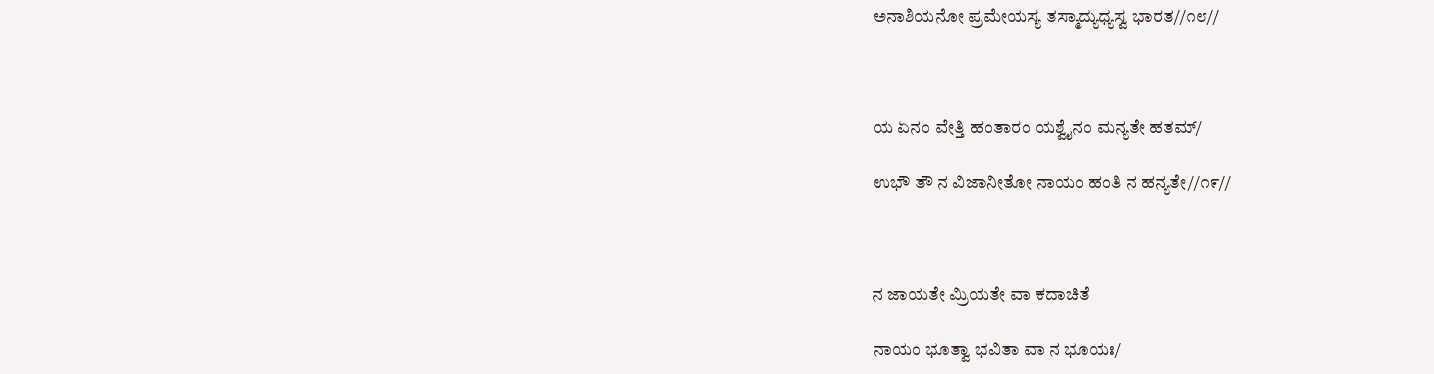ಅನಾಶಿಯನೋ ಪ್ರಮೇಯಸ್ಯ ತಸ್ಮಾದ್ಯುಧ್ಯಸ್ವ ಭಾರತ//೧೮//



ಯ ಏನಂ ವೇತ್ತಿ ಹಂತಾರಂ ಯಶ್ವೈನಂ ಮನ್ಯತೇ ಹತಮ್/

ಉಭೌ ತೌ ನ ವಿಜಾನೀತೋ ನಾಯಂ ಹಂತಿ ನ ಹನ್ಯತೇ//೧೯//



ನ ಜಾಯತೇ ಮ್ರಿಯತೇ ವಾ ಕದಾಚಿತೆ

ನಾಯಂ ಭೂತ್ವಾ ಭವಿತಾ ವಾ ನ ಭೂಯಃ/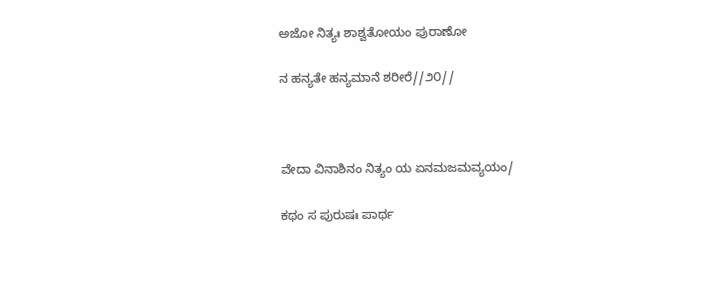ಅಜೋ ನಿತ್ಯಃ ಶಾಶ್ವತೋಯಂ ಪುರಾಣೋ

ನ ಹನ್ಯತೇ ಹನ್ಯಮಾನೆ ಶರೀರೆ//೨೦//



ವೇದಾ ವಿನಾಶಿನಂ ನಿತ್ಯಂ ಯ ಏನಮಜಮವ್ಯಯಂ/

ಕಥಂ ಸ ಪುರುಷಃ ಪಾರ್ಥ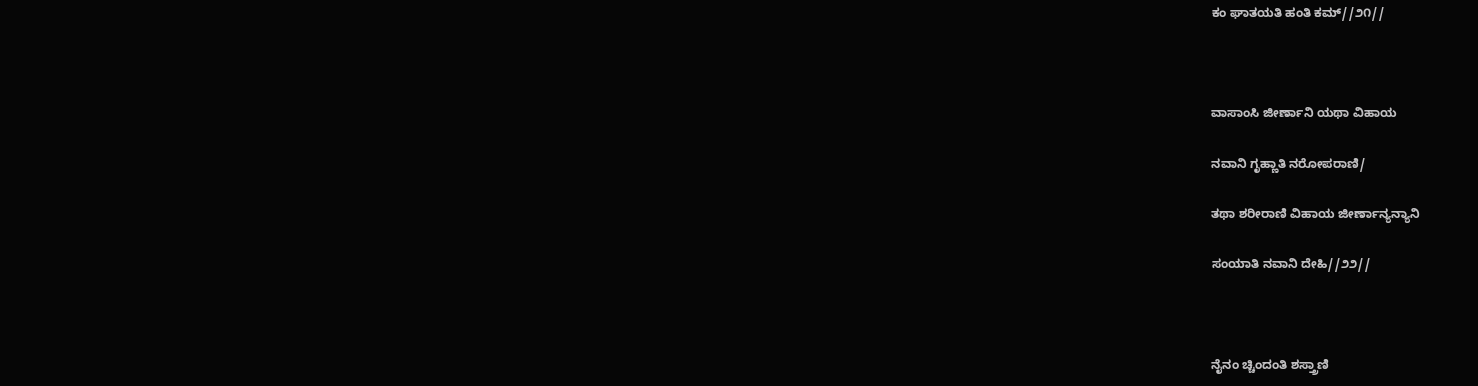ಕಂ ಘಾತಯತಿ ಹಂತಿ ಕಮ್//೨೧//



ವಾಸಾಂಸಿ ಜೀರ್ಣಾನಿ ಯಥಾ ವಿಹಾಯ

ನವಾನಿ ಗೃಹ್ಣಾತಿ ನರೋಪರಾಣಿ/

ತಥಾ ಶರೀರಾಣಿ ವಿಹಾಯ ಜೀರ್ಣಾನ್ಯನ್ಯಾನಿ

ಸಂಯಾತಿ ನವಾನಿ ದೇಹಿ//೨೨//



ನೈನಂ ಚ್ಚಿಂದಂತಿ ಶಸ್ತ್ರಾಣಿ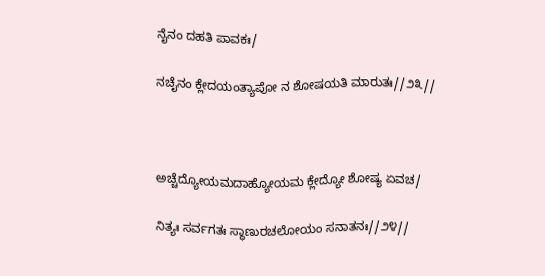ನೈನಂ ದಹತಿ ಪಾವಕಃ/

ನಚೈನಂ ಕ್ಲೇದಯಂತ್ಯಾಪೋ ನ ಶೋಷಯತಿ ಮಾರುತಃ//೨೩//



ಅಚ್ಚೆದ್ಯೋಯಮದಾಹ್ಯೋಯಮ ಕ್ಲೇದ್ಯೋ ಶೋಷ್ಯ ಏವಚ/

ನಿತ್ಯಃ ಸರ್ವಗತಃ ಸ್ಥಾಣುರಚಲೋಯಂ ಸನಾತನಃ//೨೪//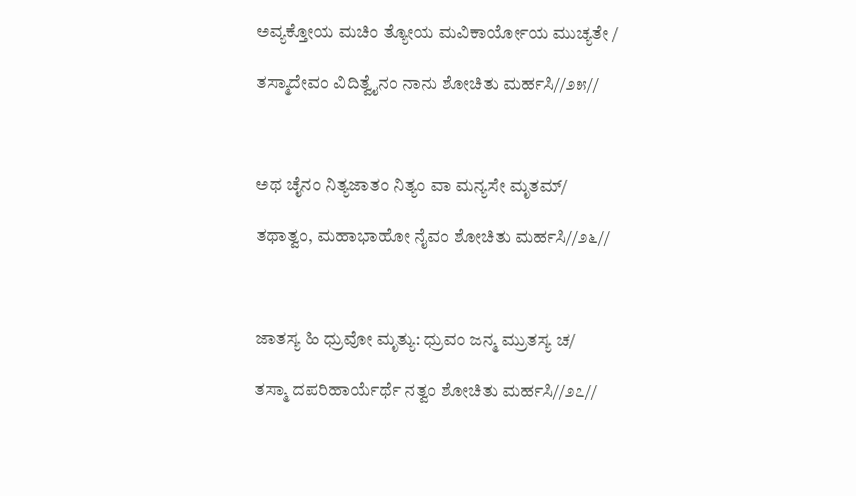ಅವ್ಯಕ್ತೋಯ ಮಚಿಂ ತ್ಯೋಯ ಮವಿಕಾರ್ಯೋಯ ಮುಚ್ಯತೇ /

ತಸ್ಮಾದೇವಂ ವಿದಿತ್ವೈನಂ ನಾನು ಶೋಚಿತು ಮರ್ಹಸಿ//೨೫//



ಅಥ ಚೈನಂ ನಿತ್ಯಜಾತಂ ನಿತ್ಯಂ ವಾ ಮನ್ಯಸೇ ಮೃತಮ್/

ತಥಾತ್ವಂ, ಮಹಾಭಾಹೋ ನೈವಂ ಶೋಚಿತು ಮರ್ಹಸಿ//೨೬//



ಜಾತಸ್ಯ ಹಿ ಧ್ರುವೋ ಮೃತ್ಯು: ಧ್ರುವಂ ಜನ್ಮ ಮ್ರುತಸ್ಯ ಚ/

ತಸ್ಮಾ ದಪರಿಹಾರ್ಯೆರ್ಥೆ ನತ್ವಂ ಶೋಚಿತು ಮರ್ಹಸಿ//೨೭//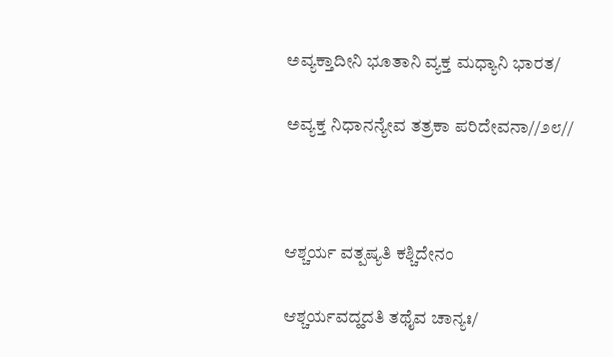ಅವ್ಯಕ್ತಾದೀನಿ ಭೂತಾನಿ ವ್ಯಕ್ತ ಮಧ್ಯಾನಿ ಭಾರತ/

ಅವ್ಯಕ್ತ ನಿಧಾನನ್ಯೇವ ತತ್ರಕಾ ಪರಿದೇವನಾ//೨೮//



ಆಶ್ಚರ್ಯ ವತ್ಪಷ್ಯತಿ ಕಶ್ಚಿದೇನಂ

ಆಶ್ಚರ್ಯವದ್ಹದತಿ ತಥೈವ ಚಾನ್ಯಃ/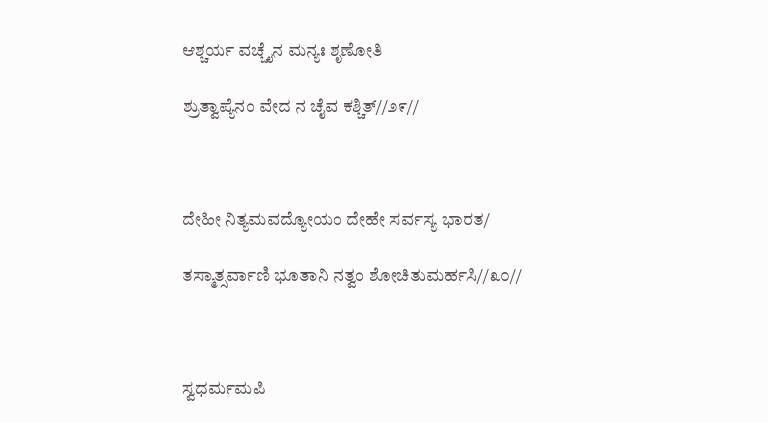ಆಶ್ಚರ್ಯ ವಚ್ಚೈನ ಮನ್ಯಃ ಶೃಣೋತಿ

ಶ್ರುತ್ವಾಪ್ಯೆನಂ ವೇದ ನ ಚೈವ ಕಶ್ಚಿತ್//೨೯//



ದೇಹೀ ನಿತ್ಯಮವದ್ಯೋಯಂ ದೇಹೇ ಸರ್ವಸ್ಯ ಭಾರತ/

ತಸ್ಮಾತ್ಸರ್ವಾಣಿ ಭೂತಾನಿ ನತ್ವಂ ಶೋಚಿತುಮರ್ಹಸಿ//೩೦//



ಸ್ವಧರ್ಮಮಪಿ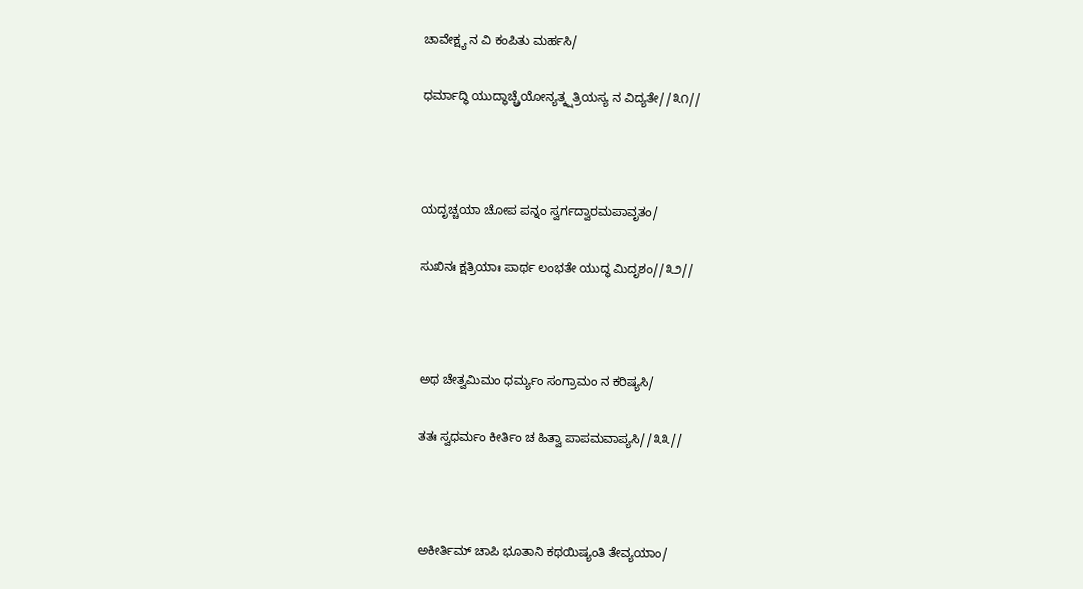ಚಾವೇಕ್ಷ್ಯ ನ ವಿ ಕಂಪಿತು ಮರ್ಹಸಿ/

ಧರ್ಮಾದ್ಧಿ ಯುದ್ಧಾಚ್ಚ್ರೆಯೋನ್ಯತ್ಕ್ಷತ್ರಿಯಸ್ಯ ನ ವಿದ್ಯತೇ//೩೧//



ಯದೃಚ್ಚಯಾ ಚೋಪ ಪನ್ನಂ ಸ್ವರ್ಗದ್ವಾರಮಪಾವೃತಂ/

ಸುಖಿನಃ ಕ್ಷತ್ರಿಯಾಃ ಪಾರ್ಥ ಲಂಭತೇ ಯುದ್ಧ ಮಿದೃಶಂ//೩೨//



ಅಥ ಚೇತ್ವಮಿಮಂ ಧರ್ಮ್ಯಂ ಸಂಗ್ರಾಮಂ ನ ಕರಿಷ್ಯಸಿ/

ತತಃ ಸ್ವಧರ್ಮಂ ಕೀರ್ತಿಂ ಚ ಹಿತ್ವಾ ಪಾಪಮವಾಪ್ಯಸಿ//೩೩//



ಅಕೀರ್ತಿಮ್ ಚಾಪಿ ಭೂತಾನಿ ಕಥಯಿಷ್ಯಂತಿ ತೇವ್ಯಯಾಂ/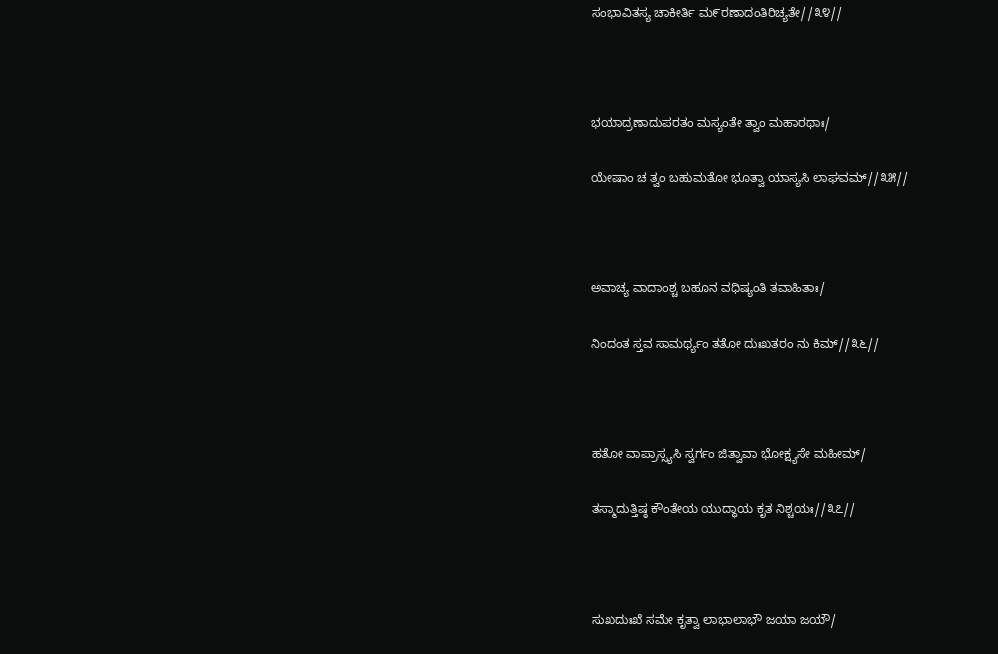ಸಂಭಾವಿತಸ್ಯ ಚಾಕೀರ್ತಿ ಮ೯ರಣಾದಂತಿರಿಚ್ಯತೇ//೩೪//



ಭಯಾದ್ರಣಾದುಪರತಂ ಮಸ್ಯಂತೇ ತ್ವಾಂ ಮಹಾರಥಾಃ/

ಯೇಷಾಂ ಚ ತ್ವಂ ಬಹುಮತೋ ಭೂತ್ವಾ ಯಾಸ್ಯಸಿ ಲಾಘವಮ್//೩೫//



ಅವಾಚ್ಯ ವಾದಾಂಶ್ಚ ಬಹೂನ ವಧಿಷ್ಯಂತಿ ತವಾಹಿತಾಃ/

ನಿಂದಂತ ಸ್ತವ ಸಾಮರ್ಥ್ಯಂ ತತೋ ದುಃಖತರಂ ನು ಕಿಮ್//೩೬//



ಹತೋ ವಾಪ್ರಾಸ್ಸ್ಯಸಿ ಸ್ವರ್ಗಂ ಜಿತ್ವಾವಾ ಭೋಕ್ಷ್ಯಸೇ ಮಹೀಮ್/

ತಸ್ಮಾದುತ್ತಿಷ್ಠ ಕೌಂತೇಯ ಯುದ್ಧಾಯ ಕೃತ ನಿಶ್ಚಯಃ//೩೭//



ಸುಖದುಃಖೆ ಸಮೇ ಕೃತ್ವಾ ಲಾಭಾಲಾಭೌ ಜಯಾ ಜಯೌ/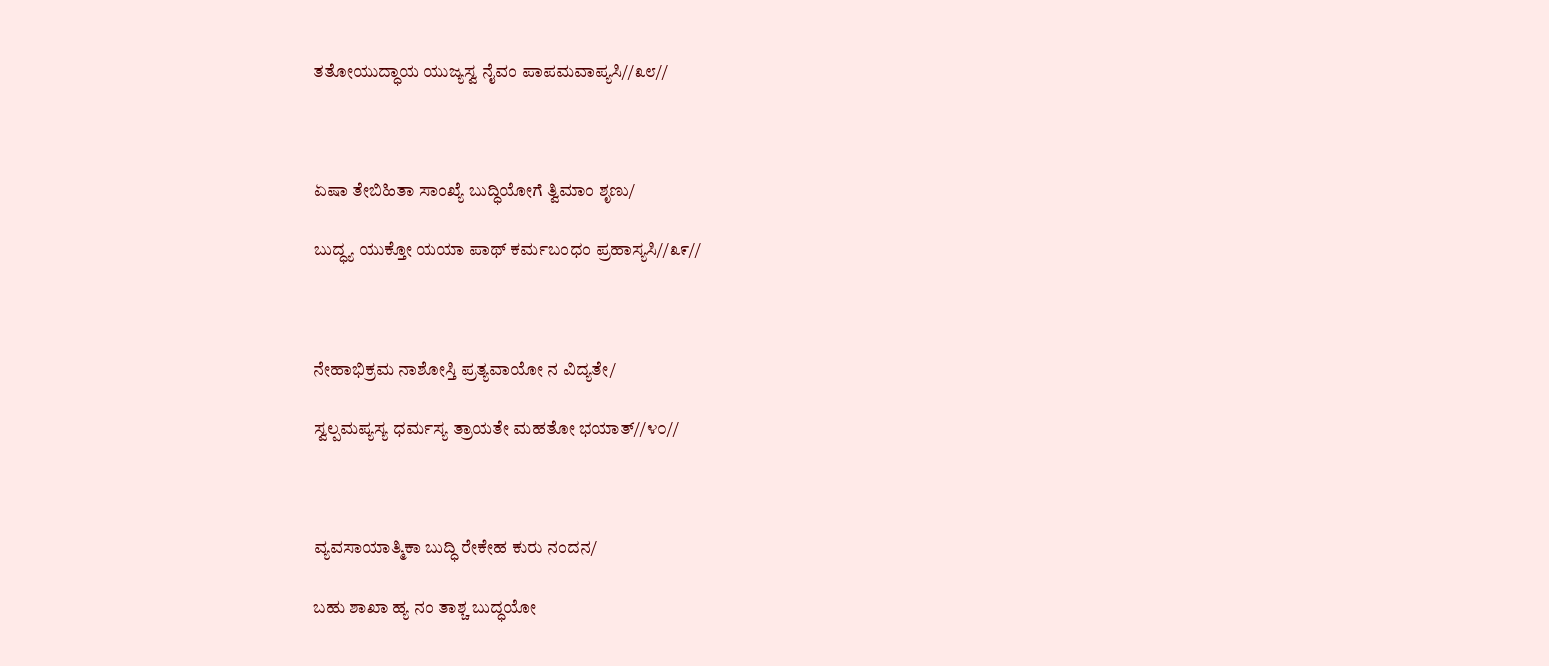ತತೋಯುದ್ಧಾಯ ಯುಜ್ಯಸ್ವ ನೈವಂ ಪಾಪಮವಾಪ್ಯಸಿ//೩೮//



ಏಷಾ ತೇಬಿಹಿತಾ ಸಾಂಖ್ಯೆ ಬುದ್ಧಿಯೋಗೆ ತ್ವಿಮಾಂ ಶೃಣು/

ಬುದ್ಧ್ಯ ಯುಕ್ತೋ ಯಯಾ ಪಾಥ್ ಕರ್ಮಬಂಧಂ ಪ್ರಹಾಸ್ಯಸಿ//೩೯//



ನೇಹಾಭಿಕ್ರಮ ನಾಶೋಸ್ತಿ ಪ್ರತ್ಯವಾಯೋ ನ ವಿದ್ಯತೇ/

ಸ್ವಲ್ಪಮಪ್ಯಸ್ಯ ಧರ್ಮಸ್ಯ ತ್ರಾಯತೇ ಮಹತೋ ಭಯಾತ್//೪೦//



ವ್ಯವಸಾಯಾತ್ಮಿಕಾ ಬುದ್ಧಿ ರೇಕೇಹ ಕುರು ನಂದನ/

ಬಹು ಶಾಖಾ ಹ್ಯ ನಂ ತಾಶ್ಚ ಬುದ್ಧಯೋ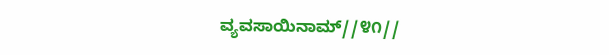ವ್ಯವಸಾಯಿನಾಮ್//೪೧//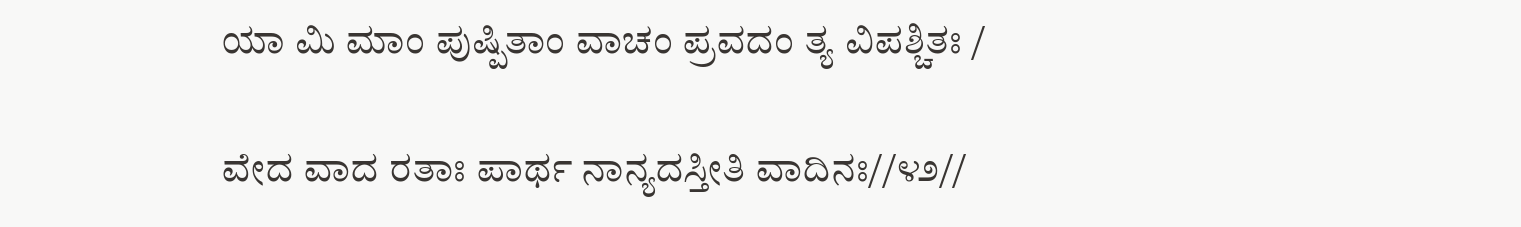ಯಾ ಮಿ ಮಾಂ ಪುಷ್ಪಿತಾಂ ವಾಚಂ ಪ್ರವದಂ ತ್ಯ ವಿಪಶ್ಚಿತಃ /

ವೇದ ವಾದ ರತಾಃ ಪಾರ್ಥ ನಾನ್ಯದಸ್ತೀತಿ ವಾದಿನಃ//೪೨//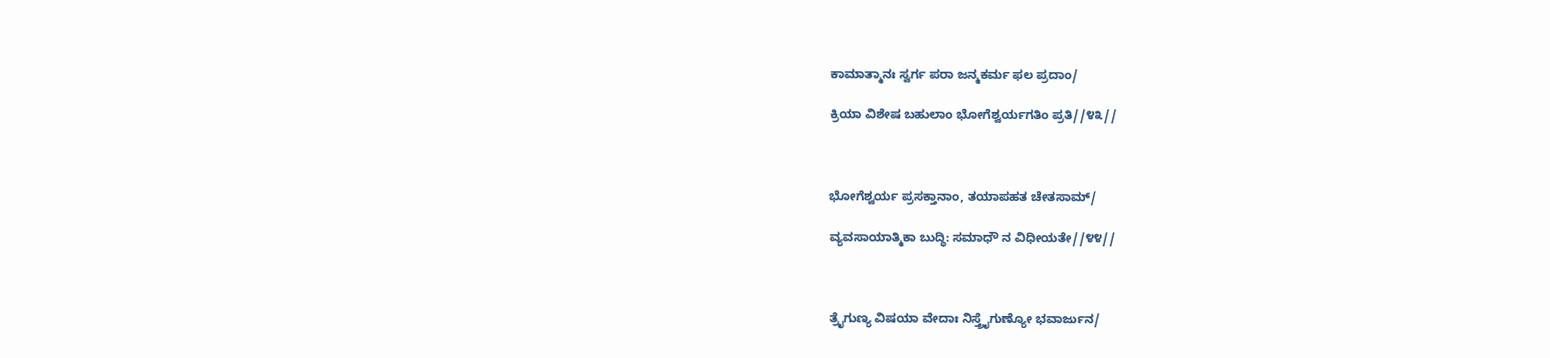ಕಾಮಾತ್ಮಾನಃ ಸ್ವರ್ಗ ಪರಾ ಜನ್ಮಕರ್ಮ ಫಲ ಪ್ರದಾಂ/

ಕ್ರಿಯಾ ವಿಶೇಷ ಬಹುಲಾಂ ಭೋಗೆಶ್ವರ್ಯಗತಿಂ ಪ್ರತಿ//೪೩//



ಭೋಗೆಶ್ವರ್ಯ ಪ್ರಸಕ್ತಾನಾಂ, ತಯಾಪಹತ ಚೇತಸಾಮ್/

ವ್ಯವಸಾಯಾತ್ಮಿಕಾ ಬುದ್ಧಿ: ಸಮಾಧೌ ನ ವಿಧೀಯತೇ//೪೪//



ತ್ರೈಗುಣ್ಯ ವಿಷಯಾ ವೇದಾಃ ನಿಸ್ತ್ರೈಗುಣ್ಯೋ ಭವಾರ್ಜುನ/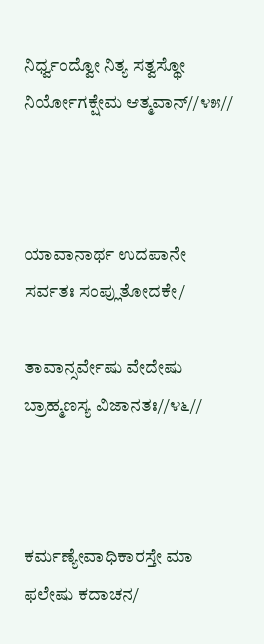ನಿರ್ಧ್ವಂದ್ವೋ ನಿತ್ಯ ಸತ್ವಸ್ಥೋ ನಿರ್ಯೋಗಕ್ಷೇಮ ಆತ್ಮವಾನ್//೪೫//



ಯಾವಾನಾರ್ಥ ಉದಪಾನೇ ಸರ್ವತಃ ಸಂಪ್ಲುತೋದಕೇ/

ತಾವಾನ್ಸರ್ವೇಷು ವೇದೇಷು ಬ್ರಾಹ್ಮಣಸ್ಯ ವಿಜಾನತಃ//೪೬//



ಕರ್ಮಣ್ಯೇವಾಧಿಕಾರಸ್ತೇ ಮಾ ಫಲೇಷು ಕದಾಚನ/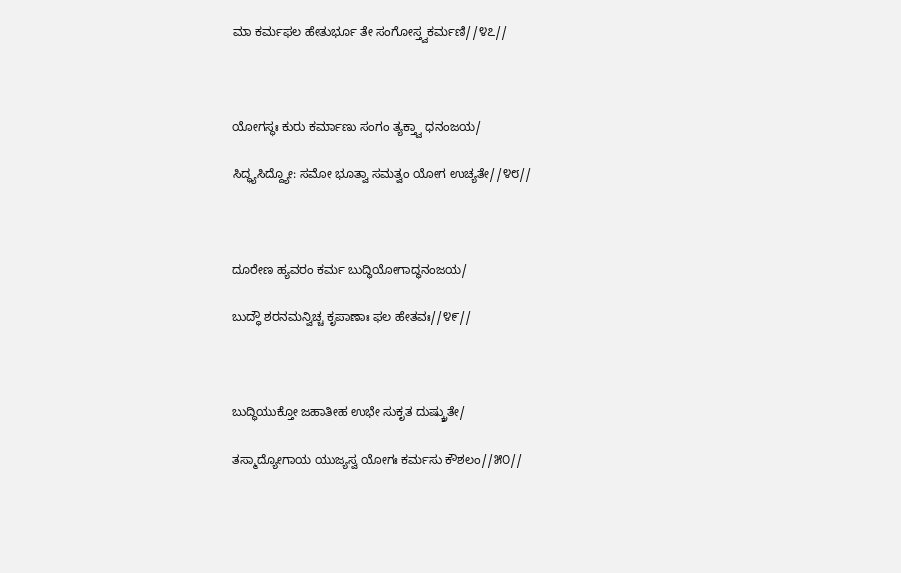ಮಾ ಕರ್ಮಫಲ ಹೇತುರ್ಭೂ ತೇ ಸಂಗೋಸ್ತ್ವಕರ್ಮಣಿ//೪೭//



ಯೋಗಸ್ಥಃ ಕುರು ಕರ್ಮಾಣು ಸಂಗಂ ತ್ಯಕ್ತ್ವಾ ಧನಂಜಯ/

ಸಿದ್ಧ್ಯಸಿದ್ದ್ಯೋ: ಸಮೋ ಭೂತ್ವಾ ಸಮತ್ವಂ ಯೋಗ ಉಚ್ಯತೇ//೪೮//



ದೂರೇಣ ಹ್ಯವರಂ ಕರ್ಮ ಬುದ್ಧಿಯೋಗಾದ್ಧನಂಜಯ/

ಬುದ್ಧೌ ಶರನಮನ್ವಿಚ್ಚ ಕೃಪಾಣಾಃ ಫಲ ಹೇತವಃ//೪೯//



ಬುದ್ಧಿಯುಕ್ತೋ ಜಹಾತೀಹ ಉಭೇ ಸುಕೃತ ದುಷ್ಕ್ರುತೇ/

ತಸ್ಮಾದ್ಯೋಗಾಯ ಯುಜ್ಯಸ್ವ ಯೋಗಃ ಕರ್ಮಸು ಕೌಶಲಂ//೫೦//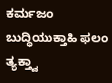ಕರ್ಮಜಂ ಬುದ್ಧಿಯುಕ್ತಾಹಿ ಫಲಂ ತ್ಯಕ್ತ್ವಾ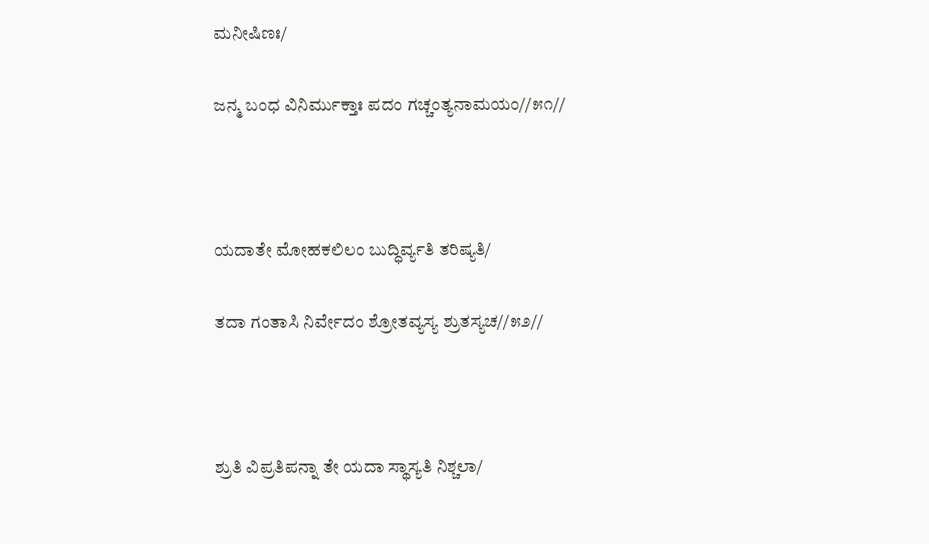ಮನೀಷಿಣಃ/

ಜನ್ಮ ಬಂಧ ವಿನಿರ್ಮುಕ್ತಾಃ ಪದಂ ಗಚ್ಚಂತ್ಯನಾಮಯಂ//೫೧//



ಯದಾತೇ ಮೋಹಕಲಿಲಂ ಬುದ್ಧಿರ್ವ್ಯತಿ ತರಿಷ್ಯತಿ/

ತದಾ ಗಂತಾಸಿ ನಿರ್ವೇದಂ ಶ್ರೋತವ್ಯಸ್ಯ ಶ್ರುತಸ್ಯಚ//೫೨//



ಶ್ರುತಿ ವಿಪ್ರತಿಪನ್ನಾ ತೇ ಯದಾ ಸ್ಥಾಸ್ಯತಿ ನಿಶ್ಚಲಾ/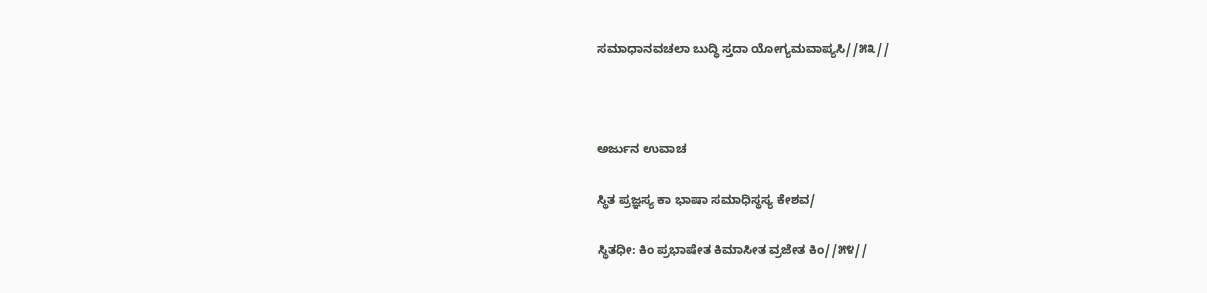ಸಮಾಧಾನವಚಲಾ ಬುದ್ಧಿ ಸ್ತದಾ ಯೋಗ್ಯಮವಾಪ್ಯಸಿ//೫೩//



ಅರ್ಜುನ ಉವಾಚ

ಸ್ಥಿತ ಪ್ರಜ್ಞಸ್ಯ ಕಾ ಭಾಷಾ ಸಮಾಧಿಸ್ಥಸ್ಯ ಕೇಶವ/

ಸ್ಥಿತಧೀ: ಕಿಂ ಪ್ರಭಾಷೇತ ಕಿಮಾಸೀತ ವ್ರಜೇತ ಕಿಂ//೫೪//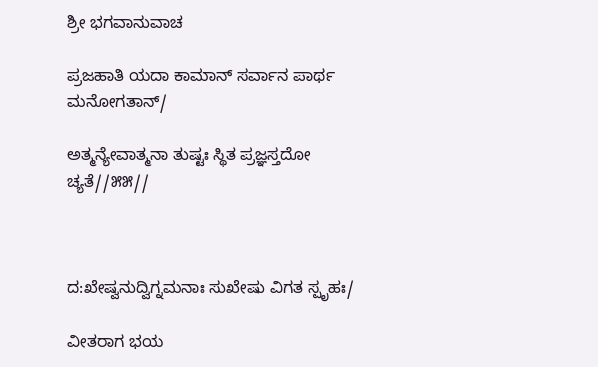ಶ್ರೀ ಭಗವಾನುವಾಚ

ಪ್ರಜಹಾತಿ ಯದಾ ಕಾಮಾನ್ ಸರ್ವಾನ ಪಾರ್ಥ ಮನೋಗತಾನ್/

ಅತ್ಮನ್ಯೇವಾತ್ಮನಾ ತುಷ್ಟಃ ಸ್ಥಿತ ಪ್ರಜ್ಞಸ್ತದೋ ಚ್ಯತೆ//೫೫//



ದ:ಖೇಷ್ವನುದ್ವಿಗ್ನಮನಾಃ ಸುಖೇಷು ವಿಗತ ಸ್ಪೃಹಃ/

ವೀತರಾಗ ಭಯ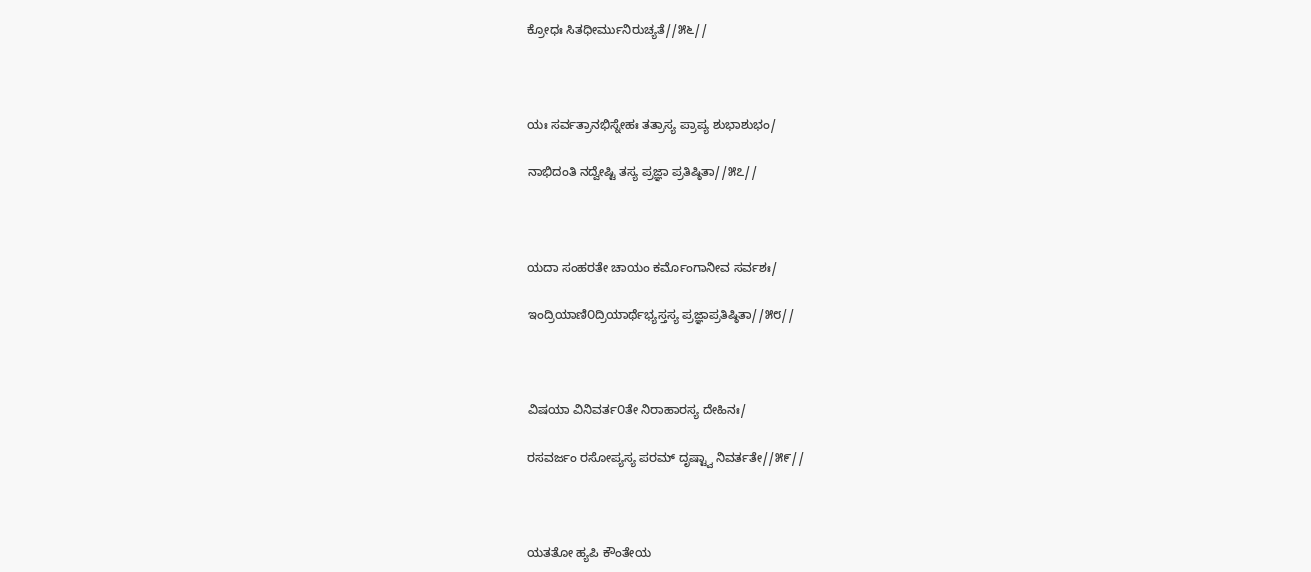ಕ್ರೋಧಃ ಸಿತಧೀರ್ಮುನಿರುಚ್ಯತೆ//೫೬//



ಯಃ ಸರ್ವತ್ರಾನಭಿಸ್ನೇಹಃ ತತ್ರಾಸ್ಯ ಪ್ರಾಪ್ಯ ಶುಭಾಶುಭಂ/

ನಾಭಿದಂತಿ ನದ್ವೇಷ್ಟಿ ತಸ್ಯ ಪ್ರಜ್ಞಾ ಪ್ರತಿಷ್ಠಿತಾ//೫೭//



ಯದಾ ಸಂಹರತೇ ಚಾಯಂ ಕರ್ಮೊಂಗಾನೀವ ಸರ್ವಶಃ/

ಇಂದ್ರಿಯಾಣಿ೦ದ್ರಿಯಾರ್ಥೆಭ್ಯಸ್ತಸ್ಯ ಪ್ರಜ್ಞಾಪ್ರತಿಷ್ಠಿತಾ//೫೮//



ವಿಷಯಾ ವಿನಿವರ್ತ೦ತೇ ನಿರಾಹಾರಸ್ಯ ದೇಹಿನಃ/

ರಸವರ್ಜಂ ರಸೋಪ್ಯಸ್ಯ ಪರಮ್ ದೃಷ್ಟ್ವಾ ನಿವರ್ತತೇ//೫೯//



ಯತತೋ ಹ್ಯಪಿ ಕೌಂತೇಯ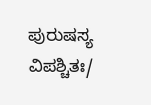ಪುರುಷಸ್ಯ ವಿಪಶ್ಚಿತಃ/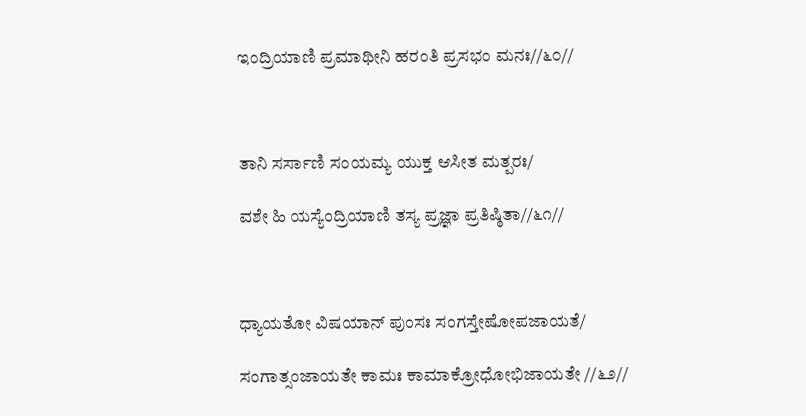ಇಂದ್ರಿಯಾಣಿ ಪ್ರಮಾಥೀನಿ ಹರಂತಿ ಪ್ರಸಭಂ ಮನಃ//೬೦//



ತಾನಿ ಸರ್ಸಾಣಿ ಸಂಯಮ್ಯ ಯುಕ್ತ ಆಸೀತ ಮತ್ಪರಃ/

ವಶೇ ಹಿ ಯಸ್ಯೆಂದ್ರಿಯಾಣಿ ತಸ್ಯ ಪ್ರಜ್ಞಾ ಪ್ರತಿಷ್ಠಿತಾ//೬೧//



ಧ್ಯಾಯತೋ ವಿಷಯಾನ್ ಪುಂಸಃ ಸಂಗಸ್ತೇಷೋಪಜಾಯತೆ/

ಸಂಗಾತ್ಸಂಜಾಯತೇ ಕಾಮಃ ಕಾಮಾಕ್ರೋಧೋಭಿಜಾಯತೇ //೬೨//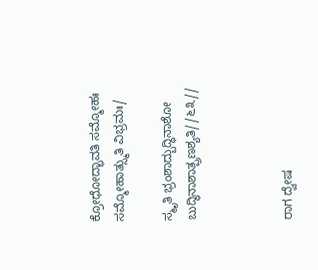ಕ್ರೋಧೋದ್ಭಾವತಿ ಸಮ್ಮೋಹಃ ಸಮ್ಮೋಹಾತ್ಸ್ಮುತಿ ವಿಭ್ರಮಃ/

ಸ್ಮೃತಿ ಭ್ರಂಶಾದ್ಬುದ್ಧಿನಾಶೋ ಬುದ್ಧಿನಾಶಾತ್ಪ್ರಣಶ್ಯತಿ//೬೩//



ರಾಗ ದ್ವೇಷ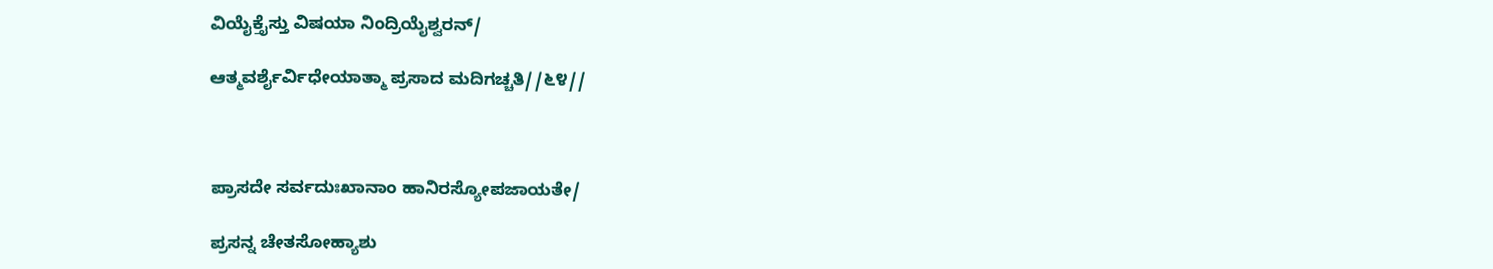ವಿಯೈಕ್ತೈಸ್ತು ವಿಷಯಾ ನಿಂದ್ರಿಯೈಶ್ವರನ್/

ಆತ್ಮವರ್ಶೈರ್ವಿಧೇಯಾತ್ಮಾ ಪ್ರಸಾದ ಮದಿಗಚ್ಚತಿ//೬೪//



ಪ್ರಾಸದೇ ಸರ್ವದುಃಖಾನಾಂ ಹಾನಿರಸ್ಯೋಪಜಾಯತೇ/

ಪ್ರಸನ್ನ ಚೇತಸೋಹ್ಯಾಶು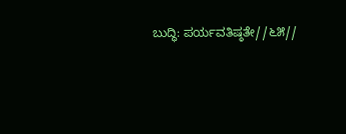ಬುದ್ಧಿ: ಪರ್ಯವತಿಷ್ಠತೇ//೬೫//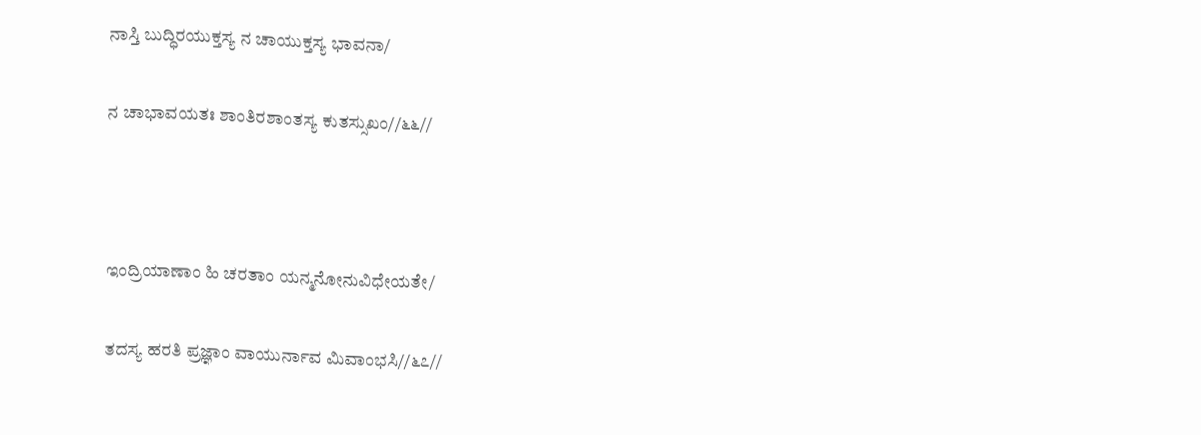ನಾಸ್ತಿ ಬುದ್ಧಿರಯುಕ್ತಸ್ಯ ನ ಚಾಯುಕ್ತಸ್ಯ ಭಾವನಾ/

ನ ಚಾಭಾವಯತಃ ಶಾಂತಿರಶಾಂತಸ್ಯ ಕುತಸ್ಸುಖಂ//೬೬//



ಇಂದ್ರಿಯಾಣಾಂ ಹಿ ಚರತಾಂ ಯನ್ಮನೋನುವಿಧೇಯತೇ/

ತದಸ್ಯ ಹರತಿ ಪ್ರಜ್ಞಾಂ ವಾಯುರ್ನಾವ ಮಿವಾಂಭಸಿ//೬೭//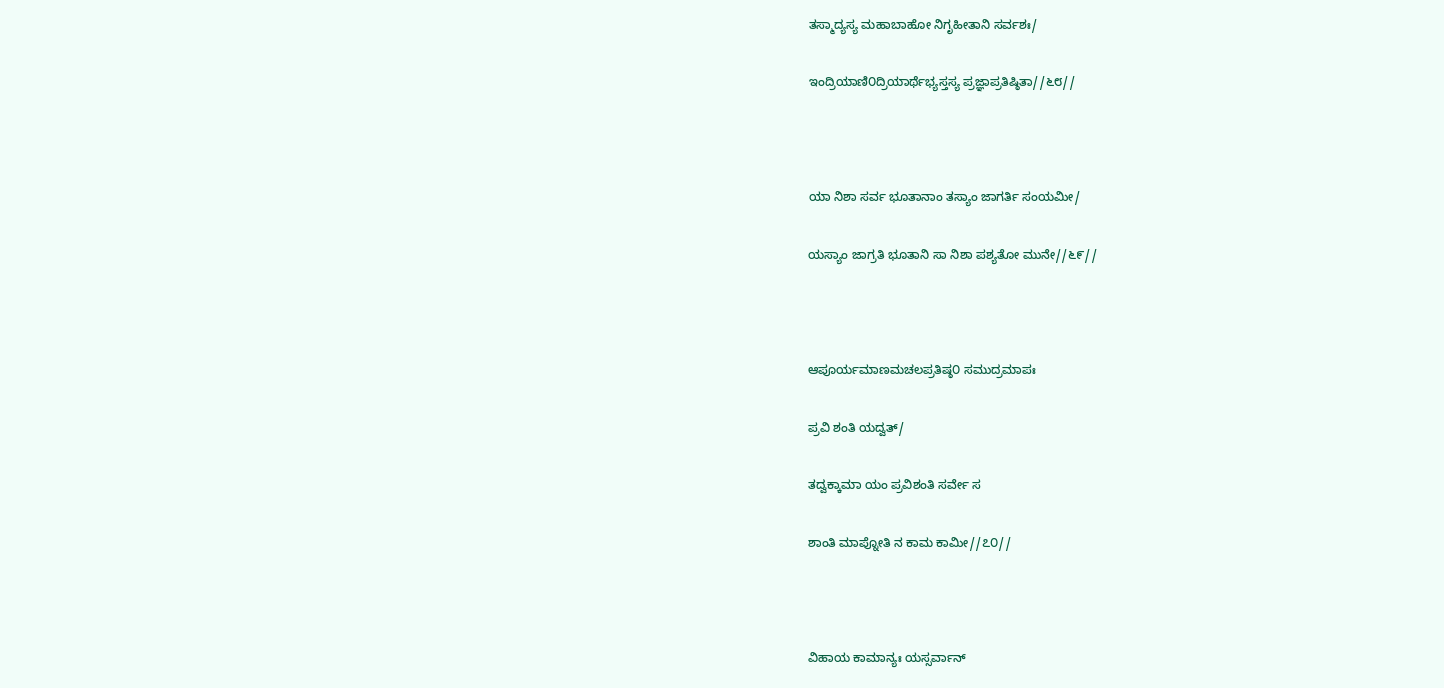ತಸ್ಮಾದ್ಯಸ್ಯ ಮಹಾಬಾಹೋ ನಿಗೃಹೀತಾನಿ ಸರ್ವಶಃ/

ಇಂದ್ರಿಯಾಣಿ೦ದ್ರಿಯಾರ್ಥೆಭ್ಯಸ್ತಸ್ಯ ಪ್ರಜ್ಞಾಪ್ರತಿಷ್ಠಿತಾ//೬೮//



ಯಾ ನಿಶಾ ಸರ್ವ ಭೂತಾನಾಂ ತಸ್ಯಾಂ ಜಾಗರ್ತಿ ಸಂಯಮೀ/

ಯಸ್ಯಾಂ ಜಾಗ್ರತಿ ಭೂತಾನಿ ಸಾ ನಿಶಾ ಪಶ್ಯತೋ ಮುನೇ//೬೯//



ಆಪೂರ್ಯಮಾಣಮಚಲಪ್ರತಿಷ್ಠ೦ ಸಮುದ್ರಮಾಪಃ

ಪ್ರವಿ ಶಂತಿ ಯದ್ವತ್/

ತದ್ವಕ್ಕಾಮಾ ಯಂ ಪ್ರವಿಶಂತಿ ಸರ್ವೇ ಸ

ಶಾಂತಿ ಮಾಪ್ನೋತಿ ನ ಕಾಮ ಕಾಮೀ//೭೦//



ವಿಹಾಯ ಕಾಮಾನ್ಯಃ ಯಸ್ಸರ್ವಾನ್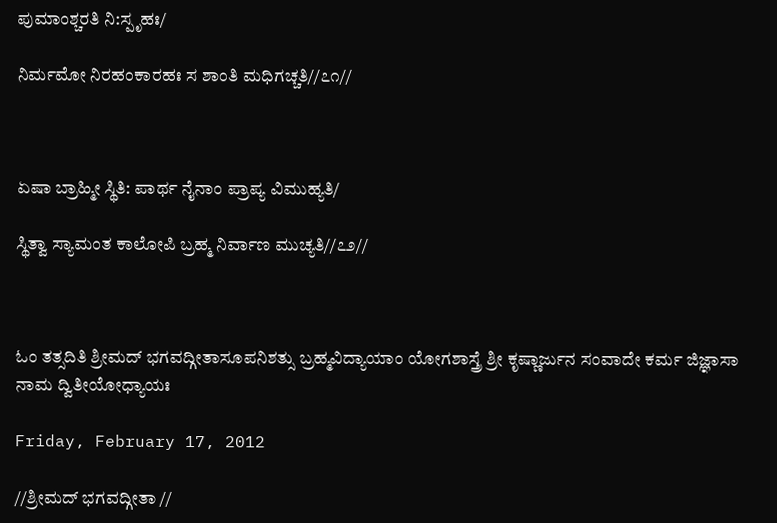ಪುಮಾಂಶ್ಚರತಿ ನಿ:ಸ್ಪೃಹಃ/

ನಿರ್ಮಮೋ ನಿರಹಂಕಾರಹಃ ಸ ಶಾಂತಿ ಮಧಿಗಚ್ಚತಿ//೭೧//



ಏಷಾ ಬ್ರಾಹ್ಮೀ ಸ್ಥಿತಿ: ಪಾರ್ಥ ನೈನಾಂ ಪ್ರಾಪ್ಯ ವಿಮುಹ್ಯತಿ/

ಸ್ಥಿತ್ವಾ ಸ್ಯಾಮಂತ ಕಾಲೋಪಿ ಬ್ರಹ್ಮ ನಿರ್ವಾಣ ಮುಚ್ಯತಿ//೭೨//



ಓಂ ತತ್ಸದಿತಿ ಶ್ರೀಮದ್ ಭಗವದ್ಗೀತಾಸೂಪನಿಶತ್ಸು ಬ್ರಹ್ಮವಿದ್ಯಾಯಾಂ ಯೋಗಶಾಸ್ತ್ರೆ ಶ್ರೀ ಕೃಷ್ಣಾರ್ಜುನ ಸಂವಾದೇ ಕರ್ಮ ಜಿಜ್ಞಾಸಾ ನಾಮ ದ್ವಿತೀಯೋಧ್ಯಾಯಃ

Friday, February 17, 2012

//ಶ್ರೀಮದ್ ಭಗವದ್ಗೀತಾ //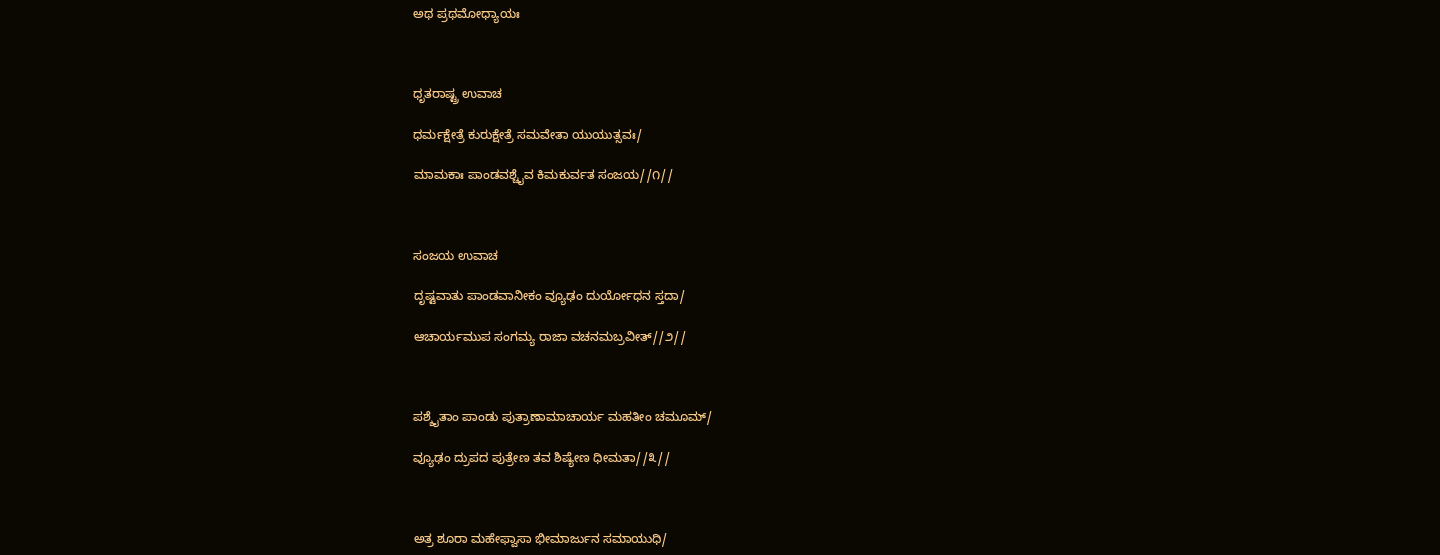ಅಥ ಪ್ರಥಮೋಧ್ಯಾಯಃ



ಧೃತರಾಷ್ಟ್ರ ಉವಾಚ

ಧರ್ಮಕ್ಷೇತ್ರೆ ಕುರುಕ್ಷೇತ್ರೆ ಸಮವೇತಾ ಯುಯುತ್ಸವಃ/

ಮಾಮಕಾಃ ಪಾಂಡವಶ್ಚೈವ ಕಿಮಕುರ್ವತ ಸಂಜಯ//೧//



ಸಂಜಯ ಉವಾಚ

ದೃಷ್ಟವಾತು ಪಾಂಡವಾನೀಕಂ ವ್ಯೂಢಂ ದುರ್ಯೋಧನ ಸ್ತದಾ/

ಆಚಾರ್ಯಮುಪ ಸಂಗಮ್ಯ ರಾಜಾ ವಚನಮಬ್ರವೀತ್//೨//



ಪಶ್ಶೈತಾಂ ಪಾಂಡು ಪುತ್ರಾಣಾಮಾಚಾರ್ಯ ಮಹತೀಂ ಚಮೂಮ್/

ವ್ಯೂಢಂ ದ್ರುಪದ ಪುತ್ರೇಣ ತವ ಶಿಷ್ಯೇಣ ಧೀಮತಾ//೩//



ಅತ್ರ ಶೂರಾ ಮಹೇಫ್ವಾಸಾ ಭೀಮಾರ್ಜುನ ಸಮಾಯುಧಿ/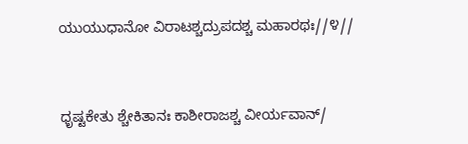ಯುಯುಧಾನೋ ವಿರಾಟಶ್ಚದ್ರುಪದಶ್ಚ ಮಹಾರಥಃ//೪//



ಧೃಷ್ಟಕೇತು ಶ್ಚೇಕಿತಾನಃ ಕಾಶೀರಾಜಶ್ಚ ವೀರ್ಯವಾನ್/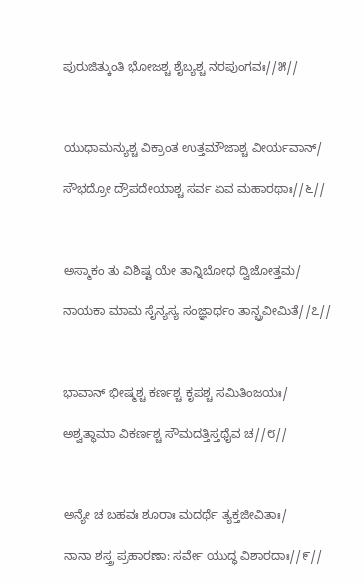ಪುರುಜಿತ್ಕುಂತಿ ಭೋಜಶ್ಚ ಶೈಬ್ಯಶ್ಚ ನರಪುಂಗವಃ//೫//



ಯುಧಾಮನ್ಯುಶ್ಚ ವಿಕ್ರಾಂತ ಉತ್ತಮೌಜಾಶ್ಚ ವೀರ್ಯವಾನ್/

ಸೌಭದ್ರೋ ದ್ರೌಪದೇಯಾಶ್ಚ ಸರ್ವ ಏವ ಮಹಾರಥಾಃ//೬//



ಅಸ್ಮಾಕಂ ತು ವಿಶಿಷ್ಟ ಯೇ ತಾನ್ನಿಬೋಧ ದ್ವಿಜೋತ್ತಮ/

ನಾಯಕಾ ಮಾಮ ಸೈನ್ಯಸ್ಯ ಸಂಜ್ಞಾರ್ಥಂ ತಾನ್ಬ್ರವೀಮಿತೆ//೭//



ಭಾವಾನ್ ಭೀಷ್ಮಶ್ಚ ಕರ್ಣಶ್ಚ ಕೃಪಶ್ಚ ಸಮಿತಿಂಜಯಃ/

ಅಶ್ವತ್ಥಾಮಾ ವಿಕರ್ಣಶ್ಚ ಸೌಮದತ್ತಿಸ್ತಥೈವ ಚ//೮//



ಅನ್ಯೇ ಚ ಬಹವಃ ಶೂರಾಃ ಮದರ್ಥೆ ತ್ಯಕ್ತಜೀವಿತಾಃ/

ನಾನಾ ಶಸ್ತ್ರ ಪ್ರಹಾರಣಾ: ಸರ್ವೇ ಯುದ್ಧ ವಿಶಾರದಾಃ//೯//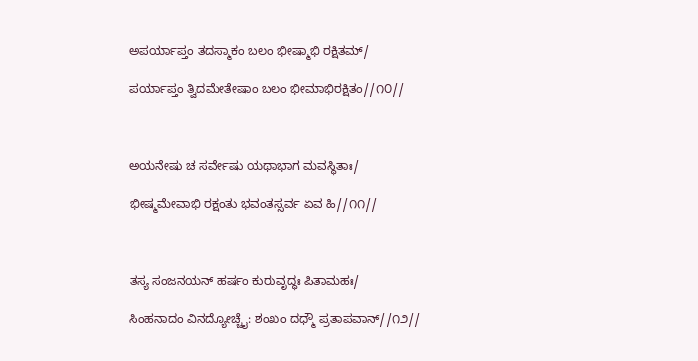ಅಪರ್ಯಾಪ್ತಂ ತದಸ್ಮಾಕಂ ಬಲಂ ಭೀಷ್ಮಾಭಿ ರಕ್ಷಿತಮ್/

ಪರ್ಯಾಪ್ತಂ ತ್ವಿದಮೇತೇಷಾಂ ಬಲಂ ಭೀಮಾಭಿರಕ್ಷಿತಂ//೧೦//



ಅಯನೇಷು ಚ ಸರ್ವೇಷು ಯಥಾಭಾಗ ಮವಸ್ಥಿತಾಃ/

ಭೀಷ್ಮಮೇವಾಭಿ ರಕ್ಷಂತು ಭವಂತಸ್ಸರ್ವ ಏವ ಹಿ//೧೧//



ತಸ್ಯ ಸಂಜನಯನ್ ಹರ್ಷಂ ಕುರುವೃದ್ಧಃ ಪಿತಾಮಹಃ/

ಸಿಂಹನಾದಂ ವಿನದ್ಯೋಚ್ಚೈ: ಶಂಖಂ ದಧ್ಮೌ ಪ್ರತಾಪವಾನ್//೧೨//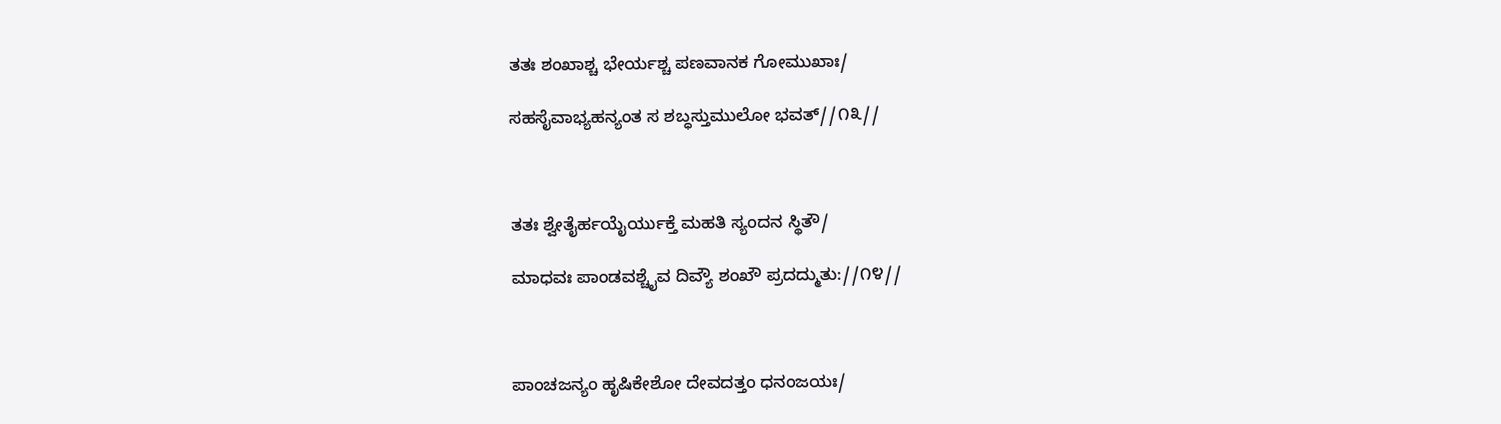ತತಃ ಶಂಖಾಶ್ಚ ಭೇರ್ಯಶ್ಚ ಪಣವಾನಕ ಗೋಮುಖಾಃ/

ಸಹಸೈವಾಭ್ಯಹನ್ಯಂತ ಸ ಶಬ್ಧಸ್ತುಮುಲೋ ಭವತ್//೧೩//



ತತಃ ಶ್ವೇತೈರ್ಹಯೈರ್ಯುಕ್ತೆ ಮಹತಿ ಸ್ಯಂದನ ಸ್ಥಿತೌ/

ಮಾಧವಃ ಪಾಂಡವಶ್ಚೈವ ದಿವ್ಯೌ ಶಂಖೌ ಪ್ರದದ್ಮುತು://೧೪//



ಪಾಂಚಜನ್ಯಂ ಹೃಷಿಕೇಶೋ ದೇವದತ್ತಂ ಧನಂಜಯಃ/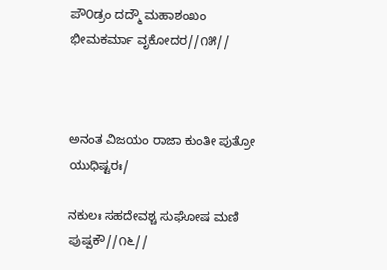ಪೌ೦ಡ್ರಂ ದದ್ಮೌ ಮಹಾಶಂಖಂ ಭೀಮಕರ್ಮಾ ವೃಕೋದರ//೧೫//



ಅನಂತ ವಿಜಯಂ ರಾಜಾ ಕುಂತೀ ಪುತ್ರೋ ಯುಧಿಷ್ಟರಃ/

ನಕುಲಃ ಸಹದೇವಶ್ಚ ಸುಘೋಷ ಮಣಿ ಪುಷ್ಪಕೌ//೧೬//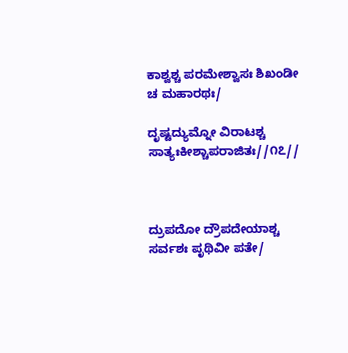ಕಾಶ್ವಶ್ಚ ಪರಮೇಶ್ವಾಸಃ ಶಿಖಂಡೀ ಚ ಮಹಾರಥಃ/

ದೃಷ್ಟದ್ಯುಮ್ನೋ ವಿರಾಟಶ್ಚ ಸಾತ್ಯಃಕೀಶ್ಚಾಪರಾಜಿತಃ//೧೭//



ದ್ರುಪದೋ ದ್ರೌಪದೇಯಾಶ್ಚ ಸರ್ವಶಃ ಪೃಥಿವೀ ಪತೇ/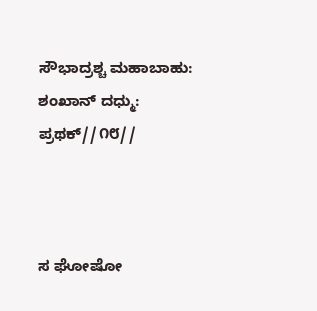ಸೌಭಾದ್ರಶ್ಚ ಮಹಾಬಾಹು: ಶಂಖಾನ್ ದಧ್ಮು: ಪ್ರಥಕ್//೧೮//



ಸ ಘೋಷೋ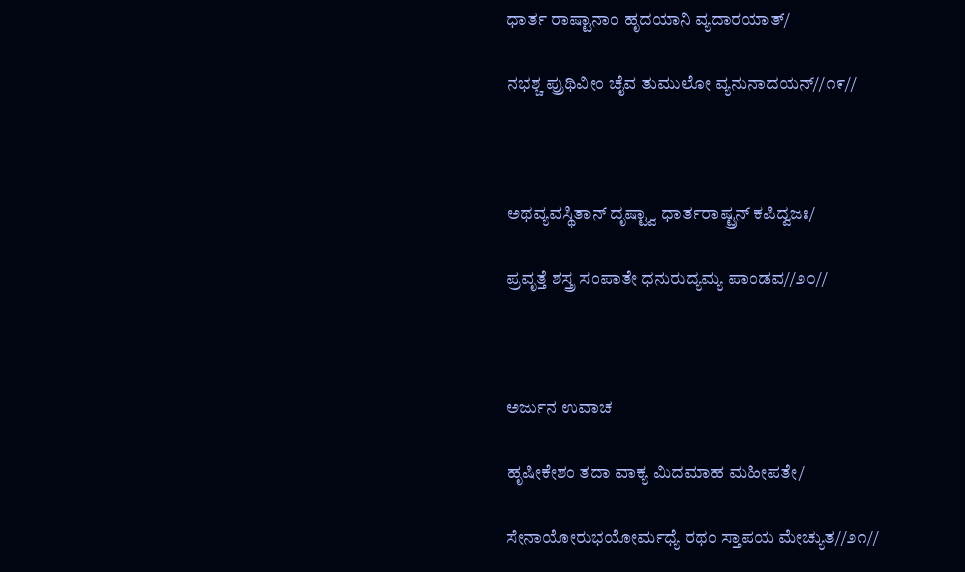ಧಾರ್ತ ರಾಷ್ಟಾನಾಂ ಹೃದಯಾನಿ ವ್ಯದಾರಯಾತ್/

ನಭಶ್ಚ ಪ್ರುಥಿವೀಂ ಚೈವ ತುಮುಲೋ ವ್ಯನುನಾದಯನ್//೧೯//



ಅಥವ್ಯವಸ್ಥಿತಾನ್ ದೃಷ್ಟ್ವಾ ಧಾರ್ತರಾಷ್ಟ್ರನ್ ಕಪಿದ್ವಜಃ/

ಪ್ರವೃತ್ತೆ ಶಸ್ತ್ರ ಸಂಪಾತೇ ಧನುರುದ್ಯಮ್ಯ ಪಾಂಡವ//೨೦//



ಅರ್ಜುನ ಉವಾಚ

ಹೃಷೀಕೇಶಂ ತದಾ ವಾಕ್ಯ ಮಿದಮಾಹ ಮಹೀಪತೇ/

ಸೇನಾಯೋರುಭಯೋರ್ಮಧ್ಯೆ ರಥಂ ಸ್ತಾಪಯ ಮೇಚ್ಯುತ//೨೧//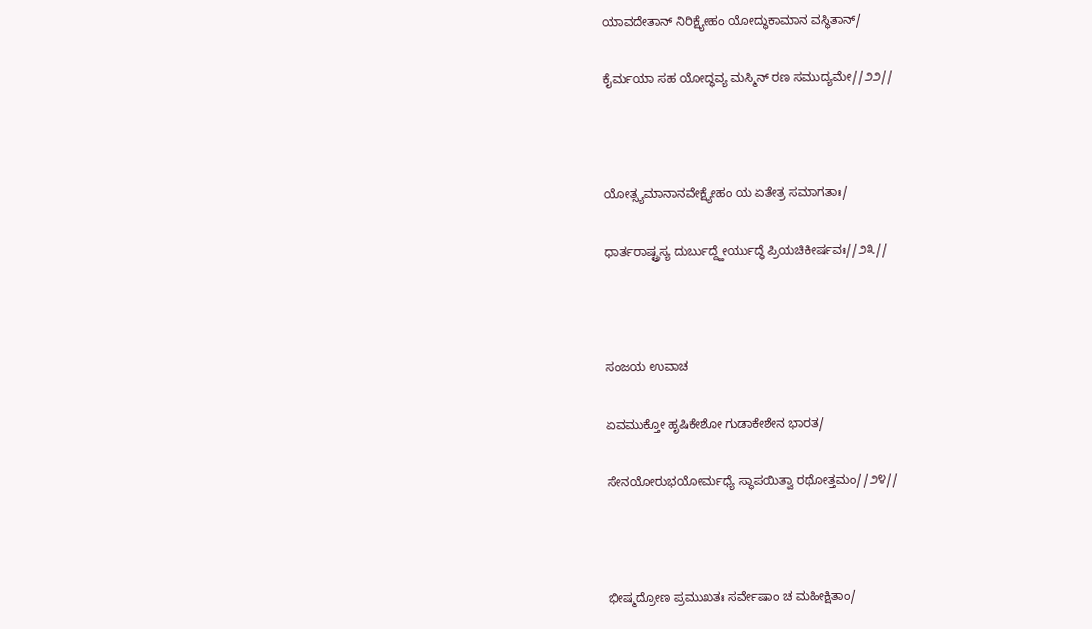ಯಾವದೇತಾನ್ ನಿರಿಕ್ಷ್ಯೇಹಂ ಯೋದ್ಧುಕಾಮಾನ ವಸ್ಥಿತಾನ್/

ಕೈರ್ಮಯಾ ಸಹ ಯೋದ್ಧವ್ಯ ಮಸ್ಮಿನ್ ರಣ ಸಮುದ್ಯಮೇ//೨೨//



ಯೋತ್ಸ್ಯಮಾನಾನವೇಕ್ಷ್ಯೇಹಂ ಯ ಏತೇತ್ರ ಸಮಾಗತಾಃ/

ಧಾರ್ತರಾಷ್ಟ್ರಸ್ಯ ದುರ್ಬುದ್ದ್ಹೇರ್ಯುದ್ಧೆ ಪ್ರಿಯಚಿಕೀರ್ಷವಃ//೨೩//



ಸಂಜಯ ಉವಾಚ

ಏವಮುಕ್ತೋ ಹೃಷಿಕೇಶೋ ಗುಡಾಕೇಶೇನ ಭಾರತ/

ಸೇನಯೋರುಭಯೋರ್ಮಧ್ಯೆ ಸ್ಥಾಪಯಿತ್ವಾ ರಥೋತ್ತಮಂ//೨೪//



ಭೀಷ್ಮದ್ರೋಣ ಪ್ರಮುಖತಃ ಸರ್ವೇಷಾಂ ಚ ಮಹೀಕ್ಷಿತಾಂ/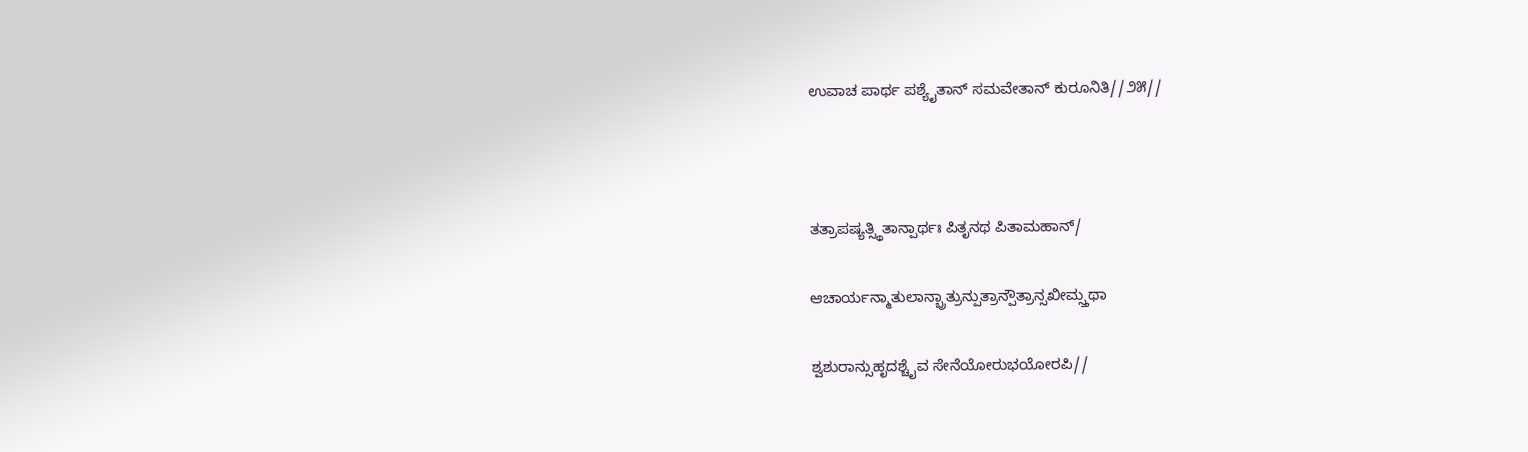ಉವಾಚ ಪಾರ್ಥ ಪಶ್ಯೈತಾನ್ ಸಮವೇತಾನ್ ಕುರೂನಿತಿ//೨೫//



ತತ್ರಾಪಷ್ಯತ್ಸ್ಥಿತಾನ್ಪಾರ್ಥಃ ಪಿತೃನಥ ಪಿತಾಮಹಾನ್/

ಆಚಾರ್ಯನ್ಮಾತುಲಾನ್ಭ್ರಾತ್ರುನ್ಪುತ್ರಾನ್ಪೌತ್ರಾನ್ಸಖೀಮ್ಸ್ತಥಾ

ಶ್ವಶುರಾನ್ಸುಹೃದಶ್ಚೈವ ಸೇನೆಯೋರುಭಯೋರಪಿ//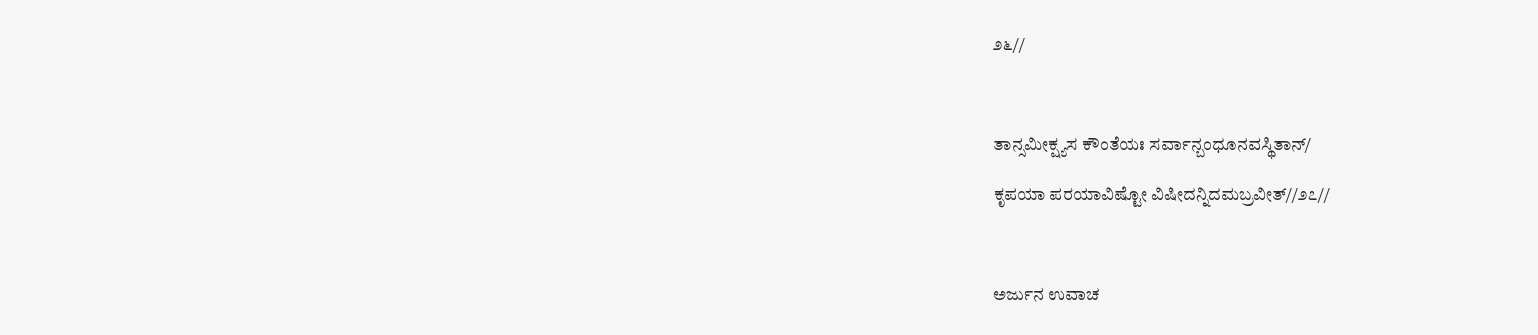೨೬//



ತಾನ್ಸಮೀಕ್ಷ್ಯಸ ಕೌಂತೆಯಃ ಸರ್ವಾನ್ಬಂಧೂನವಸ್ಥಿತಾನ್/

ಕೃಪಯಾ ಪರಯಾವಿಷ್ಟೋ ವಿಷೀದನ್ನಿದಮಬ್ರವೀತ್//೨೭//



ಅರ್ಜುನ ಉವಾಚ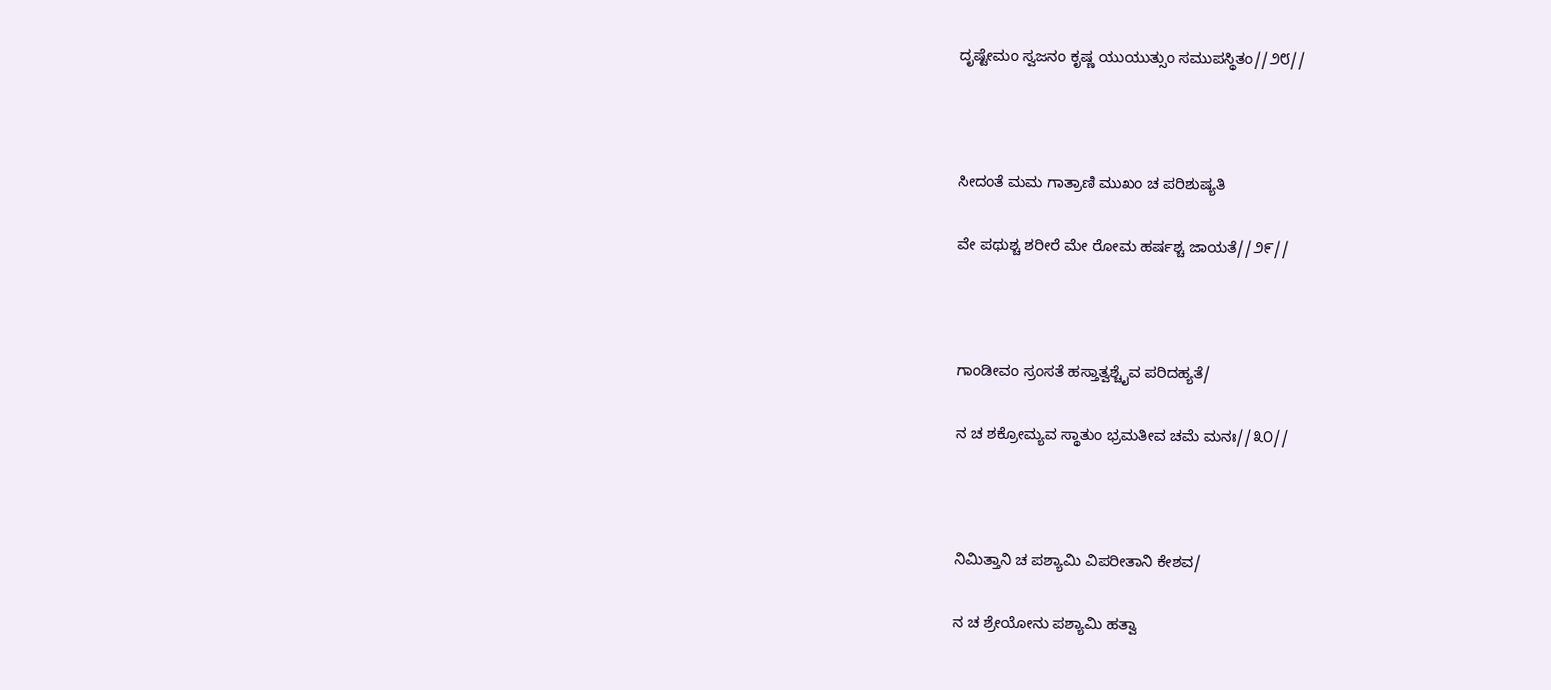ದೃಷ್ಟೇಮಂ ಸ್ವಜನಂ ಕೃಷ್ಣ ಯುಯುತ್ಸುಂ ಸಮುಪಸ್ಥಿತಂ//೨೮//



ಸೀದಂತೆ ಮಮ ಗಾತ್ರಾಣಿ ಮುಖಂ ಚ ಪರಿಶುಷ್ಯತಿ

ವೇ ಪಥುಶ್ಚ ಶರೀರೆ ಮೇ ರೋಮ ಹರ್ಷಶ್ಚ ಜಾಯತೆ//೨೯//



ಗಾಂಡೀವಂ ಸ್ರಂಸತೆ ಹಸ್ತಾತ್ವಶ್ಚೈವ ಪರಿದಹ್ಯತೆ/

ನ ಚ ಶಕ್ರೋಮ್ಯವ ಸ್ಥಾತುಂ ಭ್ರಮತೀವ ಚಮೆ ಮನಃ//೩೦//



ನಿಮಿತ್ತಾನಿ ಚ ಪಶ್ಯಾಮಿ ವಿಪರೀತಾನಿ ಕೇಶವ/

ನ ಚ ಶ್ರೇಯೋನು ಪಶ್ಯಾಮಿ ಹತ್ವಾ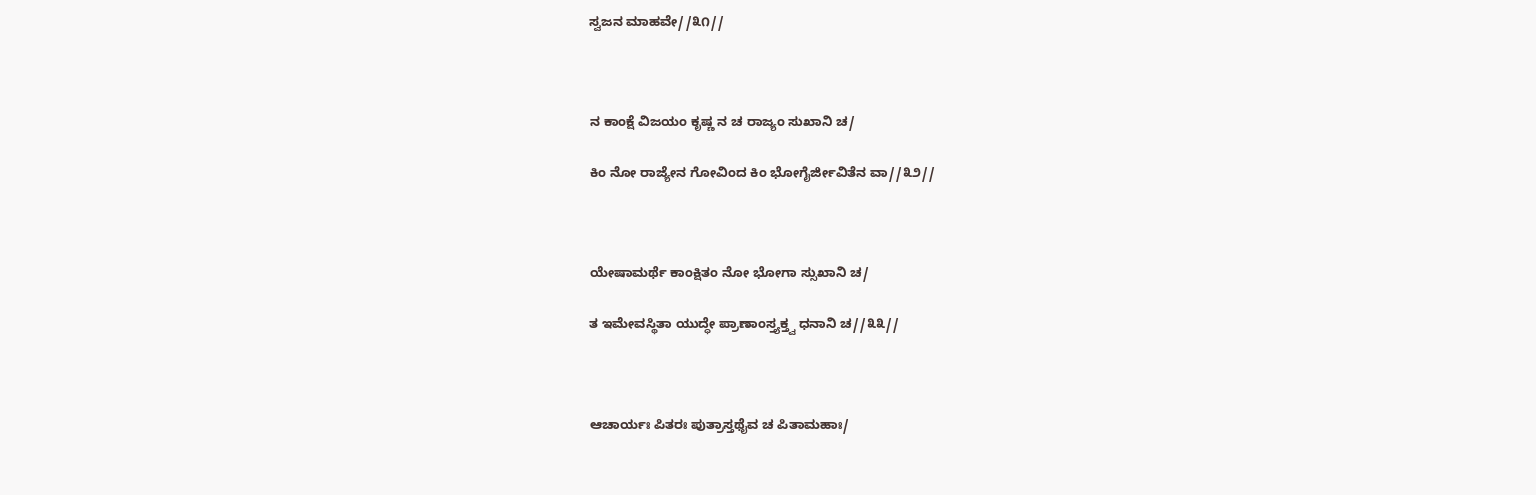ಸ್ವಜನ ಮಾಹವೇ//೩೧//



ನ ಕಾಂಕ್ಷೆ ವಿಜಯಂ ಕೃಷ್ಣ ನ ಚ ರಾಜ್ಯಂ ಸುಖಾನಿ ಚ/

ಕಿಂ ನೋ ರಾಜ್ಯೇನ ಗೋವಿಂದ ಕಿಂ ಭೋಗೈರ್ಜೀವಿತೆನ ವಾ//೩೨//



ಯೇಷಾಮರ್ಥೆ ಕಾಂಕ್ಷಿತಂ ನೋ ಭೋಗಾ ಸ್ಸುಖಾನಿ ಚ/

ತ ಇಮೇವಸ್ಥಿತಾ ಯುದ್ಧೇ ಪ್ರಾಣಾಂಸ್ತ್ಯಕ್ತ್ವ ಧನಾನಿ ಚ//೩೩//



ಆಚಾರ್ಯಃ ಪಿತರಃ ಪುತ್ರಾಸ್ತಥೈವ ಚ ಪಿತಾಮಹಾಃ/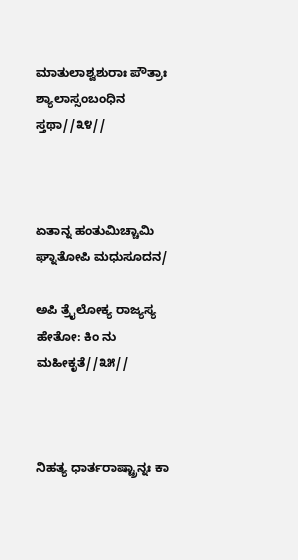ಮಾತುಲಾಶ್ವಶುರಾಃ ಪೌತ್ರಾಃ ಶ್ಯಾಲಾಸ್ಸಂಬಂಧಿನ ಸ್ತಥಾ//೩೪//



ಏತಾನ್ನ ಹಂತುಮಿಚ್ಚಾಮಿ ಘ್ನಾತೋಪಿ ಮಧುಸೂದನ/

ಅಪಿ ತ್ರೈಲೋಕ್ಯ ರಾಜ್ಯಸ್ಯ ಹೇತೋ: ಕಿಂ ನು ಮಹೀಕೃತೆ//೩೫//



ನಿಹತ್ಯ ಧಾರ್ತರಾಷ್ಟ್ರಾನ್ನಃ ಕಾ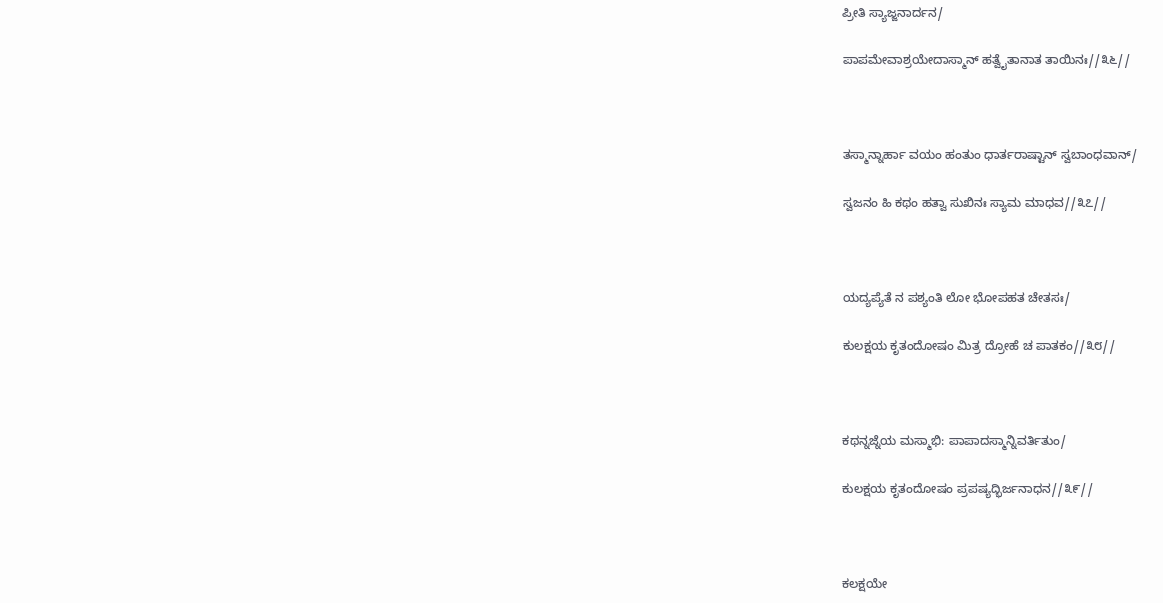ಪ್ರೀತಿ ಸ್ಯಾಜ್ಜನಾರ್ದನ/

ಪಾಪಮೇವಾಶ್ರಯೇದಾಸ್ಮಾನ್ ಹತ್ವೈತಾನಾತ ತಾಯಿನಃ//೩೬//



ತಸ್ಮಾನ್ನಾರ್ಹಾ ವಯಂ ಹಂತುಂ ಧಾರ್ತರಾಷ್ಟಾನ್ ಸ್ವಬಾಂಧವಾನ್/

ಸ್ವಜನಂ ಹಿ ಕಥಂ ಹತ್ವಾ ಸುಖಿನಃ ಸ್ಯಾಮ ಮಾಧವ//೩೭//



ಯದ್ಯಪ್ಯೆತೆ ನ ಪಶ್ಯಂತಿ ಲೋ ಭೋಪಹತ ಚೇತಸಃ/

ಕುಲಕ್ಷಯ ಕೃತಂದೋಷಂ ಮಿತ್ರ ದ್ರೋಹೆ ಚ ಪಾತಕಂ//೩೮//



ಕಥನ್ನಜ್ನೆಯ ಮಸ್ಮಾಭಿ: ಪಾಪಾದಸ್ಮಾನ್ನಿವರ್ತಿತುಂ/

ಕುಲಕ್ಷಯ ಕೃತಂದೋಷಂ ಪ್ರಪಷ್ಯದ್ಭಿರ್ಜನಾಧನ//೩೯//



ಕಲಕ್ಷಯೇ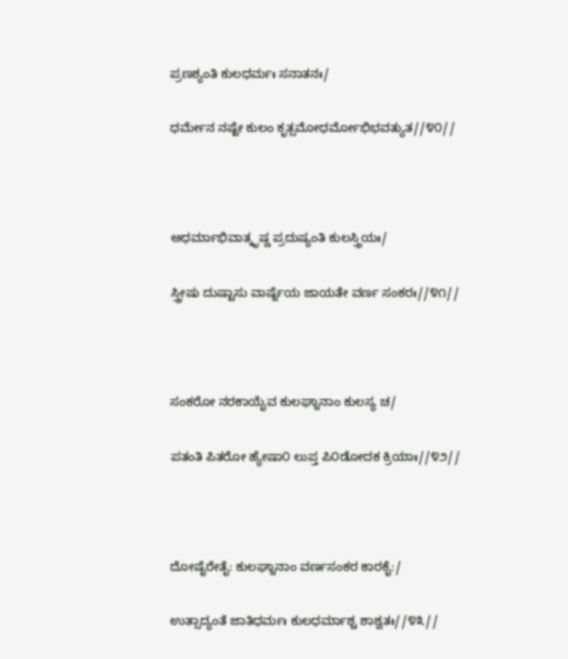ಪ್ರಣಶ್ಯಂತಿ ಕುಲಧರ್ಮಃ ಸನಾತನಃ/

ಧರ್ಮೇನ ನಷ್ಟೇ ಕುಲಂ ಕೃತ್ಸಮೋಧರ್ಮೋಭಿಭವತ್ಯುತ//೪೦//



ಅಧರ್ಮಾಭಿವಾತ್ಕೃಷ್ಣ ಪ್ರದುಷ್ಯಂತಿ ಕುಲಸ್ತ್ರಿಯಃ/

ಸ್ತ್ರೀಷು ದುಷ್ಟಾಸು ವಾರ್ಷ್ನೆಯ ಜಾಯತೇ ವರ್ಣ ಸಂಕರಃ//೪೧//



ಸಂಕರೋ ನರಕಾಯೈವ ಕುಲಘ್ನಾನಾಂ ಕುಲಸ್ಯ ಚ/

ಪತಂತಿ ಪಿತರೋ ಹ್ಯೇಷಾ೦ ಲುಪ್ತ ಪಿ೦ಡೋದಕ ಕ್ರಿಯಾಃ//೪೨//



ದೋಷೈರೇತೈ: ಕುಲಘ್ನಾನಾಂ ವರ್ಣಸಂಕರ ಕಾರಕೈ:/

ಉತ್ಸಾದ್ಯಂತೆ ಜಾತಿಧರ್ಮಃ ಕುಲಧರ್ಮಾಶ್ಚ ಶಾಶ್ವತಃ//೪೩//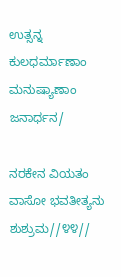ಉತ್ಸನ್ನ ಕುಲಧರ್ಮಾಣಾಂ ಮನುಷ್ಯಾಣಾಂ ಜನಾರ್ಧನ/

ನರಕೇನ ವಿಯತಂ ವಾಸೋ ಭವತೀತ್ಯನು ಶುಶ್ರುಮ//೪೪//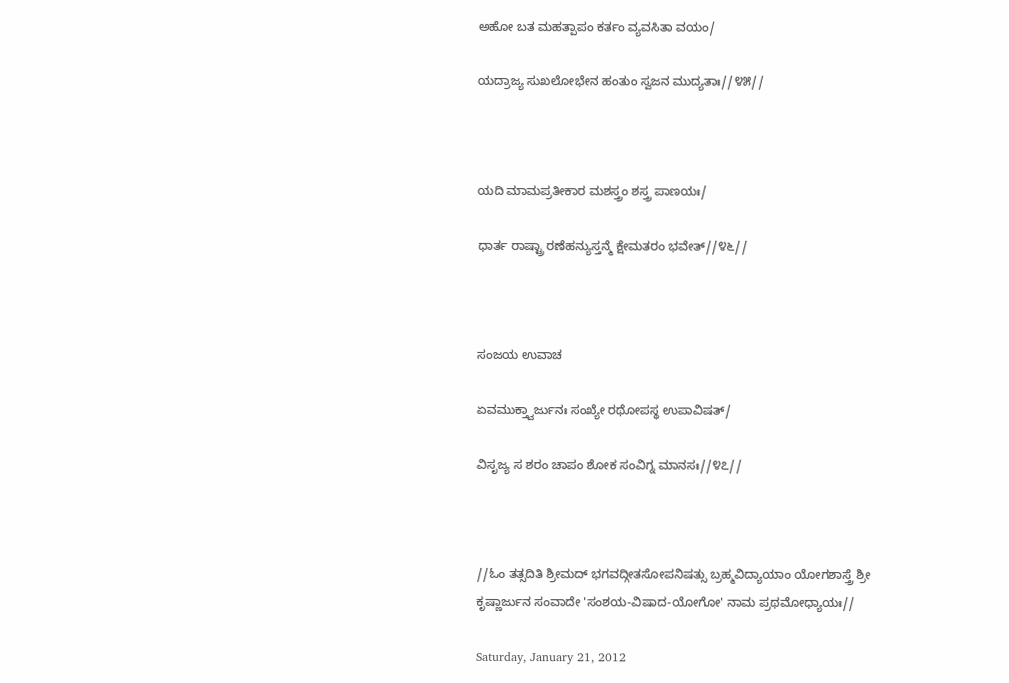ಅಹೋ ಬತ ಮಹತ್ಪಾಪಂ ಕರ್ತಂ ವ್ಯವಸಿತಾ ವಯಂ/

ಯದ್ರಾಜ್ಯ ಸುಖಲೋಭೇನ ಹಂತುಂ ಸ್ವಜನ ಮುದ್ಯತಾಃ//೪೫//



ಯದಿ ಮಾಮಪ್ರತೀಕಾರ ಮಶಸ್ತ್ರಂ ಶಸ್ತ್ರ ಪಾಣಯಃ/

ಧಾರ್ತ ರಾಷ್ಟ್ರಾ ರಣೆಹನ್ಯುಸ್ತನ್ಮೆ ಕ್ಷೇಮತರಂ ಭವೇತ್//೪೬//



ಸಂಜಯ ಉವಾಚ

ಏವಮುಕ್ತ್ವಾರ್ಜುನಃ ಸಂಖ್ಯೇ ರಥೋಪಸ್ಥ ಉಪಾವಿಷತ್/

ವಿಸೃಜ್ಯ ಸ ಶರಂ ಚಾಪಂ ಶೋಕ ಸಂವಿಗ್ನ ಮಾನಸಃ//೪೭//



//ಓಂ ತತ್ಸದಿತಿ ಶ್ರೀಮದ್ ಭಗವದ್ಗೀತಸೋಪನಿಷತ್ಸು ಬ್ರಹ್ಮವಿದ್ಯಾಯಾಂ ಯೋಗಶಾಸ್ತ್ರೆ ಶ್ರೀ ಕೃಷ್ಣಾರ್ಜುನ ಸಂವಾದೇ 'ಸಂಶಯ-ವಿಷಾದ-ಯೋಗೋ' ನಾಮ ಪ್ರಥಮೋಧ್ಯಾಯಃ//

Saturday, January 21, 2012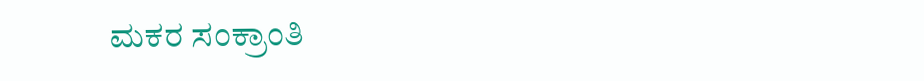ಮಕರ ಸಂಕ್ರಾಂತಿ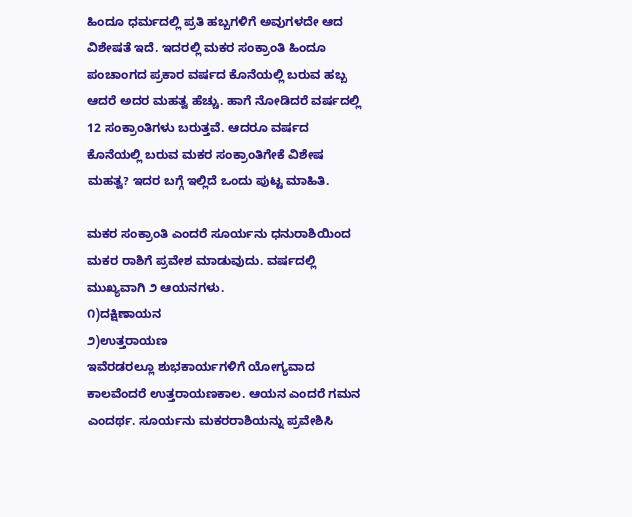ಹಿಂದೂ ಧರ್ಮದಲ್ಲಿ ಪ್ರತಿ ಹಬ್ಬಗಳಿಗೆ ಅವುಗಳದೇ ಆದ ವಿಶೇಷತೆ ಇದೆ. ಇದರಲ್ಲಿ ಮಕರ ಸಂಕ್ರಾಂತಿ ಹಿಂದೂ ಪಂಚಾಂಗದ ಪ್ರಕಾರ ವರ್ಷದ ಕೊನೆಯಲ್ಲಿ ಬರುವ ಹಬ್ಬ ಆದರೆ ಅದರ ಮಹತ್ವ ಹೆಚ್ಚು. ಹಾಗೆ ನೋಡಿದರೆ ವರ್ಷದಲ್ಲಿ 12 ಸಂಕ್ರಾಂತಿಗಳು ಬರುತ್ತವೆ. ಆದರೂ ವರ್ಷದ ಕೊನೆಯಲ್ಲಿ ಬರುವ ಮಕರ ಸಂಕ್ರಾಂತಿಗೇಕೆ ವಿಶೇಷ ಮಹತ್ವ? ಇದರ ಬಗ್ಗೆ ಇಲ್ಲಿದೆ ಒಂದು ಪುಟ್ಟ ಮಾಹಿತಿ.

ಮಕರ ಸಂಕ್ರಾಂತಿ ಎಂದರೆ ಸೂರ್ಯನು ಧನುರಾಶಿಯಿಂದ ಮಕರ ರಾಶಿಗೆ ಪ್ರವೇಶ ಮಾಡುವುದು. ವರ್ಷದಲ್ಲಿ ಮುಖ್ಯವಾಗಿ ೨ ಆಯನಗಳು.
೧)ದಕ್ಷಿಣಾಯನ
೨)ಉತ್ತರಾಯಣ
ಇವೆರಡರಲ್ಲೂ ಶುಭಕಾರ್ಯಗಳಿಗೆ ಯೋಗ್ಯವಾದ ಕಾಲವೆಂದರೆ ಉತ್ತರಾಯಣಕಾಲ. ಆಯನ ಎಂದರೆ ಗಮನ ಎಂದರ್ಥ. ಸೂರ್ಯನು ಮಕರರಾಶಿಯನ್ನು ಪ್ರವೇಶಿಸಿ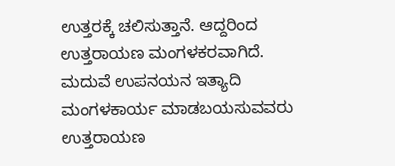ಉತ್ತರಕ್ಕೆ ಚಲಿಸುತ್ತಾನೆ. ಆದ್ದರಿಂದ ಉತ್ತರಾಯಣ ಮಂಗಳಕರವಾಗಿದೆ. ಮದುವೆ ಉಪನಯನ ಇತ್ಯಾದಿ ಮಂಗಳಕಾರ್ಯ ಮಾಡಬಯಸುವವರು ಉತ್ತರಾಯಣ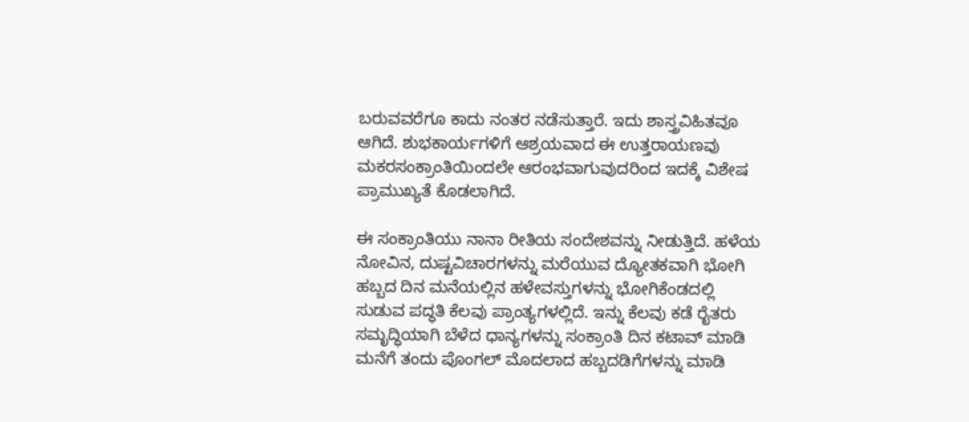ಬರುವವರೆಗೂ ಕಾದು ನಂತರ ನಡೆಸುತ್ತಾರೆ. ಇದು ಶಾಸ್ತ್ರವಿಹಿತವೂ ಆಗಿದೆ. ಶುಭಕಾರ್ಯಗಳಿಗೆ ಆಶ್ರಯವಾದ ಈ ಉತ್ತರಾಯಣವು ಮಕರಸಂಕ್ರಾಂತಿಯಿಂದಲೇ ಆರಂಭವಾಗುವುದರಿಂದ ಇದಕ್ಕೆ ವಿಶೇಷ ಪ್ರಾಮುಖ್ಯತೆ ಕೊಡಲಾಗಿದೆ.

ಈ ಸಂಕ್ರಾಂತಿಯು ನಾನಾ ರೀತಿಯ ಸಂದೇಶವನ್ನು ನೀಡುತ್ತಿದೆ. ಹಳೆಯ ನೋವಿನ, ದುಷ್ಟವಿಚಾರಗಳನ್ನು ಮರೆಯುವ ದ್ಯೋತಕವಾಗಿ ಭೋಗಿ ಹಬ್ಬದ ದಿನ ಮನೆಯಲ್ಲಿನ ಹಳೇವಸ್ತುಗಳನ್ನು ಭೋಗಿಕೆಂಡದಲ್ಲಿ ಸುಡುವ ಪದ್ಧತಿ ಕೆಲವು ಪ್ರಾಂತ್ಯಗಳಲ್ಲಿದೆ. ಇನ್ನು ಕೆಲವು ಕಡೆ ರೈತರು ಸಮೃದ್ಧಿಯಾಗಿ ಬೆಳೆದ ಧಾನ್ಯಗಳನ್ನು ಸಂಕ್ರಾಂತಿ ದಿನ ಕಟಾವ್ ಮಾಡಿ ಮನೆಗೆ ತಂದು ಪೊಂಗಲ್ ಮೊದಲಾದ ಹಬ್ಬದಡಿಗೆಗಳನ್ನು ಮಾಡಿ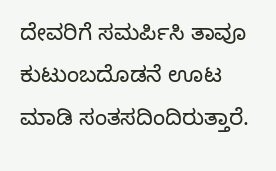ದೇವರಿಗೆ ಸಮರ್ಪಿಸಿ ತಾವೂ ಕುಟುಂಬದೊಡನೆ ಊಟ ಮಾಡಿ ಸಂತಸದಿಂದಿರುತ್ತಾರೆ.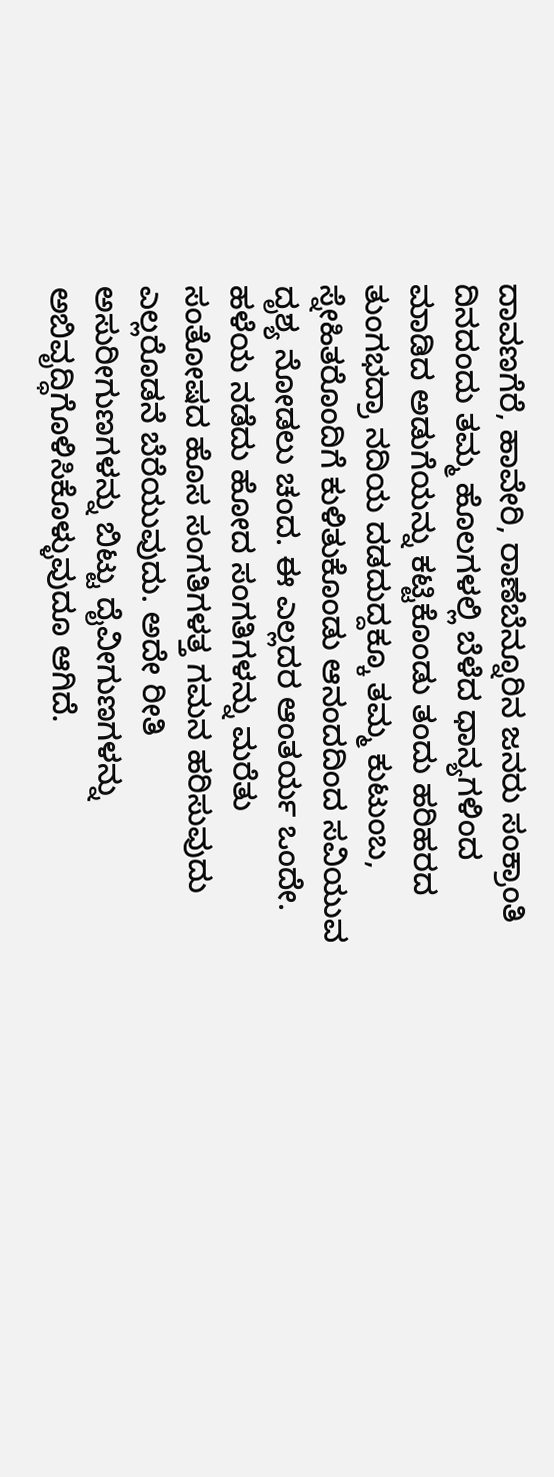ದಾವಣಗೆರೆ, ಹಾವೇರಿ, ರಾಣೆಬೆನ್ನೂರಿನ ಜನರು ಸಂಕ್ರಾಂತಿ ದಿನದಂದು ತಮ್ಮ ಹೊಲಗಳಲ್ಲಿ ಬೆಳೆದ ಧಾನ್ಯಗಳಿಂದ ಮಾಡಿದ ಅಡುಗೆಯನ್ನು ಕಟ್ಟಿಕೊಂಡು ತಂದು ಹರಿಹರದ ತುಂಗಭದ್ರಾ ನದಿಯ ದಡದುದ್ದಕ್ಕೂ ತಮ್ಮ ಕುಟುಂಬ, ಸ್ನೇಹಿತರೊಂದಿಗೆ ಕುಳಿತುಕೊಂಡು ಆನಂದದಿಂದ ಸವಿಯುವ ದೃಶ್ಯ ನೋಡಲು ಚಂದ. ಈ ಎಲ್ಲದರ ಆಂತರ್ಯ ಒಂದೇ. ಹಳೆಯ ನಡೆದು ಹೋದ ಸಂಗತಿಗಳನ್ನು ಮರೆತು ಸಂತೋಷದ ಹೊಸ ಸಂಗತಿಗಳತ್ತ ಗಮನ ಹರಿಸುವುದು ಎಲ್ಲರೊಡನೆ ಬೆರೆಯುವುದು. ಅದೇ ರೀತಿ ಅಸುರೀಗುಣಗಳನ್ನು ಬಿಟ್ಟು ದೈವೀಗುಣಗಳನ್ನು ಅಬಿವೃದ್ಧಿಗೊಳಿಸಿಕೊಳ್ಳುವುದೂ ಆಗಿದೆ.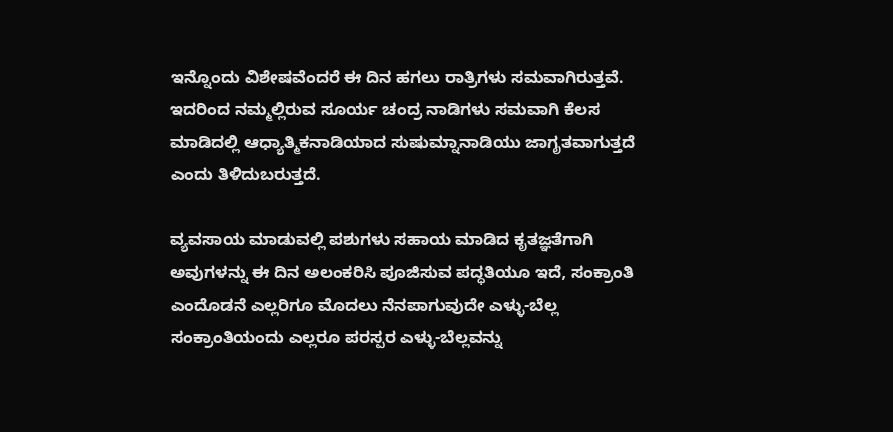ಇನ್ನೊಂದು ವಿಶೇಷವೆಂದರೆ ಈ ದಿನ ಹಗಲು ರಾತ್ರಿಗಳು ಸಮವಾಗಿರುತ್ತವೆ. ಇದರಿಂದ ನಮ್ಮಲ್ಲಿರುವ ಸೂರ್ಯ ಚಂದ್ರ ನಾಡಿಗಳು ಸಮವಾಗಿ ಕೆಲಸ ಮಾಡಿದಲ್ಲಿ ಆಧ್ಯಾತ್ಮಿಕನಾಡಿಯಾದ ಸುಷುಮ್ನಾನಾಡಿಯು ಜಾಗೃತವಾಗುತ್ತದೆ ಎಂದು ತಿಳಿದುಬರುತ್ತದೆ.

ವ್ಯವಸಾಯ ಮಾಡುವಲ್ಲಿ ಪಶುಗಳು ಸಹಾಯ ಮಾಡಿದ ಕೃತಜ್ಞತೆಗಾಗಿ ಅವುಗಳನ್ನು ಈ ದಿನ ಅಲಂಕರಿಸಿ ಪೂಜಿಸುವ ಪದ್ಧತಿಯೂ ಇದೆ, ಸಂಕ್ರಾಂತಿ ಎಂದೊಡನೆ ಎಲ್ಲರಿಗೂ ಮೊದಲು ನೆನಪಾಗುವುದೇ ಎಳ್ಳು-ಬೆಲ್ಲ ಸಂಕ್ರಾಂತಿಯಂದು ಎಲ್ಲರೂ ಪರಸ್ಪರ ಎಳ್ಳು-ಬೆಲ್ಲವನ್ನು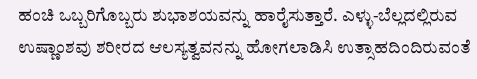ಹಂಚಿ ಒಬ್ಬರಿಗೊಬ್ಬರು ಶುಭಾಶಯವನ್ನು ಹಾರೈಸುತ್ತಾರೆ. ಎಳ್ಳು-ಬೆಲ್ಲದಲ್ಲಿರುವ ಉಷ್ಣಾಂಶವು ಶರೀರದ ಆಲಸ್ಯತ್ವವನನ್ನು ಹೋಗಲಾಡಿಸಿ ಉತ್ಸಾಹದಿಂದಿರುವಂತೆ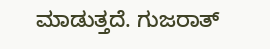ಮಾಡುತ್ತದೆ. ಗುಜರಾತ್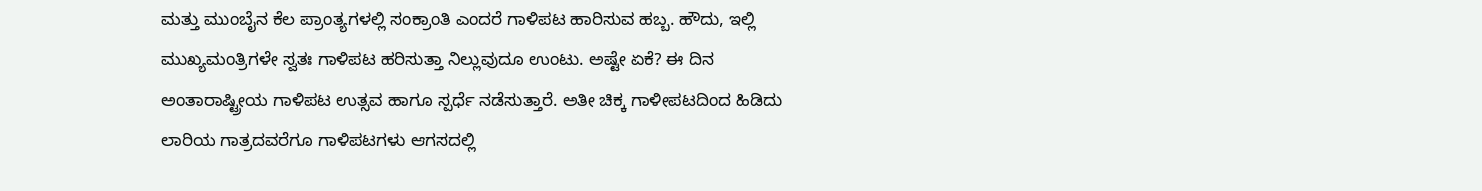ಮತ್ತು ಮುಂಬೈನ ಕೆಲ ಪ್ರಾಂತ್ಯಗಳಲ್ಲಿ ಸಂಕ್ರಾಂತಿ ಎಂದರೆ ಗಾಳಿಪಟ ಹಾರಿಸುವ ಹಬ್ಬ. ಹೌದು, ಇಲ್ಲಿ ಮುಖ್ಯಮಂತ್ರಿಗಳೇ ಸ್ವತಃ ಗಾಳಿಪಟ ಹರಿಸುತ್ತಾ ನಿಲ್ಲುವುದೂ ಉಂಟು. ಅಷ್ಟೇ ಏಕೆ? ಈ ದಿನ ಅಂತಾರಾಷ್ಟ್ರೀಯ ಗಾಳಿಪಟ ಉತ್ಸವ ಹಾಗೂ ಸ್ಪರ್ಧೆ ನಡೆಸುತ್ತಾರೆ. ಅತೀ ಚಿಕ್ಕ ಗಾಳೀಪಟದಿಂದ ಹಿಡಿದು ಲಾರಿಯ ಗಾತ್ರದವರೆಗೂ ಗಾಳಿಪಟಗಳು ಆಗಸದಲ್ಲಿ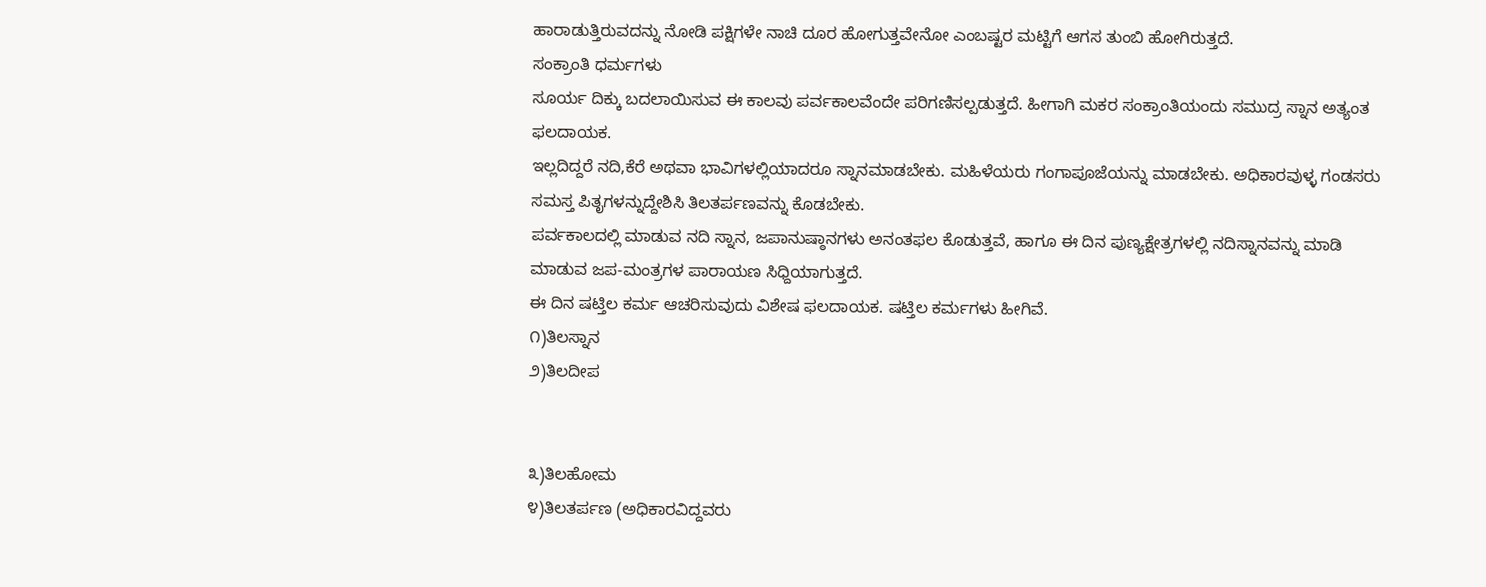ಹಾರಾಡುತ್ತಿರುವದನ್ನು ನೋಡಿ ಪಕ್ಷಿಗಳೇ ನಾಚಿ ದೂರ ಹೋಗುತ್ತವೇನೋ ಎಂಬಷ್ಟರ ಮಟ್ಟಿಗೆ ಆಗಸ ತುಂಬಿ ಹೋಗಿರುತ್ತದೆ.
ಸಂಕ್ರಾಂತಿ ಧರ್ಮಗಳು
ಸೂರ್ಯ ದಿಕ್ಕು ಬದಲಾಯಿಸುವ ಈ ಕಾಲವು ಪರ್ವಕಾಲವೆಂದೇ ಪರಿಗಣಿಸಲ್ಪಡುತ್ತದೆ. ಹೀಗಾಗಿ ಮಕರ ಸಂಕ್ರಾಂತಿಯಂದು ಸಮುದ್ರ ಸ್ನಾನ ಅತ್ಯಂತ ಫಲದಾಯಕ.
ಇಲ್ಲದಿದ್ದರೆ ನದಿ,ಕೆರೆ ಅಥವಾ ಭಾವಿಗಳಲ್ಲಿಯಾದರೂ ಸ್ನಾನಮಾಡಬೇಕು. ಮಹಿಳೆಯರು ಗಂಗಾಪೂಜೆಯನ್ನು ಮಾಡಬೇಕು. ಅಧಿಕಾರವುಳ್ಳ ಗಂಡಸರು ಸಮಸ್ತ ಪಿತೃಗಳನ್ನುದ್ದೇಶಿಸಿ ತಿಲತರ್ಪಣವನ್ನು ಕೊಡಬೇಕು.
ಪರ್ವಕಾಲದಲ್ಲಿ ಮಾಡುವ ನದಿ ಸ್ನಾನ, ಜಪಾನುಷ್ಠಾನಗಳು ಅನಂತಫಲ ಕೊಡುತ್ತವೆ, ಹಾಗೂ ಈ ದಿನ ಪುಣ್ಯಕ್ಷೇತ್ರಗಳಲ್ಲಿ ನದಿಸ್ನಾನವನ್ನು ಮಾಡಿ ಮಾಡುವ ಜಪ-ಮಂತ್ರಗಳ ಪಾರಾಯಣ ಸಿಧ್ದಿಯಾಗುತ್ತದೆ.
ಈ ದಿನ ಷಟ್ತಿಲ ಕರ್ಮ ಆಚರಿಸುವುದು ವಿಶೇಷ ಫಲದಾಯಕ. ಷಟ್ತಿಲ ಕರ್ಮಗಳು ಹೀಗಿವೆ.
೧)ತಿಲಸ್ನಾನ
೨)ತಿಲದೀಪ


೩)ತಿಲಹೋಮ
೪)ತಿಲತರ್ಪಣ (ಅಧಿಕಾರವಿದ್ದವರು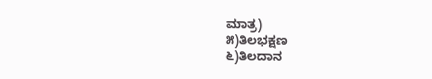ಮಾತ್ರ)
೫)ತಿಲಭಕ್ಷಣ
೬)ತಿಲದಾನ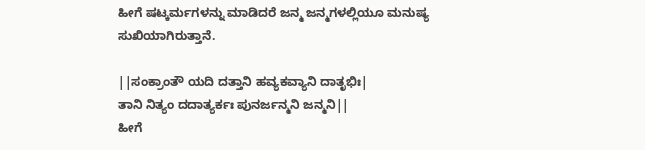ಹೀಗೆ ಷಟ್ಕರ್ಮಗಳನ್ನು ಮಾಡಿದರೆ ಜನ್ಮ ಜನ್ಮಗಳಲ್ಲಿಯೂ ಮನುಷ್ಯ ಸುಖಿಯಾಗಿರುತ್ತಾನೆ.

||ಸಂಕ್ರಾಂತೌ ಯದಿ ದತ್ತಾನಿ ಹವ್ಯಕವ್ಯಾನಿ ದಾತೃಭಿಃ|
ತಾನಿ ನಿತ್ಯಂ ದದಾತ್ಯರ್ಕಃ ಪುನರ್ಜನ್ಮನಿ ಜನ್ಮನಿ||
ಹೀಗೆ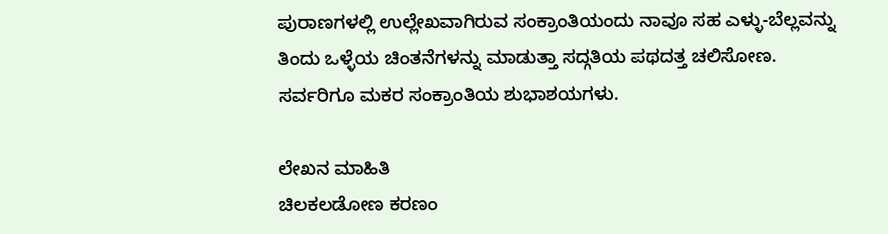ಪುರಾಣಗಳಲ್ಲಿ ಉಲ್ಲೇಖವಾಗಿರುವ ಸಂಕ್ರಾಂತಿಯಂದು ನಾವೂ ಸಹ ಎಳ್ಳು-ಬೆಲ್ಲವನ್ನು ತಿಂದು ಒಳ್ಳೆಯ ಚಿಂತನೆಗಳನ್ನು ಮಾಡುತ್ತಾ ಸದ್ಗತಿಯ ಪಥದತ್ತ ಚಲಿಸೋಣ.
ಸರ್ವರಿಗೂ ಮಕರ ಸಂಕ್ರಾಂತಿಯ ಶುಭಾಶಯಗಳು.

ಲೇಖನ ಮಾಹಿತಿ
ಚಿಲಕಲಡೋಣ ಕರಣಂ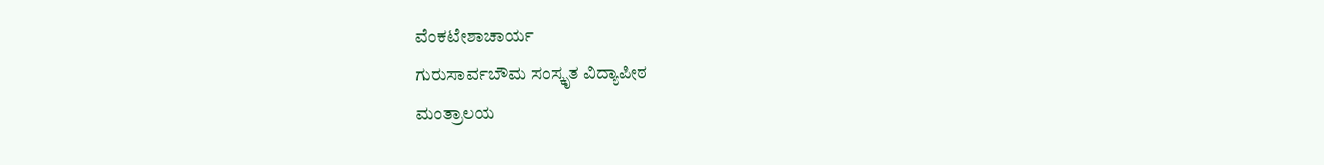ವೆಂಕಟೇಶಾಚಾರ್ಯ
ಗುರುಸಾರ್ವಬೌಮ ಸಂಸ್ಕೃತ ವಿದ್ಯಾಪೀಠ
ಮಂತ್ರಾಲಯ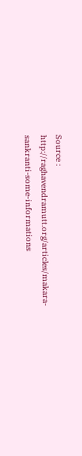Source : http://raghavendramutt.org/articles/makara-sankranti-some-informations